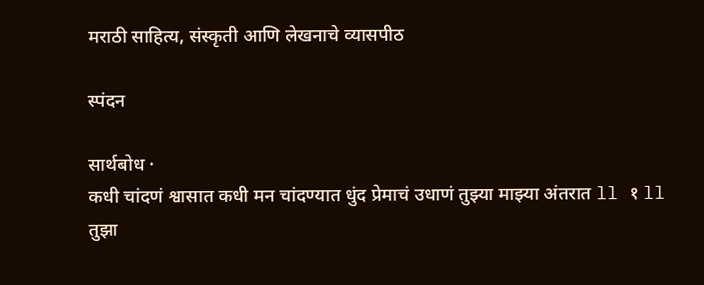मराठी साहित्य, संस्कृती आणि लेखनाचे व्यासपीठ

स्पंदन

सार्थबोध ·
कधी चांदणं श्वासात कधी मन चांदण्यात धुंद प्रेमाचं उधाणं तुझ्या माझ्या अंतरात ll १ ll तुझा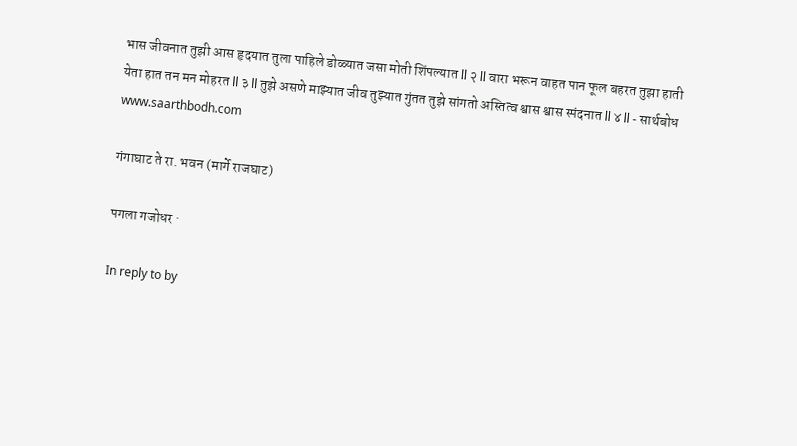भास जीवनात तुझी आस हृदयात तुला पाहिले डोळ्यात जसा मोती शिंपल्यात ll २ ll वारा भरून वाहत पान फूल बहरत तुझा हाती येता हात तन मन मोहरत ll ३ ll तुझे असणे माझ्यात जीव तुझ्यात गुंतत तुझे सांगतो अस्तित्व श्वास श्वास स्पंदनात ll ४ ll - सार्थबोध www.saarthbodh.com

गंगाघाट ते रा. भवन (मार्गे राजघाट)

पगला गजोधर ·

In reply to by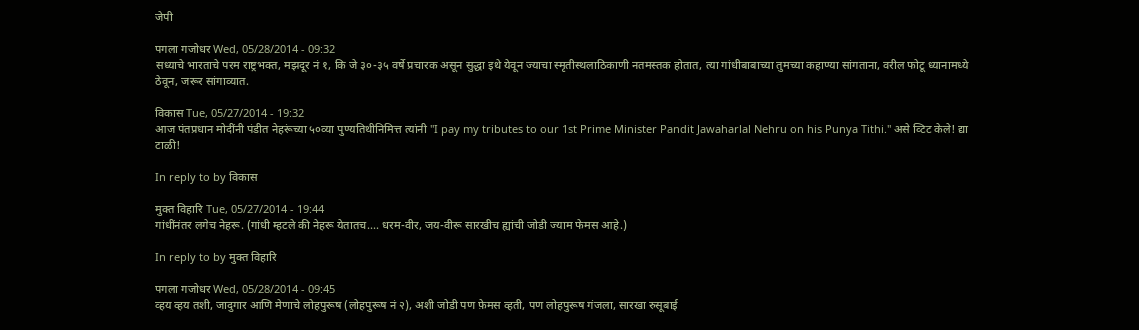जेपी

पगला गजोधर Wed, 05/28/2014 - 09:32
सध्याचे भारताचे परम राष्ट्रभक्त, मझदूर नं १, कि जे ३०-३५ वर्षे प्रचारक असून सुद्धा इथे येवून ज्याचा स्मृतीस्थलाठिकाणी नतमस्तक होतात, त्या गांधीबाबाच्या तुमच्या कहाण्या सांगताना, वरील फोटू ध्यानामध्ये ठेवून, जरूर सांगाव्यात.

विकास Tue, 05/27/2014 - 19:32
आज पंतप्रधान मोदींनी पंडीत नेहरूंच्या ५०व्या पुण्यतिथीनिमित्त त्यांनी "I pay my tributes to our 1st Prime Minister Pandit Jawaharlal Nehru on his Punya Tithi." असे व्टिट केले! द्या टाळी!

In reply to by विकास

मुक्त विहारि Tue, 05/27/2014 - 19:44
गांधींनंतर लगेच नेहरू. (गांधी म्हटले की नेहरू येतातच.... धरम-वीर, जय-वीरू सारखीच ह्यांची जोडी ज्याम फेमस आहे.)

In reply to by मुक्त विहारि

पगला गजोधर Wed, 05/28/2014 - 09:45
व्हय व्हय तशी, जादुगार आणि मेणाचे लोहपुरूष (लोहपुरूष नं २), अशी जोडी पण फ़ेमस व्हती, पण लोहपुरूष गंजला, सारखा रुसूबाई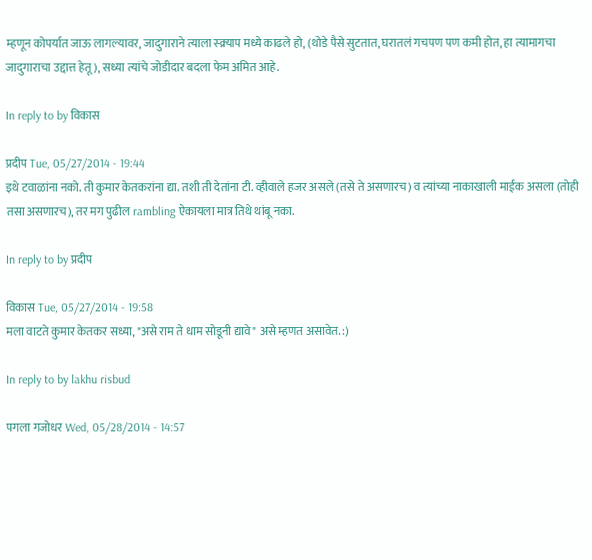म्हणून कोपर्यात जाऊ लागल्यावर, जादुगाराने त्याला स्क्र्याप मध्ये काढले हो, (थोडे पैसे सुटतात, घरातलं गचपण पण कमी होत, हा त्यामागचा जादुगाराचा उद्दात्त हेतू ), सध्या त्यांचे जोडीदार बदला फेम अमित आहे.

In reply to by विकास

प्रदीप Tue, 05/27/2014 - 19:44
इथे टवाळांना नको. ती कुमार केतकरांना द्या. तशी ती देतांना टी. व्हीवाले हजर असले (तसे ते असणारच) व त्यांच्या नाकाखाली माईक असला (तोही तसा असणारच), तर मग पुढील rambling ऐकायला मात्र तिथे थांबू नका.

In reply to by प्रदीप

विकास Tue, 05/27/2014 - 19:58
मला वाटते कुमार केतकर सध्या, "असे राम ते धाम सोडूनी द्यावे" असे म्हणत असावेत. :)

In reply to by lakhu risbud

पगला गजोधर Wed, 05/28/2014 - 14:57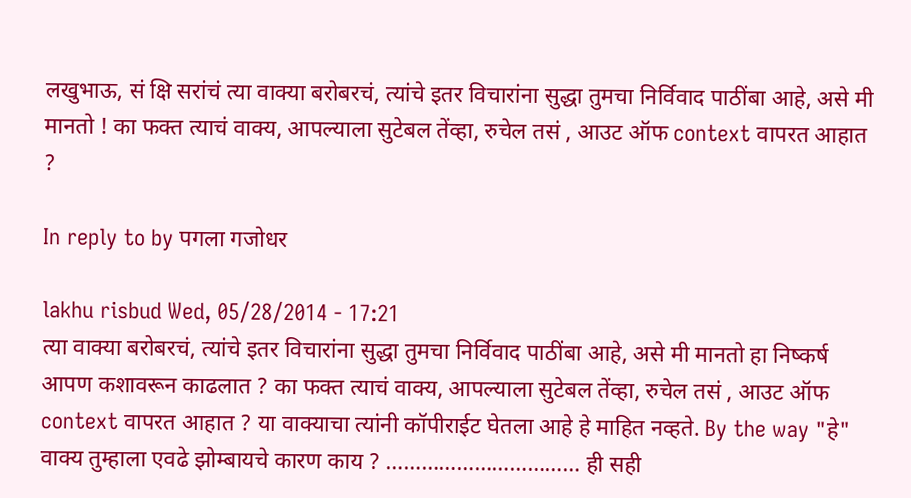लखुभाऊ, सं क्षि सरांचं त्या वाक्या बरोबरचं, त्यांचे इतर विचारांना सुद्धा तुमचा निर्विवाद पाठींबा आहे, असे मी मानतो ! का फक्त त्याचं वाक्य, आपल्याला सुटेबल तेंव्हा, रुचेल तसं , आउट ऑफ context वापरत आहात ?

In reply to by पगला गजोधर

lakhu risbud Wed, 05/28/2014 - 17:21
त्या वाक्या बरोबरचं, त्यांचे इतर विचारांना सुद्धा तुमचा निर्विवाद पाठींबा आहे, असे मी मानतो हा निष्कर्ष आपण कशावरून काढलात ? का फक्त त्याचं वाक्य, आपल्याला सुटेबल तेंव्हा, रुचेल तसं , आउट ऑफ context वापरत आहात ? या वाक्याचा त्यांनी कॉपीराईट घेतला आहे हे माहित नव्हते. By the way "हे" वाक्य तुम्हाला एवढे झोम्बायचे कारण काय ? …………………………… ही सही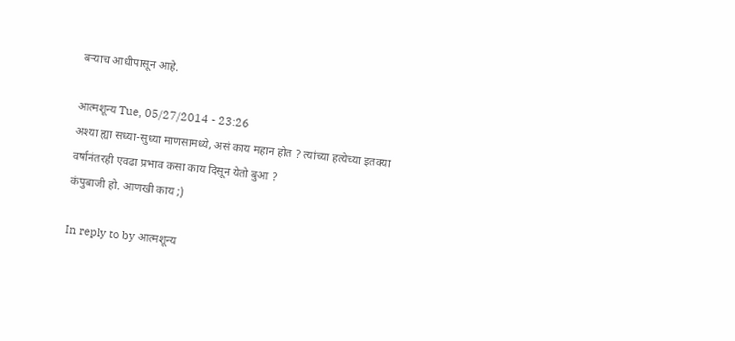बऱ्याच आधीपासून आहे.

आत्मशून्य Tue, 05/27/2014 - 23:26
अश्या ह्या सध्या-सुध्या माणसामध्ये, असं काय महान होत ? त्यांच्या हत्येच्या इतक्या वर्षानंतरही एवढा प्रभाव कसा काय दिसून येतो बुआ ?
कंपुबाजी हो. आणखी काय ;)

In reply to by आत्मशून्य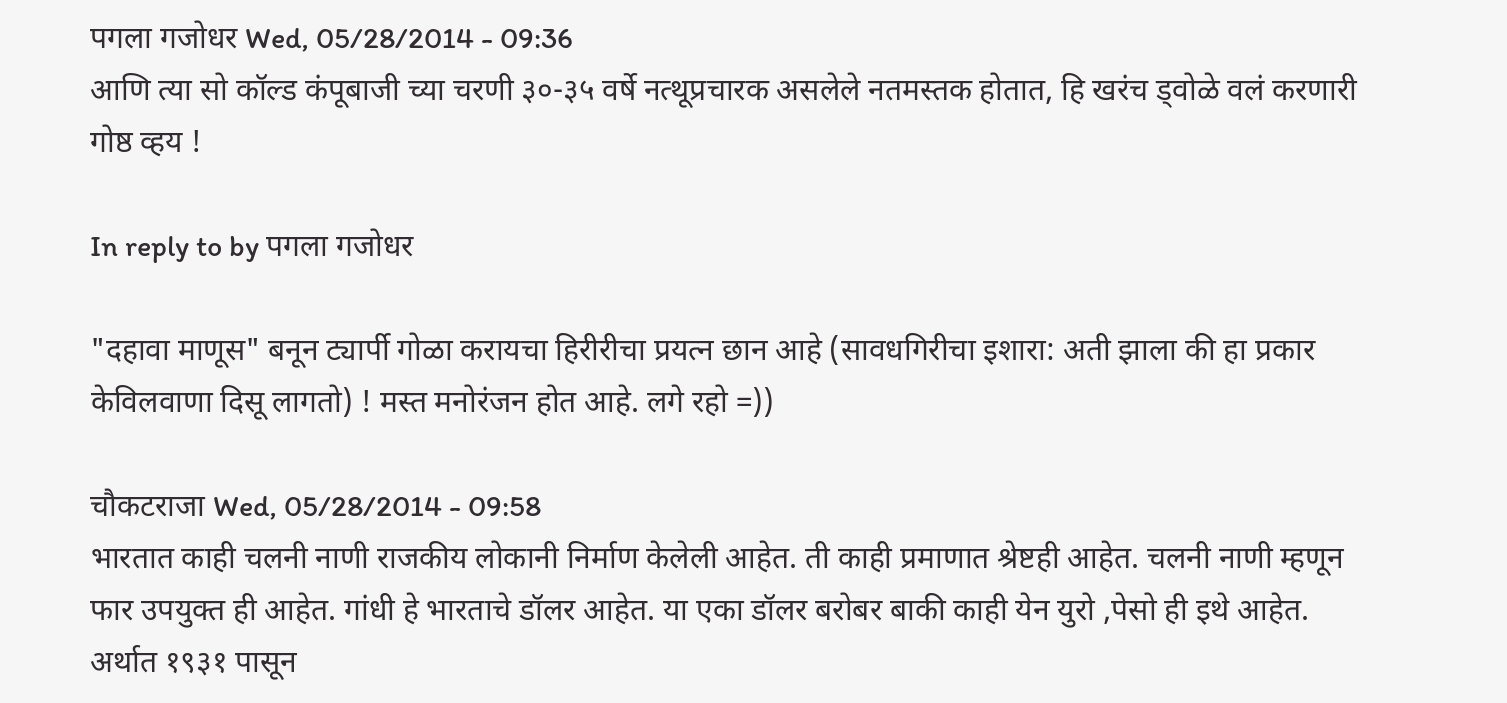पगला गजोधर Wed, 05/28/2014 - 09:36
आणि त्या सो कॉल्ड कंपूबाजी च्या चरणी ३०-३५ वर्षे नत्थूप्रचारक असलेले नतमस्तक होतात, हि खरंच ड्वोळे वलं करणारी गोष्ठ व्हय !

In reply to by पगला गजोधर

"दहावा माणूस" बनून ट्यार्पी गोळा करायचा हिरीरीचा प्रयत्न छान आहे (सावधगिरीचा इशारा: अती झाला की हा प्रकार केविलवाणा दिसू लागतो) ! मस्त मनोरंजन होत आहे. लगे रहो =))

चौकटराजा Wed, 05/28/2014 - 09:58
भारतात काही चलनी नाणी राजकीय लोकानी निर्माण केलेली आहेत. ती काही प्रमाणात श्रेष्टही आहेत. चलनी नाणी म्हणून फार उपयुक्त ही आहेत. गांधी हे भारताचे डॉलर आहेत. या एका डॉलर बरोबर बाकी काही येन युरो ,पेसो ही इथे आहेत. अर्थात १९३१ पासून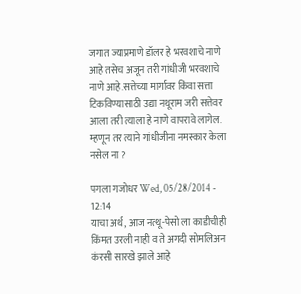जगात ज्याप्रमाणे डॉलर हे भरवशाचे नाणे आहे तसेच अजून तरी गांधीजी भरवशाचे नाणे आहे.सत्तेच्या मार्गावर किंवा सत्ता टिकविण्यासाठी उद्या नथूराम जरी सत्तेवर आला तरी त्याला हे नाणे वापरावे लागेल. म्हणून तर त्याने गांधीजीना नमस्कार केला नसेल ना ?

पगला गजोधर Wed, 05/28/2014 - 12:14
याचा अर्थ, आज नत्थू-पेसो ला काडीचीही किंमत उरली नाही व ते अगदी सोमलिअन कंरसी सारखे झाले आहे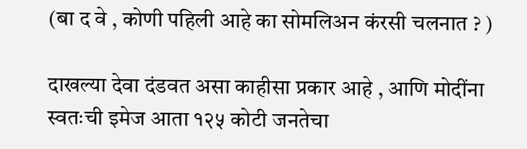(बा द वे , कोणी पहिली आहे का सोमलिअन कंरसी चलनात ? )

दाखल्या देवा दंडवत असा काहीसा प्रकार आहे , आणि मोदींना स्वतःची इमेज आता १२५ कोटी जनतेचा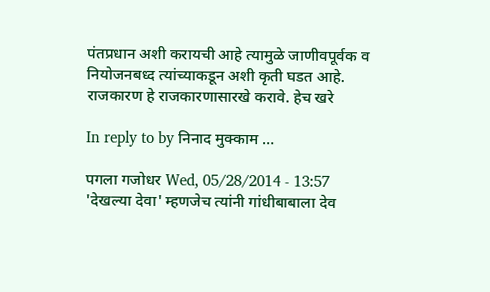पंतप्रधान अशी करायची आहे त्यामुळे जाणीवपूर्वक व नियोजनबध्द त्यांच्याकडून अशी कृती घडत आहे. राजकारण हे राजकारणासारखे करावे. हेच खरे

In reply to by निनाद मुक्काम …

पगला गजोधर Wed, 05/28/2014 - 13:57
'देखल्या देवा' म्हणजेच त्यांनी गांधीबाबाला देव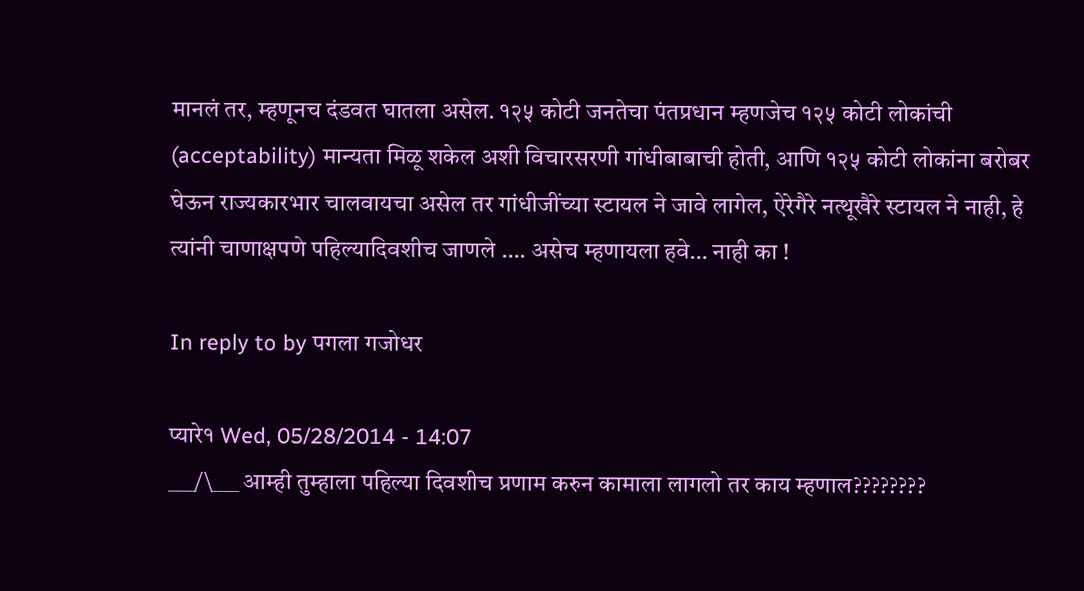मानलं तर, म्हणूनच दंडवत घातला असेल. १२५ कोटी जनतेचा पंतप्रधान म्हणजेच १२५ कोटी लोकांची (acceptability) मान्यता मिळू शकेल अशी विचारसरणी गांधीबाबाची होती, आणि १२५ कोटी लोकांना बरोबर घेऊन राज्यकारभार चालवायचा असेल तर गांधीजींच्या स्टायल ने जावे लागेल, ऐरेगैरे नत्थूखैरे स्टायल ने नाही, हे त्यांनी चाणाक्षपणे पहिल्यादिवशीच जाणले …. असेच म्हणायला हवे… नाही का !

In reply to by पगला गजोधर

प्यारे१ Wed, 05/28/2014 - 14:07
___/\___ आम्ही तुम्हाला पहिल्या दिवशीच प्रणाम करुन कामाला लागलो तर काय म्हणाल????????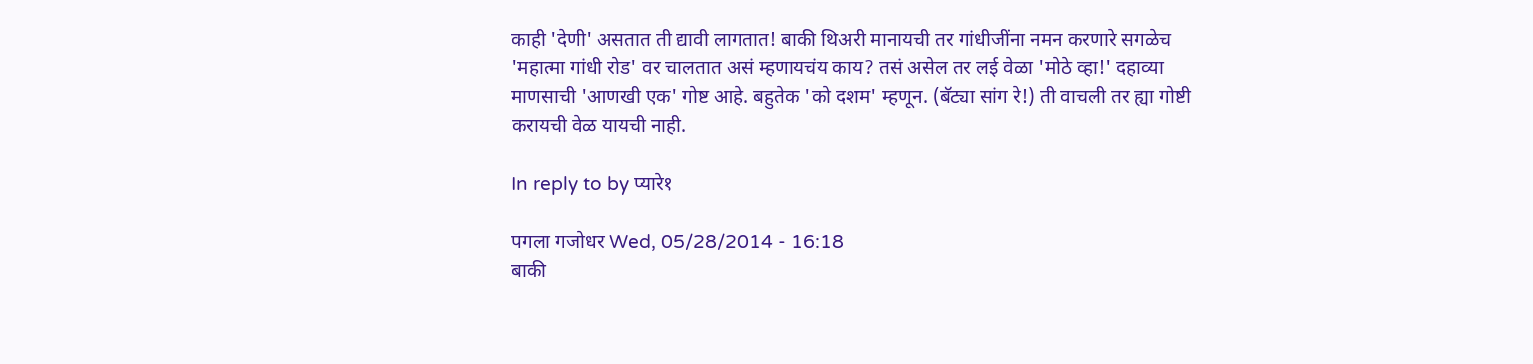काही 'देणी' असतात ती द्यावी लागतात! बाकी थिअरी मानायची तर गांधीजींना नमन करणारे सगळेच 'महात्मा गांधी रोड' वर चालतात असं म्हणायचंय काय? तसं असेल तर लई वेळा 'मोठे व्हा!' दहाव्या माणसाची 'आणखी एक' गोष्ट आहे. बहुतेक 'को दशम' म्हणून. (बॅट्या सांग रे!) ती वाचली तर ह्या गोष्टी करायची वेळ यायची नाही.

In reply to by प्यारे१

पगला गजोधर Wed, 05/28/2014 - 16:18
बाकी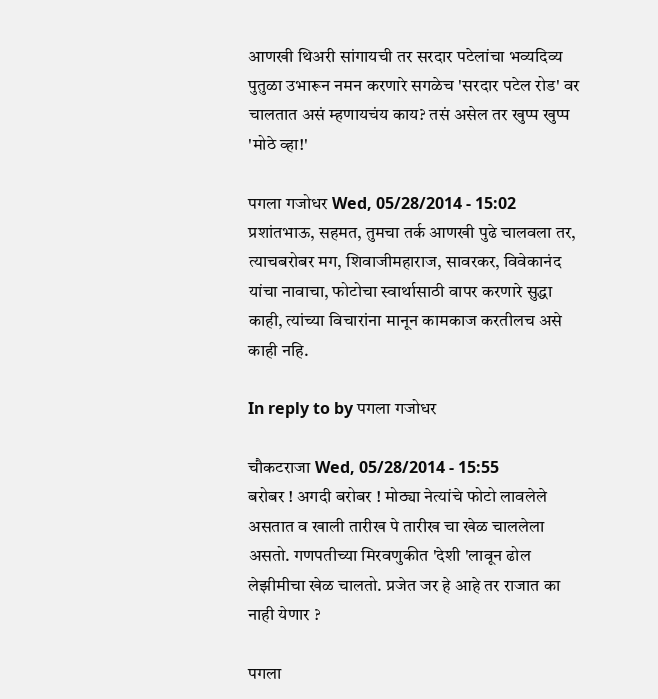आणखी थिअरी सांगायची तर सरदार पटेलांचा भव्यदिव्य पुतुळा उभारून नमन करणारे सगळेच 'सरदार पटेल रोड' वर चालतात असं म्हणायचंय काय? तसं असेल तर खुप्प खुप्प 'मोठे व्हा!'

पगला गजोधर Wed, 05/28/2014 - 15:02
प्रशांतभाऊ, सहमत, तुमचा तर्क आणखी पुढे चालवला तर, त्याचबरोबर मग, शिवाजीमहाराज, सावरकर, विवेकानंद यांचा नावाचा, फोटोचा स्वार्थासाठी वापर करणारे सुद्धा काही, त्यांच्या विचारांना मानून कामकाज करतीलच असे काही नहि.

In reply to by पगला गजोधर

चौकटराजा Wed, 05/28/2014 - 15:55
बरोबर ! अगदी बरोबर ! मोठ्या नेत्यांचे फोटो लावलेले असतात व खाली तारीख पे तारीख चा खेळ चाललेला असतो. गणपतीच्या मिरवणुकीत 'देशी 'लावून ढोल लेझीमीचा खेळ चालतो. प्रजेत जर हे आहे तर राजात का नाही येणार ?

पगला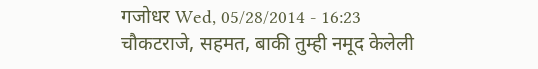गजोधर Wed, 05/28/2014 - 16:23
चौकटराजे, सहमत, बाकी तुम्ही नमूद केलेली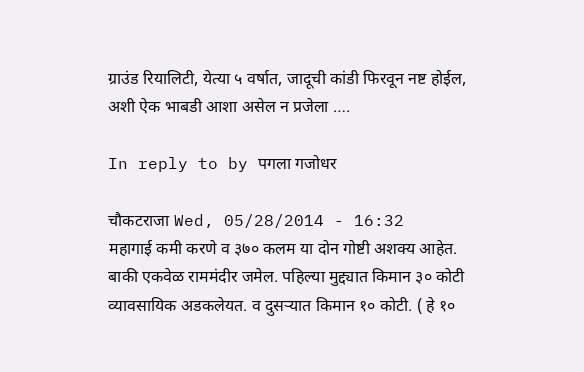ग्राउंड रियालिटी, येत्या ५ वर्षात, जादूची कांडी फिरवून नष्ट होईल, अशी ऐक भाबडी आशा असेल न प्रजेला ….

In reply to by पगला गजोधर

चौकटराजा Wed, 05/28/2014 - 16:32
महागाई कमी करणे व ३७० कलम या दोन गोष्टी अशक्य आहेत. बाकी एकवेळ राममंदीर जमेल. पहिल्या मुद्द्यात किमान ३० कोटी व्यावसायिक अडकलेयत. व दुसर्‍यात किमान १० कोटी. ( हे १०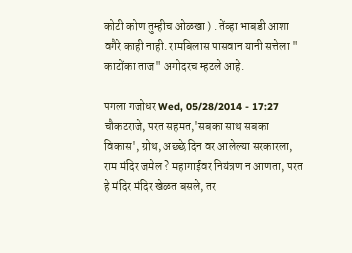कोटी कोण तुम्हीच ओळखा ) . तेंव्हा भाबडी आशा वगैरे काही नाही. रामबिलास पासवान यानी सत्तेला " काटोंका ताज" अगोदरच म्हटले आहे.

पगला गजोधर Wed, 05/28/2014 - 17:27
चौकटराजे, परत सहमत,'सबका साथ सबका विकास', ग्रोथ, अछ्छे दिन वर आलेल्या सरकारला, राम मंदिर जमेल ? महागाईवर नियंत्रण न आणता, परत हे मंदिर मंदिर खेळत बसले, तर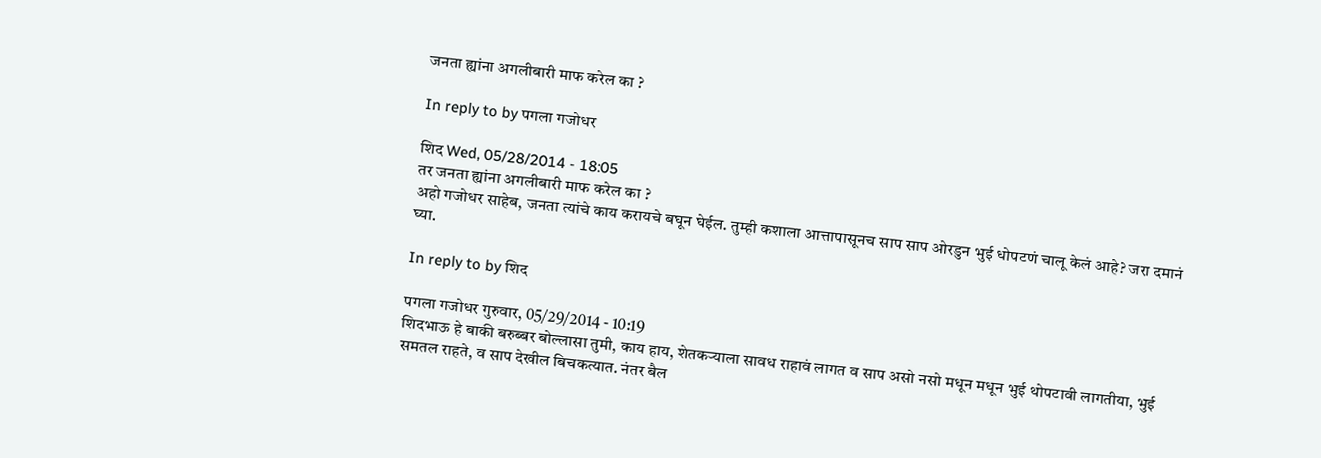जनता ह्यांना अगलीबारी माफ करेल का ?

In reply to by पगला गजोधर

शिद Wed, 05/28/2014 - 18:05
तर जनता ह्यांना अगलीबारी माफ करेल का ?
अहो गजोधर साहेब, जनता त्यांचे काय करायचे बघून घेईल. तुम्ही कशाला आत्तापासूनच साप साप ओरडुन भुई धोपटणं चालू केलं आहे? जरा दमानं घ्या.

In reply to by शिद

पगला गजोधर गुरुवार, 05/29/2014 - 10:19
शिदभाऊ हे बाकी बरुब्बर बोल्लासा तुमी, काय हाय, शेतकऱ्याला सावध राहावं लागत व साप असो नसो मधून मधून भुई थोपटावी लागतीया, भुई समतल राहते, व साप देखील बिचकत्यात. नंतर बैल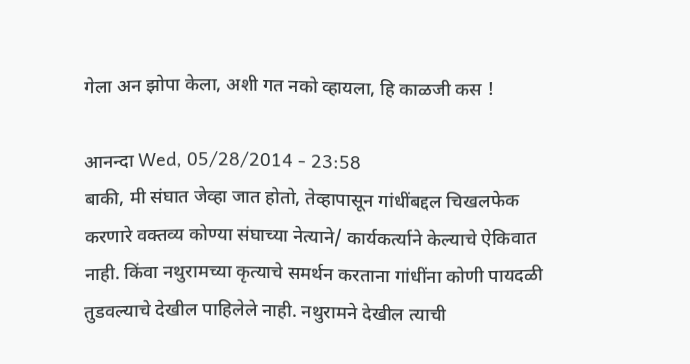गेला अन झोपा केला, अशी गत नको व्हायला, हि काळजी कस !

आनन्दा Wed, 05/28/2014 - 23:58
बाकी, मी संघात जेव्हा जात होतो, तेव्हापासून गांधींबद्दल चिखलफेक करणारे वक्तव्य कोण्या संघाच्या नेत्याने/ कार्यकर्त्याने केल्याचे ऐकिवात नाही. किंवा नथुरामच्या कृत्याचे समर्थन करताना गांधींना कोणी पायदळी तुडवल्याचे देखील पाहिलेले नाही. नथुरामने देखील त्याची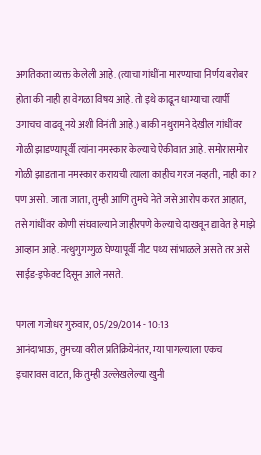अगतिकता व्यक्त केलेली आहे. (त्याचा गांधींना मारण्याचा निर्णय बरोबर होता की नाही हा वेगळा विषय आहे. तो इथे काढून धाग्याचा त्यार्पी उगाचच वाढवू नये अशी विनंती आहे.) बाकी नथुरामने देखील गांधींवर गोळी झाडण्यापूर्वी त्यांना नमस्कार केल्याचे ऐकीवात आहे. समोरासमोर गोळी झाडताना नमस्कार करायची त्याला काहीच गरज नव्हती, नाही का? पण असो. जाता जाता, तुम्ही आणि तुमचे नेते जसे आरोप करत आहात, तसे गांधींवर कोणी संघवाल्याने जाहीरपणे केल्याचे दाखवून द्यावेत हे माझे आव्हान आहे. नत्थुगुगग्गुळ घेण्यापूर्वी नीट पथ्य सांभाळले असते तर असे साईड-इफेक्ट दिसून आले नसते.

पगला गजोधर गुरुवार, 05/29/2014 - 10:13
आनंदाभाऊ, तुमच्या वरील प्रतिक्रियेनंतर, म्या पागल्याला एकच इचारावस वाटत, कि तुम्ही उल्लेखलेल्या खुनी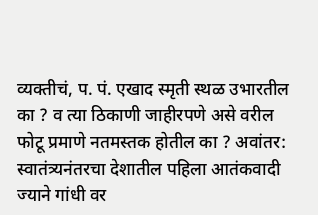व्यक्तीचं, प. पं. एखाद स्मृती स्थळ उभारतील का ? व त्या ठिकाणी जाहीरपणे असे वरील फोटू प्रमाणे नतमस्तक होतील का ? अवांतर: स्वातंत्र्यनंतरचा देशातील पहिला आतंकवादी ज्याने गांधी वर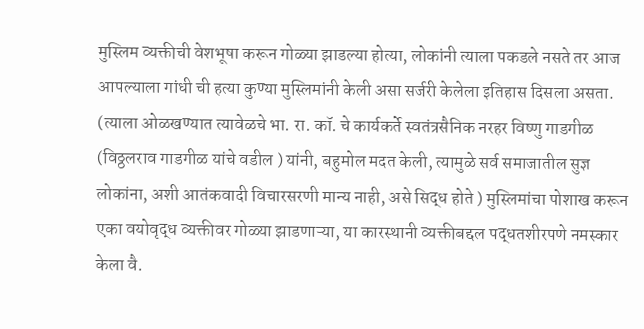मुस्लिम व्यक्तीची वेशभूषा करून गोळ्या झाडल्या होत्या, लोकांनी त्याला पकडले नसते तर आज आपल्याला गांधी ची हत्या कुण्या मुस्लिमांनी केली असा सर्जरी केलेला इतिहास दिसला असता. (त्याला ओळखण्यात त्यावेळचे भा. रा. कॉ. चे कार्यकर्ते स्वतंत्रसैनिक नरहर विष्णु गाडगीळ (विठ्ठलराव गाडगीळ यांचे वडील ) यांनी, बहुमोल मदत केली, त्यामुळे सर्व समाजातील सुज्ञ लोकांना, अशी आतंकवादी विचारसरणी मान्य नाही, असे सिद्ध होते ) मुस्लिमांचा पोशाख करून एका वयोवृद्ध व्यक्तीवर गोळ्या झाडणाऱ्या, या कारस्थानी व्यक्तीबद्दल पद्धतशीरपणे नमस्कार केला वै.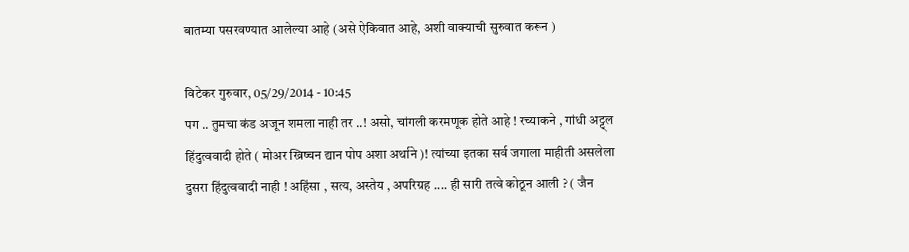बातम्या पसरवण्यात आलेल्या आहे (असे ऐकिवात आहे, अशी वाक्याची सुरुवात करून )

विटेकर गुरुवार, 05/29/2014 - 10:45
पग .. तुमचा कंड अजून शमला नाही तर ..! असो, चांगली करमणूक होते आहे ! रच्याकने , गांधी अट्ट्ल हिंदुत्ववादी होते ( मोअर ख्रिष्चन द्यान पोप अशा अर्थाने )! त्यांच्या इतका सर्व जगाला माहीती असलेला दुसरा हिंदुत्ववादी नाही ! अहिंसा , सत्य, अस्तेय , अपरिग्रह .... ही सारी तत्वे कोठून आली ? ( जैन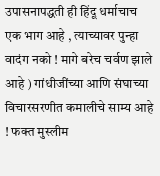उपासनापद्धती ही हिंदू धर्माचाच एक भाग आहे , त्याच्यावर पुन्हा वादंग नको ! मागे बरेच चर्वण झाले आहे ) गांधीजींच्या आणि संघाच्या विचारसरणीत कमालीचे साम्य आहे ! फक्त मुस्लीम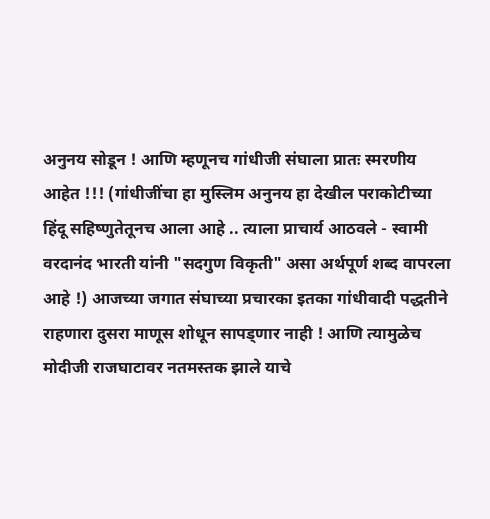अनुनय सोडून ! आणि म्हणूनच गांधीजी संघाला प्रातः स्मरणीय आहेत !!! (गांधीजींचा हा मुस्लिम अनुनय हा देखील पराकोटीच्या हिंदू सहिष्णुतेतूनच आला आहे .. त्याला प्राचार्य आठवले - स्वामी वरदानंद भारती यांनी "सदगुण विकृती" असा अर्थपूर्ण शब्द वापरला आहे !) आजच्या जगात संघाच्या प्रचारका इतका गांधीवादी पद्धतीने राहणारा दुसरा माणूस शोधून सापड्णार नाही ! आणि त्यामुळेच मोदीजी राजघाटावर नतमस्तक झाले याचे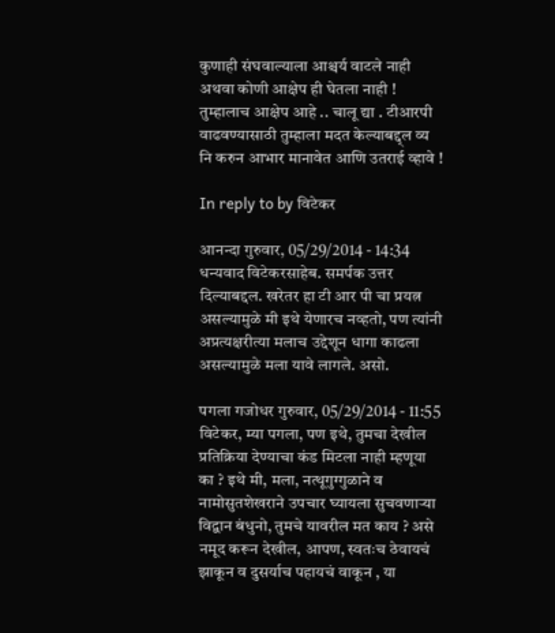कुणाही संघवाल्याला आश्चर्य वाटले नाही अथवा कोणी आक्षेप ही घेतला नाही ! तुम्हालाच आक्षेप आहे .. चालू द्या . टीआरपी वाढवण्यासाठी तुम्हाला मदत केल्याबद्द्ल व्य नि करुन आभार मानावेत आणि उतराई व्हावे !

In reply to by विटेकर

आनन्दा गुरुवार, 05/29/2014 - 14:34
धन्यवाद विटेकरसाहेब. समर्पक उत्तर दिल्याबद्दल. खरेतर हा टी आर पी चा प्रयत्न असल्यामुळे मी इथे येणारच नव्हतो, पण त्यांनी अप्रत्यक्षरीत्या मलाच उद्देशून धागा काढला असल्यामुळे मला यावे लागले. असो.

पगला गजोधर गुरुवार, 05/29/2014 - 11:55
विटेकर, म्या पगला, पण इथे, तुमचा देखील प्रतिक्रिया देण्याचा कंड मिटला नाही म्हणूया का ? इथे मी, मला, नत्थूगुग्गुळाने व नामोसुतशेखराने उपचार घ्यायला सुचवणाऱ्या विद्वान बंधुनो, तुमचे यावरील मत काय ? असे नमूद करून देखील, आपण, स्वतःच ठेवायचं झाकून व दुसर्याच पहायचं वाकून , या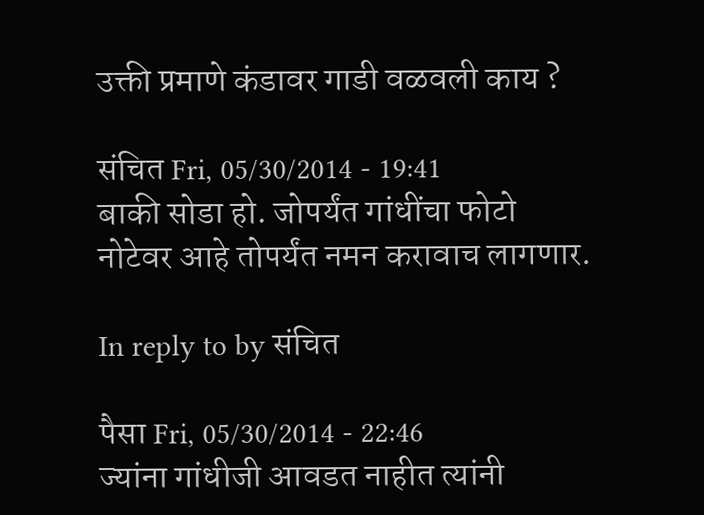उक्ती प्रमाणे कंडावर गाडी वळवली काय ?

संचित Fri, 05/30/2014 - 19:41
बाकी सोडा हो. जोपर्यंत गांधींचा फोटो नोटेवर आहे तोपर्यंत नमन करावाच लागणार.

In reply to by संचित

पैसा Fri, 05/30/2014 - 22:46
ज्यांना गांधीजी आवडत नाहीत त्यांनी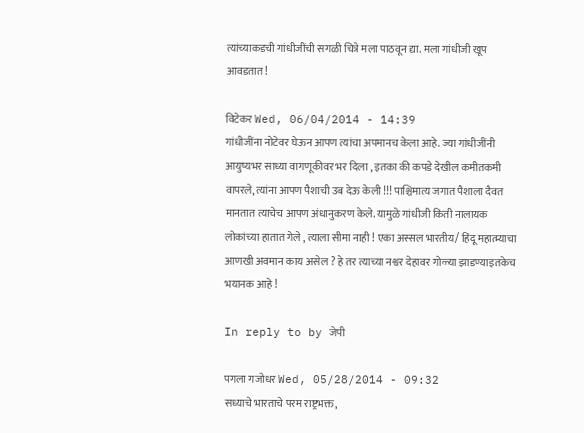त्यांच्याकडची गांधीजींची सगळी चित्रे मला पाठवून द्या. मला गांधीजी खूप आवडतात!

विटेकर Wed, 06/04/2014 - 14:39
गांधीजींना नोटेवर घेऊन आपण त्यांचा अपमानच केला आहे. ज्या गांधीजींनी आयुष्यभर साध्या वागणूकीवर भर दिला , इतका की कपडे देखील कमीतकमी वापरले, त्यांना आपण पैशाची उब देऊ केली !!! पाश्चिमात्य जगात पैशाला दैवत मानतात त्याचेच आपण अंधानुकरण केले. यामुळे गांधीजी किती नालायक लोकांच्या हातात गेले , त्याला सीमा नाही ! एका अस्सल भारतीय/ हिंदू महात्म्याचा आणखी अवमान काय असेल ? हे तर त्याच्या नश्वर देहावर गोळ्या झाडण्याइतकेच भयानक आहे !

In reply to by जेपी

पगला गजोधर Wed, 05/28/2014 - 09:32
सध्याचे भारताचे परम राष्ट्रभक्त,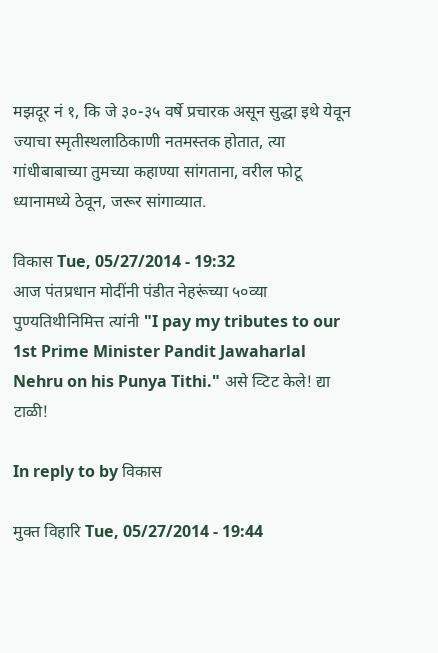मझदूर नं १, कि जे ३०-३५ वर्षे प्रचारक असून सुद्धा इथे येवून ज्याचा स्मृतीस्थलाठिकाणी नतमस्तक होतात, त्या गांधीबाबाच्या तुमच्या कहाण्या सांगताना, वरील फोटू ध्यानामध्ये ठेवून, जरूर सांगाव्यात.

विकास Tue, 05/27/2014 - 19:32
आज पंतप्रधान मोदींनी पंडीत नेहरूंच्या ५०व्या पुण्यतिथीनिमित्त त्यांनी "I pay my tributes to our 1st Prime Minister Pandit Jawaharlal Nehru on his Punya Tithi." असे व्टिट केले! द्या टाळी!

In reply to by विकास

मुक्त विहारि Tue, 05/27/2014 - 19:44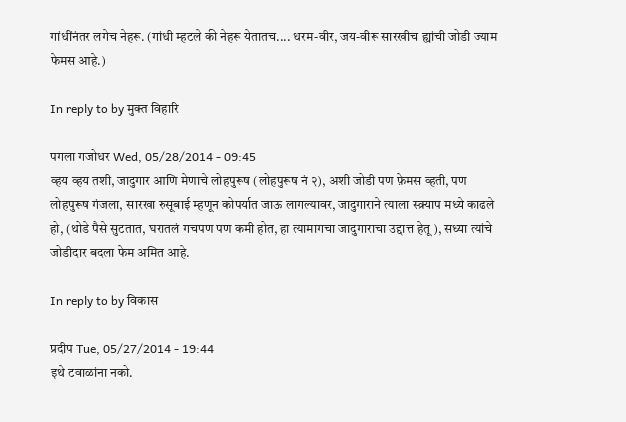गांधींनंतर लगेच नेहरू. (गांधी म्हटले की नेहरू येतातच.... धरम-वीर, जय-वीरू सारखीच ह्यांची जोडी ज्याम फेमस आहे.)

In reply to by मुक्त विहारि

पगला गजोधर Wed, 05/28/2014 - 09:45
व्हय व्हय तशी, जादुगार आणि मेणाचे लोहपुरूष (लोहपुरूष नं २), अशी जोडी पण फ़ेमस व्हती, पण लोहपुरूष गंजला, सारखा रुसूबाई म्हणून कोपर्यात जाऊ लागल्यावर, जादुगाराने त्याला स्क्र्याप मध्ये काढले हो, (थोडे पैसे सुटतात, घरातलं गचपण पण कमी होत, हा त्यामागचा जादुगाराचा उद्दात्त हेतू ), सध्या त्यांचे जोडीदार बदला फेम अमित आहे.

In reply to by विकास

प्रदीप Tue, 05/27/2014 - 19:44
इथे टवाळांना नको.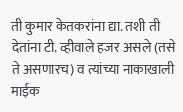ती कुमार केतकरांना द्या. तशी ती देतांना टी. व्हीवाले हजर असले (तसे ते असणारच) व त्यांच्या नाकाखाली माईक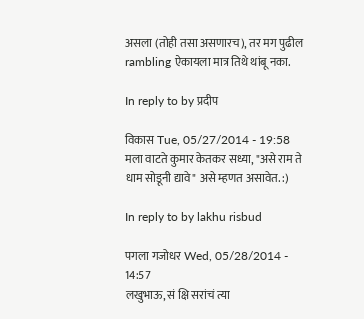असला (तोही तसा असणारच), तर मग पुढील rambling ऐकायला मात्र तिथे थांबू नका.

In reply to by प्रदीप

विकास Tue, 05/27/2014 - 19:58
मला वाटते कुमार केतकर सध्या, "असे राम ते धाम सोडूनी द्यावे" असे म्हणत असावेत. :)

In reply to by lakhu risbud

पगला गजोधर Wed, 05/28/2014 - 14:57
लखुभाऊ, सं क्षि सरांचं त्या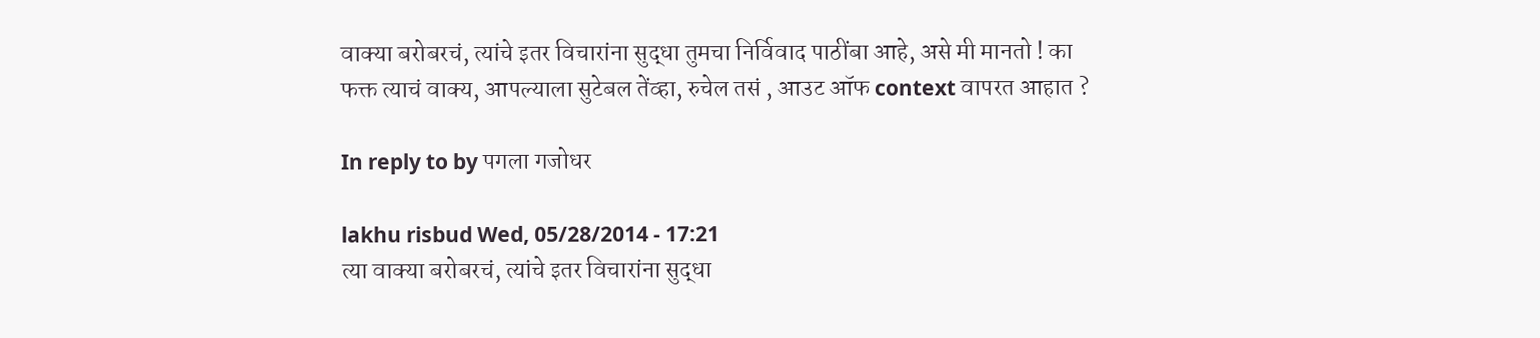वाक्या बरोबरचं, त्यांचे इतर विचारांना सुद्धा तुमचा निर्विवाद पाठींबा आहे, असे मी मानतो ! का फक्त त्याचं वाक्य, आपल्याला सुटेबल तेंव्हा, रुचेल तसं , आउट ऑफ context वापरत आहात ?

In reply to by पगला गजोधर

lakhu risbud Wed, 05/28/2014 - 17:21
त्या वाक्या बरोबरचं, त्यांचे इतर विचारांना सुद्धा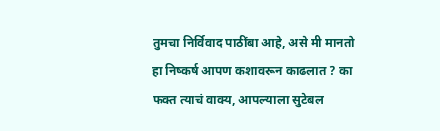तुमचा निर्विवाद पाठींबा आहे, असे मी मानतो हा निष्कर्ष आपण कशावरून काढलात ? का फक्त त्याचं वाक्य, आपल्याला सुटेबल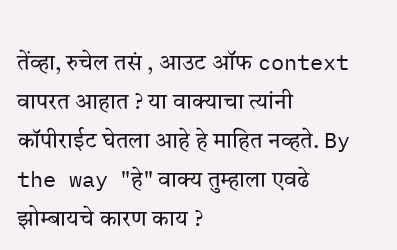तेंव्हा, रुचेल तसं , आउट ऑफ context वापरत आहात ? या वाक्याचा त्यांनी कॉपीराईट घेतला आहे हे माहित नव्हते. By the way "हे" वाक्य तुम्हाला एवढे झोम्बायचे कारण काय ?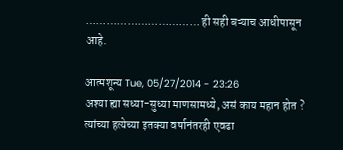…………………………… ही सही बऱ्याच आधीपासून आहे.

आत्मशून्य Tue, 05/27/2014 - 23:26
अश्या ह्या सध्या-सुध्या माणसामध्ये, असं काय महान होत ? त्यांच्या हत्येच्या इतक्या वर्षानंतरही एवढा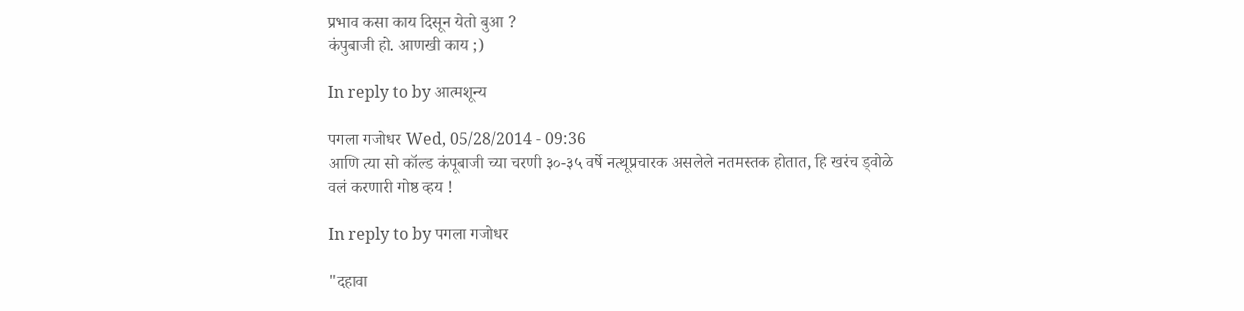प्रभाव कसा काय दिसून येतो बुआ ?
कंपुबाजी हो. आणखी काय ;)

In reply to by आत्मशून्य

पगला गजोधर Wed, 05/28/2014 - 09:36
आणि त्या सो कॉल्ड कंपूबाजी च्या चरणी ३०-३५ वर्षे नत्थूप्रचारक असलेले नतमस्तक होतात, हि खरंच ड्वोळे वलं करणारी गोष्ठ व्हय !

In reply to by पगला गजोधर

"दहावा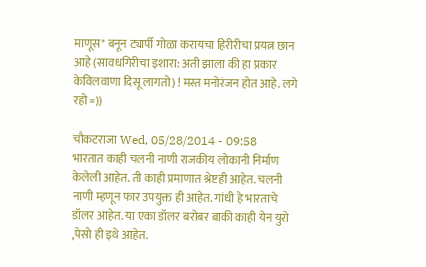माणूस" बनून ट्यार्पी गोळा करायचा हिरीरीचा प्रयत्न छान आहे (सावधगिरीचा इशारा: अती झाला की हा प्रकार केविलवाणा दिसू लागतो) ! मस्त मनोरंजन होत आहे. लगे रहो =))

चौकटराजा Wed, 05/28/2014 - 09:58
भारतात काही चलनी नाणी राजकीय लोकानी निर्माण केलेली आहेत. ती काही प्रमाणात श्रेष्टही आहेत. चलनी नाणी म्हणून फार उपयुक्त ही आहेत. गांधी हे भारताचे डॉलर आहेत. या एका डॉलर बरोबर बाकी काही येन युरो ,पेसो ही इथे आहेत.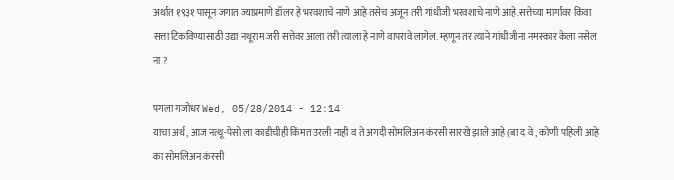अर्थात १९३१ पासून जगात ज्याप्रमाणे डॉलर हे भरवशाचे नाणे आहे तसेच अजून तरी गांधीजी भरवशाचे नाणे आहे.सत्तेच्या मार्गावर किंवा सत्ता टिकविण्यासाठी उद्या नथूराम जरी सत्तेवर आला तरी त्याला हे नाणे वापरावे लागेल. म्हणून तर त्याने गांधीजीना नमस्कार केला नसेल ना ?

पगला गजोधर Wed, 05/28/2014 - 12:14
याचा अर्थ, आज नत्थू-पेसो ला काडीचीही किंमत उरली नाही व ते अगदी सोमलिअन कंरसी सारखे झाले आहे (बा द वे , कोणी पहिली आहे का सोमलिअन कंरसी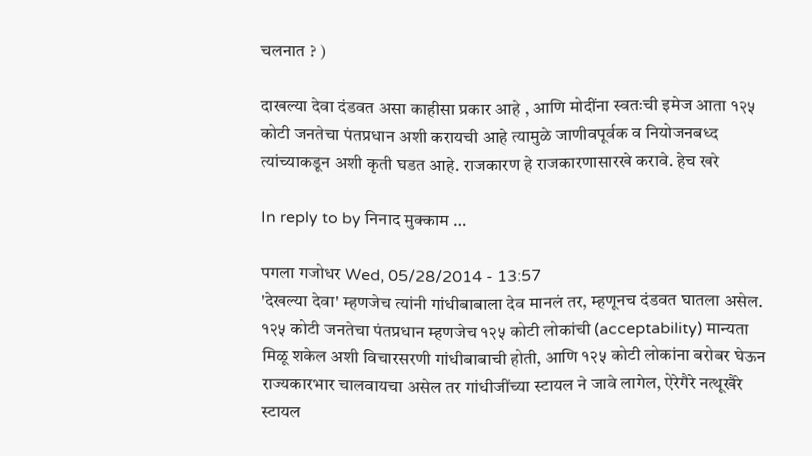चलनात ? )

दाखल्या देवा दंडवत असा काहीसा प्रकार आहे , आणि मोदींना स्वतःची इमेज आता १२५ कोटी जनतेचा पंतप्रधान अशी करायची आहे त्यामुळे जाणीवपूर्वक व नियोजनबध्द त्यांच्याकडून अशी कृती घडत आहे. राजकारण हे राजकारणासारखे करावे. हेच खरे

In reply to by निनाद मुक्काम …

पगला गजोधर Wed, 05/28/2014 - 13:57
'देखल्या देवा' म्हणजेच त्यांनी गांधीबाबाला देव मानलं तर, म्हणूनच दंडवत घातला असेल. १२५ कोटी जनतेचा पंतप्रधान म्हणजेच १२५ कोटी लोकांची (acceptability) मान्यता मिळू शकेल अशी विचारसरणी गांधीबाबाची होती, आणि १२५ कोटी लोकांना बरोबर घेऊन राज्यकारभार चालवायचा असेल तर गांधीजींच्या स्टायल ने जावे लागेल, ऐरेगैरे नत्थूखैरे स्टायल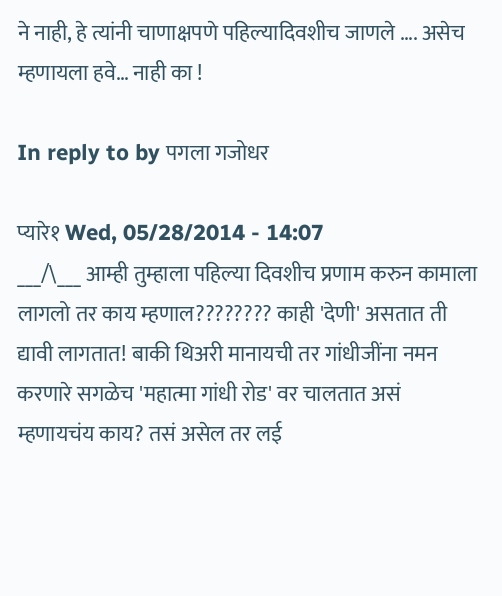ने नाही, हे त्यांनी चाणाक्षपणे पहिल्यादिवशीच जाणले …. असेच म्हणायला हवे… नाही का !

In reply to by पगला गजोधर

प्यारे१ Wed, 05/28/2014 - 14:07
___/\___ आम्ही तुम्हाला पहिल्या दिवशीच प्रणाम करुन कामाला लागलो तर काय म्हणाल???????? काही 'देणी' असतात ती द्यावी लागतात! बाकी थिअरी मानायची तर गांधीजींना नमन करणारे सगळेच 'महात्मा गांधी रोड' वर चालतात असं म्हणायचंय काय? तसं असेल तर लई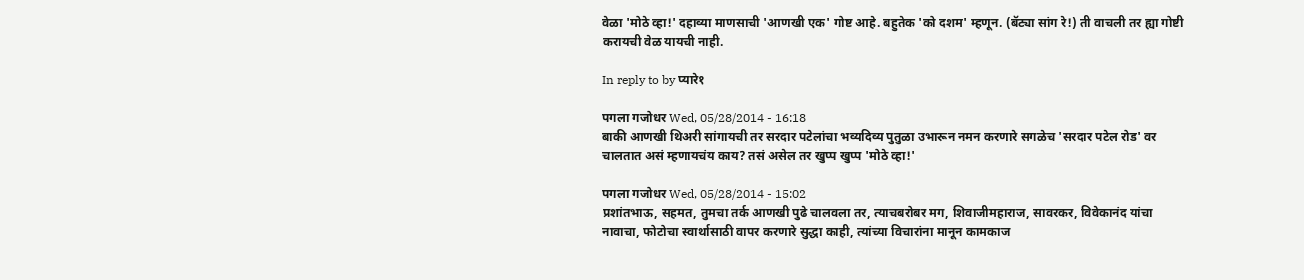वेळा 'मोठे व्हा!' दहाव्या माणसाची 'आणखी एक' गोष्ट आहे. बहुतेक 'को दशम' म्हणून. (बॅट्या सांग रे!) ती वाचली तर ह्या गोष्टी करायची वेळ यायची नाही.

In reply to by प्यारे१

पगला गजोधर Wed, 05/28/2014 - 16:18
बाकी आणखी थिअरी सांगायची तर सरदार पटेलांचा भव्यदिव्य पुतुळा उभारून नमन करणारे सगळेच 'सरदार पटेल रोड' वर चालतात असं म्हणायचंय काय? तसं असेल तर खुप्प खुप्प 'मोठे व्हा!'

पगला गजोधर Wed, 05/28/2014 - 15:02
प्रशांतभाऊ, सहमत, तुमचा तर्क आणखी पुढे चालवला तर, त्याचबरोबर मग, शिवाजीमहाराज, सावरकर, विवेकानंद यांचा नावाचा, फोटोचा स्वार्थासाठी वापर करणारे सुद्धा काही, त्यांच्या विचारांना मानून कामकाज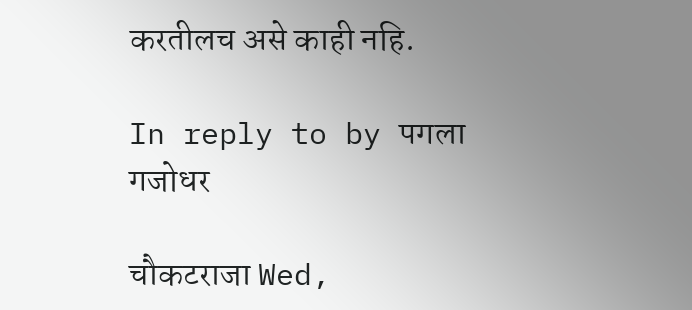करतीलच असे काही नहि.

In reply to by पगला गजोधर

चौकटराजा Wed,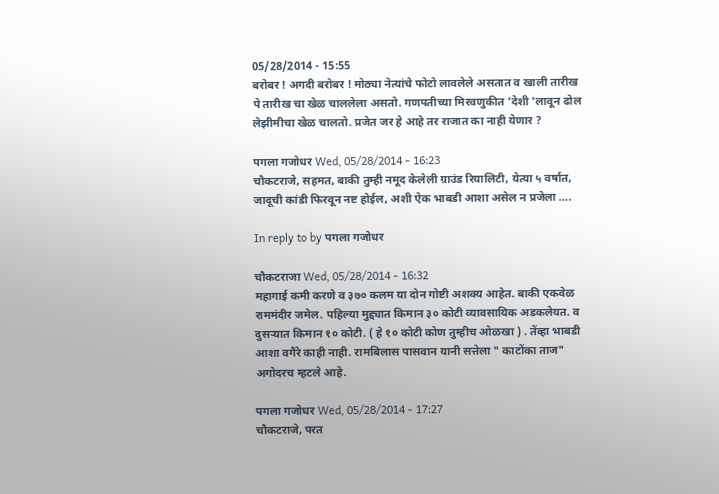05/28/2014 - 15:55
बरोबर ! अगदी बरोबर ! मोठ्या नेत्यांचे फोटो लावलेले असतात व खाली तारीख पे तारीख चा खेळ चाललेला असतो. गणपतीच्या मिरवणुकीत 'देशी 'लावून ढोल लेझीमीचा खेळ चालतो. प्रजेत जर हे आहे तर राजात का नाही येणार ?

पगला गजोधर Wed, 05/28/2014 - 16:23
चौकटराजे, सहमत, बाकी तुम्ही नमूद केलेली ग्राउंड रियालिटी, येत्या ५ वर्षात, जादूची कांडी फिरवून नष्ट होईल, अशी ऐक भाबडी आशा असेल न प्रजेला ….

In reply to by पगला गजोधर

चौकटराजा Wed, 05/28/2014 - 16:32
महागाई कमी करणे व ३७० कलम या दोन गोष्टी अशक्य आहेत. बाकी एकवेळ राममंदीर जमेल. पहिल्या मुद्द्यात किमान ३० कोटी व्यावसायिक अडकलेयत. व दुसर्‍यात किमान १० कोटी. ( हे १० कोटी कोण तुम्हीच ओळखा ) . तेंव्हा भाबडी आशा वगैरे काही नाही. रामबिलास पासवान यानी सत्तेला " काटोंका ताज" अगोदरच म्हटले आहे.

पगला गजोधर Wed, 05/28/2014 - 17:27
चौकटराजे, परत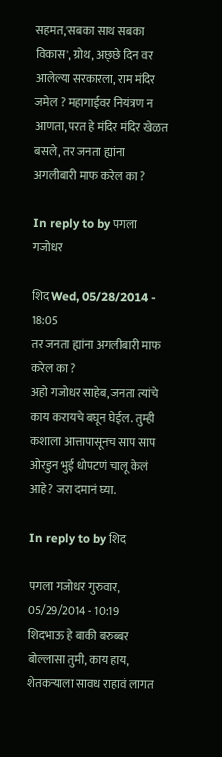सहमत,'सबका साथ सबका विकास', ग्रोथ, अछ्छे दिन वर आलेल्या सरकारला, राम मंदिर जमेल ? महागाईवर नियंत्रण न आणता, परत हे मंदिर मंदिर खेळत बसले, तर जनता ह्यांना अगलीबारी माफ करेल का ?

In reply to by पगला गजोधर

शिद Wed, 05/28/2014 - 18:05
तर जनता ह्यांना अगलीबारी माफ करेल का ?
अहो गजोधर साहेब, जनता त्यांचे काय करायचे बघून घेईल. तुम्ही कशाला आत्तापासूनच साप साप ओरडुन भुई धोपटणं चालू केलं आहे? जरा दमानं घ्या.

In reply to by शिद

पगला गजोधर गुरुवार, 05/29/2014 - 10:19
शिदभाऊ हे बाकी बरुब्बर बोल्लासा तुमी, काय हाय, शेतकऱ्याला सावध राहावं लागत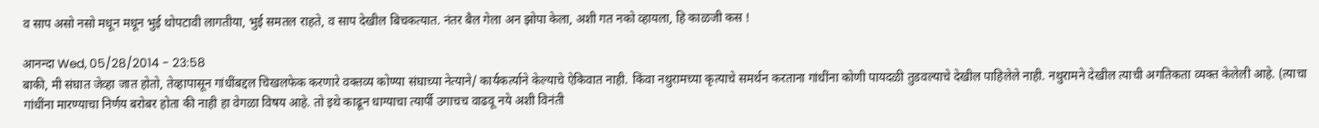व साप असो नसो मधून मधून भुई थोपटावी लागतीया, भुई समतल राहते, व साप देखील बिचकत्यात. नंतर बैल गेला अन झोपा केला, अशी गत नको व्हायला, हि काळजी कस !

आनन्दा Wed, 05/28/2014 - 23:58
बाकी, मी संघात जेव्हा जात होतो, तेव्हापासून गांधींबद्दल चिखलफेक करणारे वक्तव्य कोण्या संघाच्या नेत्याने/ कार्यकर्त्याने केल्याचे ऐकिवात नाही. किंवा नथुरामच्या कृत्याचे समर्थन करताना गांधींना कोणी पायदळी तुडवल्याचे देखील पाहिलेले नाही. नथुरामने देखील त्याची अगतिकता व्यक्त केलेली आहे. (त्याचा गांधींना मारण्याचा निर्णय बरोबर होता की नाही हा वेगळा विषय आहे. तो इथे काढून धाग्याचा त्यार्पी उगाचच वाढवू नये अशी विनंती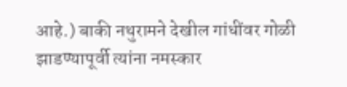आहे.) बाकी नथुरामने देखील गांधींवर गोळी झाडण्यापूर्वी त्यांना नमस्कार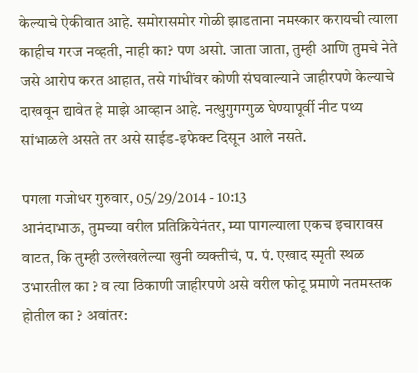केल्याचे ऐकीवात आहे. समोरासमोर गोळी झाडताना नमस्कार करायची त्याला काहीच गरज नव्हती, नाही का? पण असो. जाता जाता, तुम्ही आणि तुमचे नेते जसे आरोप करत आहात, तसे गांधींवर कोणी संघवाल्याने जाहीरपणे केल्याचे दाखवून द्यावेत हे माझे आव्हान आहे. नत्थुगुगग्गुळ घेण्यापूर्वी नीट पथ्य सांभाळले असते तर असे साईड-इफेक्ट दिसून आले नसते.

पगला गजोधर गुरुवार, 05/29/2014 - 10:13
आनंदाभाऊ, तुमच्या वरील प्रतिक्रियेनंतर, म्या पागल्याला एकच इचारावस वाटत, कि तुम्ही उल्लेखलेल्या खुनी व्यक्तीचं, प. पं. एखाद स्मृती स्थळ उभारतील का ? व त्या ठिकाणी जाहीरपणे असे वरील फोटू प्रमाणे नतमस्तक होतील का ? अवांतर: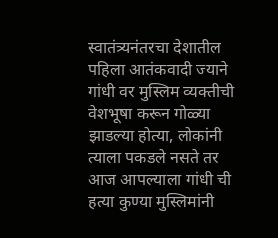स्वातंत्र्यनंतरचा देशातील पहिला आतंकवादी ज्याने गांधी वर मुस्लिम व्यक्तीची वेशभूषा करून गोळ्या झाडल्या होत्या, लोकांनी त्याला पकडले नसते तर आज आपल्याला गांधी ची हत्या कुण्या मुस्लिमांनी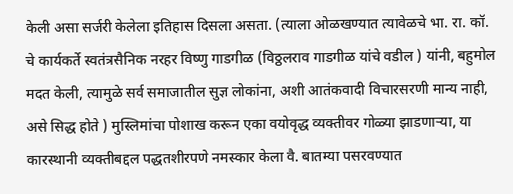केली असा सर्जरी केलेला इतिहास दिसला असता. (त्याला ओळखण्यात त्यावेळचे भा. रा. कॉ. चे कार्यकर्ते स्वतंत्रसैनिक नरहर विष्णु गाडगीळ (विठ्ठलराव गाडगीळ यांचे वडील ) यांनी, बहुमोल मदत केली, त्यामुळे सर्व समाजातील सुज्ञ लोकांना, अशी आतंकवादी विचारसरणी मान्य नाही, असे सिद्ध होते ) मुस्लिमांचा पोशाख करून एका वयोवृद्ध व्यक्तीवर गोळ्या झाडणाऱ्या, या कारस्थानी व्यक्तीबद्दल पद्धतशीरपणे नमस्कार केला वै. बातम्या पसरवण्यात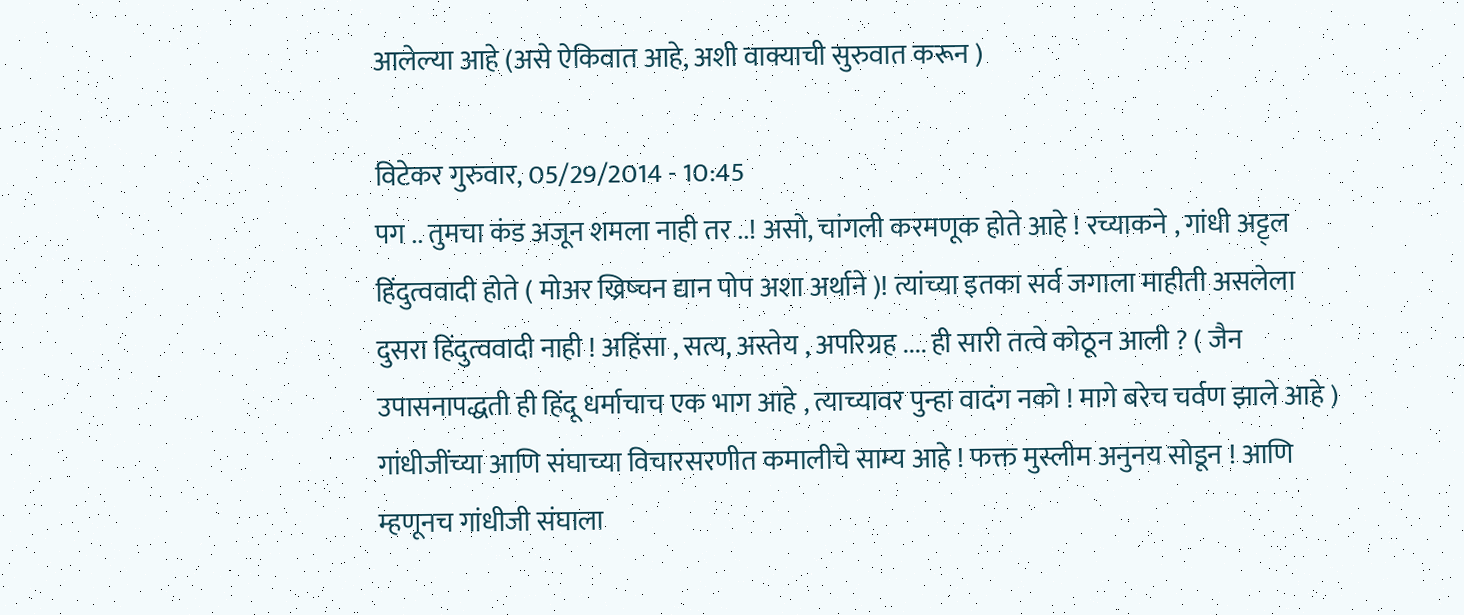आलेल्या आहे (असे ऐकिवात आहे, अशी वाक्याची सुरुवात करून )

विटेकर गुरुवार, 05/29/2014 - 10:45
पग .. तुमचा कंड अजून शमला नाही तर ..! असो, चांगली करमणूक होते आहे ! रच्याकने , गांधी अट्ट्ल हिंदुत्ववादी होते ( मोअर ख्रिष्चन द्यान पोप अशा अर्थाने )! त्यांच्या इतका सर्व जगाला माहीती असलेला दुसरा हिंदुत्ववादी नाही ! अहिंसा , सत्य, अस्तेय , अपरिग्रह .... ही सारी तत्वे कोठून आली ? ( जैन उपासनापद्धती ही हिंदू धर्माचाच एक भाग आहे , त्याच्यावर पुन्हा वादंग नको ! मागे बरेच चर्वण झाले आहे ) गांधीजींच्या आणि संघाच्या विचारसरणीत कमालीचे साम्य आहे ! फक्त मुस्लीम अनुनय सोडून ! आणि म्हणूनच गांधीजी संघाला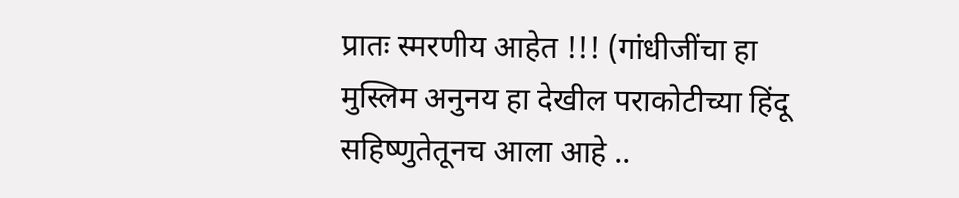प्रातः स्मरणीय आहेत !!! (गांधीजींचा हा मुस्लिम अनुनय हा देखील पराकोटीच्या हिंदू सहिष्णुतेतूनच आला आहे ..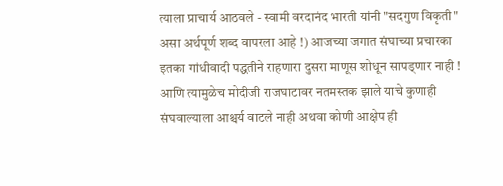त्याला प्राचार्य आठवले - स्वामी वरदानंद भारती यांनी "सदगुण विकृती" असा अर्थपूर्ण शब्द वापरला आहे !) आजच्या जगात संघाच्या प्रचारका इतका गांधीवादी पद्धतीने राहणारा दुसरा माणूस शोधून सापड्णार नाही ! आणि त्यामुळेच मोदीजी राजघाटावर नतमस्तक झाले याचे कुणाही संघवाल्याला आश्चर्य वाटले नाही अथवा कोणी आक्षेप ही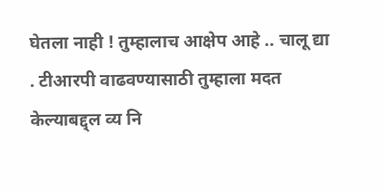घेतला नाही ! तुम्हालाच आक्षेप आहे .. चालू द्या . टीआरपी वाढवण्यासाठी तुम्हाला मदत केल्याबद्द्ल व्य नि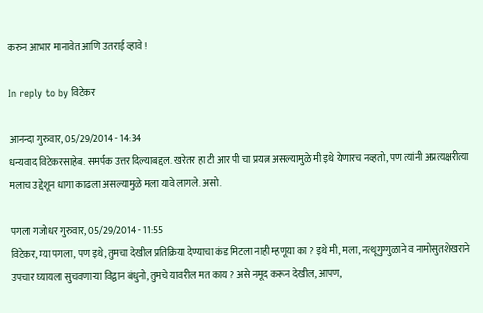करुन आभार मानावेत आणि उतराई व्हावे !

In reply to by विटेकर

आनन्दा गुरुवार, 05/29/2014 - 14:34
धन्यवाद विटेकरसाहेब. समर्पक उत्तर दिल्याबद्दल. खरेतर हा टी आर पी चा प्रयत्न असल्यामुळे मी इथे येणारच नव्हतो, पण त्यांनी अप्रत्यक्षरीत्या मलाच उद्देशून धागा काढला असल्यामुळे मला यावे लागले. असो.

पगला गजोधर गुरुवार, 05/29/2014 - 11:55
विटेकर, म्या पगला, पण इथे, तुमचा देखील प्रतिक्रिया देण्याचा कंड मिटला नाही म्हणूया का ? इथे मी, मला, नत्थूगुग्गुळाने व नामोसुतशेखराने उपचार घ्यायला सुचवणाऱ्या विद्वान बंधुनो, तुमचे यावरील मत काय ? असे नमूद करून देखील, आपण,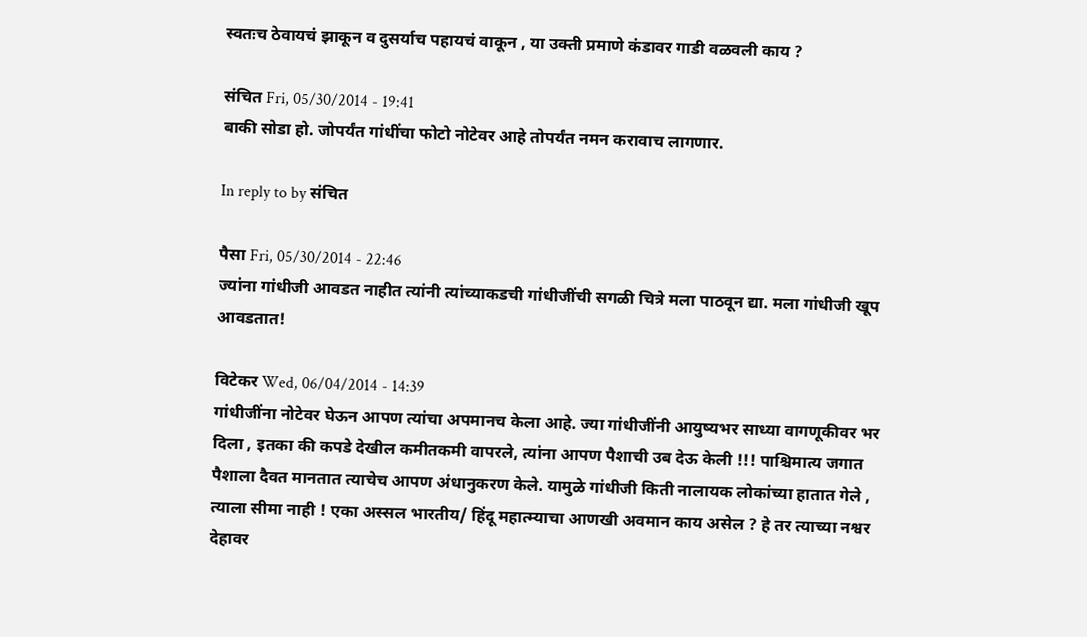स्वतःच ठेवायचं झाकून व दुसर्याच पहायचं वाकून , या उक्ती प्रमाणे कंडावर गाडी वळवली काय ?

संचित Fri, 05/30/2014 - 19:41
बाकी सोडा हो. जोपर्यंत गांधींचा फोटो नोटेवर आहे तोपर्यंत नमन करावाच लागणार.

In reply to by संचित

पैसा Fri, 05/30/2014 - 22:46
ज्यांना गांधीजी आवडत नाहीत त्यांनी त्यांच्याकडची गांधीजींची सगळी चित्रे मला पाठवून द्या. मला गांधीजी खूप आवडतात!

विटेकर Wed, 06/04/2014 - 14:39
गांधीजींना नोटेवर घेऊन आपण त्यांचा अपमानच केला आहे. ज्या गांधीजींनी आयुष्यभर साध्या वागणूकीवर भर दिला , इतका की कपडे देखील कमीतकमी वापरले, त्यांना आपण पैशाची उब देऊ केली !!! पाश्चिमात्य जगात पैशाला दैवत मानतात त्याचेच आपण अंधानुकरण केले. यामुळे गांधीजी किती नालायक लोकांच्या हातात गेले , त्याला सीमा नाही ! एका अस्सल भारतीय/ हिंदू महात्म्याचा आणखी अवमान काय असेल ? हे तर त्याच्या नश्वर देहावर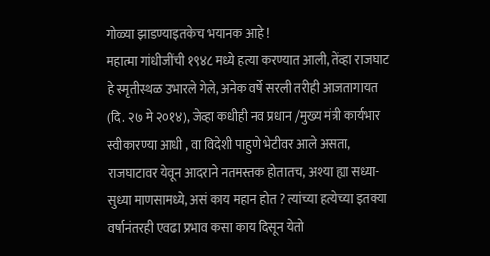गोळ्या झाडण्याइतकेच भयानक आहे !
महात्मा गांधीजींची १९४८ मध्ये हत्या करण्यात आली, तेंव्हा राजघाट हे स्मृतीस्थळ उभारले गेले, अनेक वर्षे सरली तरीही आजतागायत (दि. २७ मे २०१४), जेव्हा कधीही नव प्रधान /मुख्य मंत्री कार्यभार स्वीकारण्या आधी , वा विदेशी पाहुणे भेटीवर आले असता, राजघाटावर येवून आदराने नतमस्तक होतातच, अश्या ह्या सध्या-सुध्या माणसामध्ये, असं काय महान होत ? त्यांच्या हत्येच्या इतक्या वर्षानंतरही एवढा प्रभाव कसा काय दिसून येतो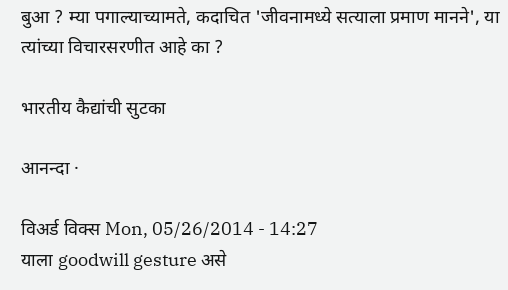बुआ ? म्या पगाल्याच्यामते, कदाचित 'जीवनामध्ये सत्याला प्रमाण मानने', या त्यांच्या विचारसरणीत आहे का ?

भारतीय कैद्यांची सुटका

आनन्दा ·

विअर्ड विक्स Mon, 05/26/2014 - 14:27
याला goodwill gesture असे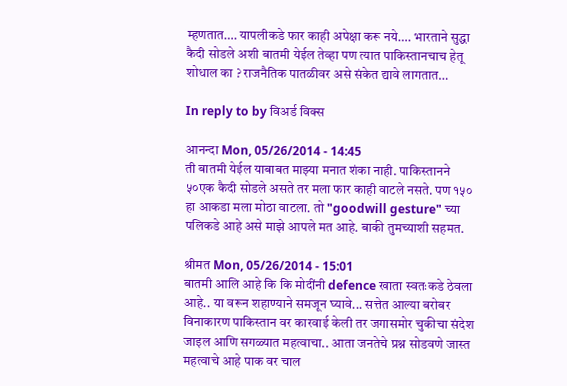म्हणतात…. यापलीकडे फार काही अपेक्षा करू नये…. भारताने सुद्धा कैदी सोडले अशी बातमी येईल तेव्हा पण त्यात पाकिस्तानचाच हेतू शोधाल का ? राजनैतिक पातळीवर असे संकेत द्यावे लागतात…

In reply to by विअर्ड विक्स

आनन्दा Mon, 05/26/2014 - 14:45
ती बातमी येईल याबाबत माझ्या मनात शंका नाही. पाकिस्तानने ५०एक कैदी सोडले असते तर मला फार काही वाटले नसते. पण १५० हा आकडा मला मोठा वाटला. तो "goodwill gesture" च्या पलिकडे आहे असे माझे आपले मत आहे. बाकी तुमच्याशी सहमत.

श्रीमत Mon, 05/26/2014 - 15:01
बातमी आलि आहे कि कि मोदींनी defence खाता स्वतःकडे ठेवला आहे.. या वरून शहाण्याने समजून घ्यावे... सत्तेत आल्या बरोबर विनाकारण पाकिस्तान वर कारवाई केली तर जगासमोर चुकीचा संदेश जाइल आणि सगळ्यात महत्वाचा.. आता जनतेचे प्रश्न सोडवणे जास्त महत्वाचे आहे पाक वर चाल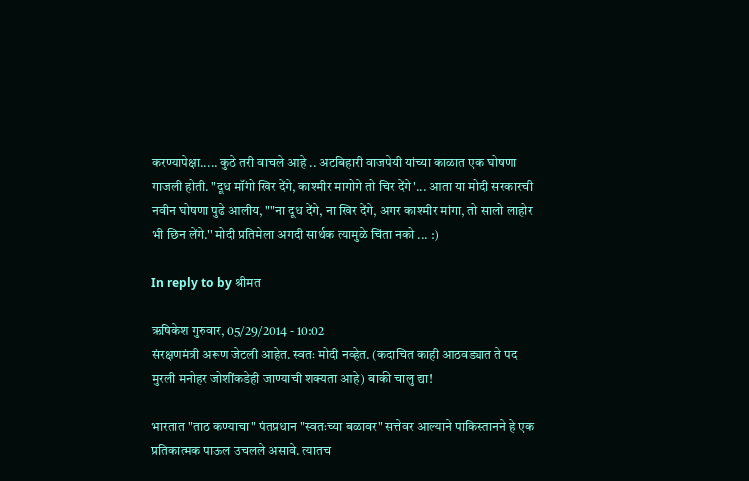करण्यापेक्षा..... कुठे तरी वाचले आहे .. अटबिहारी वाजपेयी यांच्या काळात एक घोषणा गाजली होती. "दूध मॉंगो खिर देंगे, काश्‍मीर मागोगे तो चिर देंगे'... आता या मोदी सरकारची नवीन घोषणा पुढे आलीय, ""ना दूध देंगे, ना खिर देंगे, अगर काश्‍मीर मांगा, तो सालो लाहोर भी छिन लेंगे.'' मोदी प्रतिमेला अगदी सार्थक त्यामुळे चिंता नको ... :)

In reply to by श्रीमत

ऋषिकेश गुरुवार, 05/29/2014 - 10:02
संरक्षणमंत्री अरूण जेटली आहेत. स्वतः मोदी नव्हेत. (कदाचित काही आठवड्यात ते पद मुरली मनोहर जोशींकडेही जाण्याची शक्यता आहे) बाकी चालु द्या!

भारतात "ताठ कण्याचा" पंतप्रधान "स्वतःच्या बळावर" सत्तेवर आल्याने पाकिस्तानने हे एक प्रतिकात्मक पाऊल उचलले असावे. त्यातच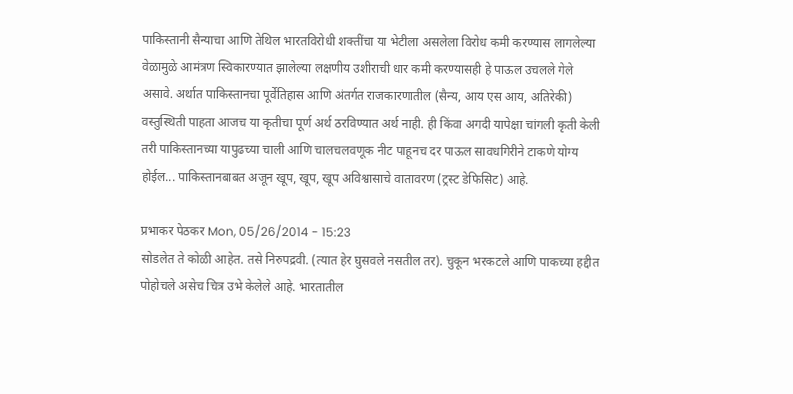पाकिस्तानी सैन्याचा आणि तेथिल भारतविरोधी शक्तींचा या भेटीला असलेला विरोध कमी करण्यास लागलेल्या वेळामुळे आमंत्रण स्विकारण्यात झालेल्या लक्षणीय उशीराची धार कमी करण्यासही हे पाऊल उचलले गेले असावे. अर्थात पाकिस्तानचा पूर्वेतिहास आणि अंतर्गत राजकारणातील (सैन्य, आय एस आय, अतिरेकी) वस्तुस्थिती पाहता आजच या कृतीचा पूर्ण अर्थ ठरविण्यात अर्थ नाही. ही किंवा अगदी यापेक्षा चांगली कृती केली तरी पाकिस्तानच्या यापुढच्या चाली आणि चालचलवणूक नीट पाहूनच दर पाऊल सावधगिरीने टाकणे योग्य होईल... पाकिस्तानबाबत अजून खूप, खूप, खूप अविश्वासाचे वातावरण (ट्रस्ट डेफिसिट) आहे.

प्रभाकर पेठकर Mon, 05/26/2014 - 15:23
सोडलेत ते कोळी आहेत. तसे निरुपद्रवी. (त्यात हेर घुसवले नसतील तर). चुकून भरकटले आणि पाकच्या हद्दीत पोहोचले असेच चित्र उभे केलेले आहे. भारतातील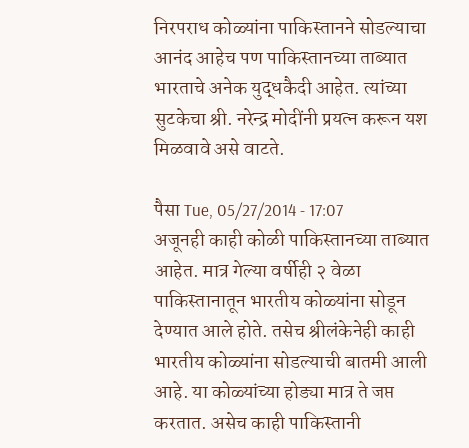निरपराध कोळ्यांना पाकिस्तानने सोडल्याचा आनंद आहेच पण पाकिस्तानच्या ताब्यात भारताचे अनेक युद्धकैदी आहेत. त्यांच्या सुटकेचा श्री. नरेन्द्र मोदींनी प्रयत्न करून यश मिळवावे असे वाटते.

पैसा Tue, 05/27/2014 - 17:07
अजूनही काही कोळी पाकिस्तानच्या ताब्यात आहेत. मात्र गेल्या वर्षीही २ वेळा पाकिस्तानातून भारतीय कोळ्यांना सोडून देण्यात आले होते. तसेच श्रीलंकेनेही काही भारतीय कोळ्यांना सोडल्याची बातमी आली आहे. या कोळ्यांच्या होड्या मात्र ते जप्त करतात. असेच काही पाकिस्तानी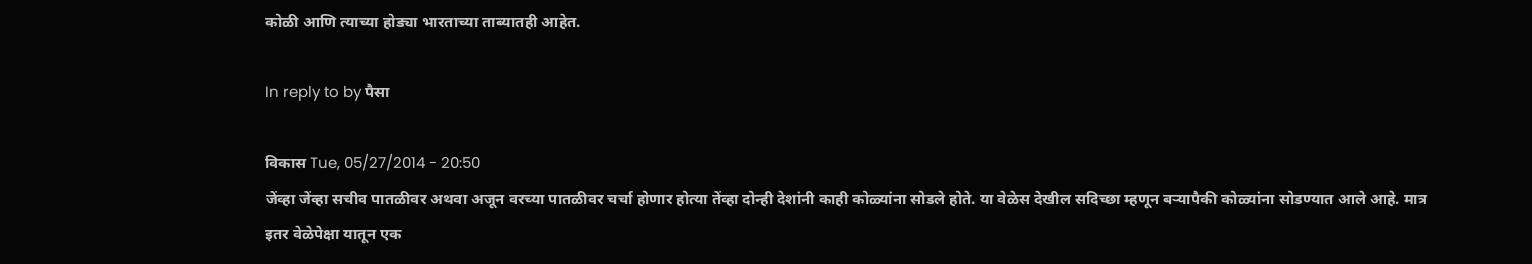कोळी आणि त्याच्या होड्या भारताच्या ताब्यातही आहेत.

In reply to by पैसा

विकास Tue, 05/27/2014 - 20:50
जेंव्हा जेंव्हा सचीव पातळीवर अथवा अजून वरच्या पातळीवर चर्चा होणार होत्या तेंव्हा दोन्ही देशांनी काही कोळ्यांना सोडले होते. या वेळेस देखील सदिच्छा म्हणून बर्‍यापैकी कोळ्यांना सोडण्यात आले आहे. मात्र इतर वेळेपेक्षा यातून एक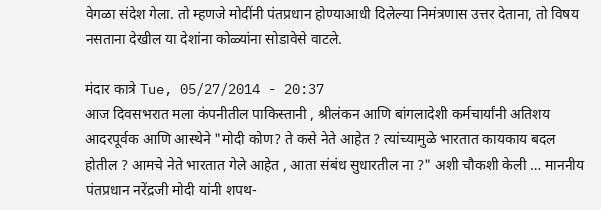वेगळा संदेश गेला. तो म्हणजे मोदींनी पंतप्रधान होण्याआधी दिलेल्या निमंत्रणास उत्तर देताना, तो विषय नसताना देखील या देशांना कोळ्यांना सोडावेसे वाटले.

मंदार कात्रे Tue, 05/27/2014 - 20:37
आज दिवसभरात मला कंपनीतील पाकिस्तानी , श्रीलंकन आणि बांगलादेशी कर्मचार्यांनी अतिशय आदरपूर्वक आणि आस्थेने "मोदी कोण? ते कसे नेते आहेत ? त्यांच्यामुळे भारतात कायकाय बदल होतील ? आमचे नेते भारतात गेले आहेत , आता संबंध सुधारतील ना ?" अशी चौकशी केली … माननीय पंतप्रधान नरेंद्रजी मोदी यांनी शपथ-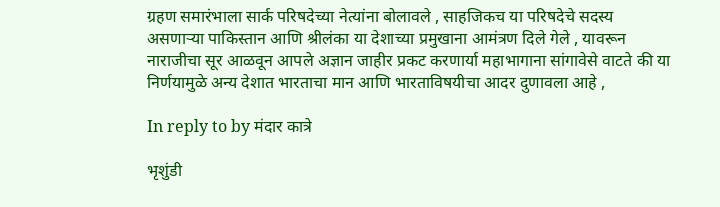ग्रहण समारंभाला सार्क परिषदेच्या नेत्यांना बोलावले , साहजिकच या परिषदेचे सदस्य असणाऱ्या पाकिस्तान आणि श्रीलंका या देशाच्या प्रमुखाना आमंत्रण दिले गेले , यावरून नाराजीचा सूर आळवून आपले अज्ञान जाहीर प्रकट करणार्या महाभागाना सांगावेसे वाटते की या निर्णयामुळे अन्य देशात भारताचा मान आणि भारताविषयीचा आदर दुणावला आहे ,

In reply to by मंदार कात्रे

भृशुंडी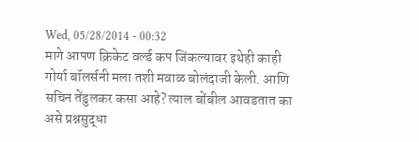Wed, 05/28/2014 - 00:32
मागे आपण क्रिकेट वर्ल्ड कप जिंकल्यावर इथेही काही गोर्या बॉलर्सनी मला तशी मवाळ बोलंदाजी केली. आणि सचिन तेंडुलकर कसा आहे? त्याल बोंबील आवडतात का असे प्रश्नसुद्धा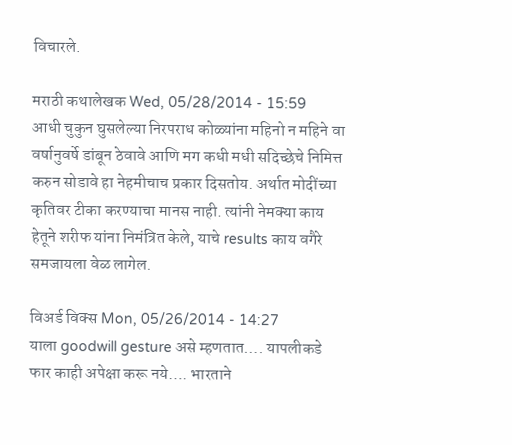विचारले.

मराठी कथालेखक Wed, 05/28/2014 - 15:59
आधी चुकुन घुसलेल्या निरपराध कोळ्यांना महिनो न महिने वा वर्षानुवर्षे डांबून ठेवावे आणि मग कधी मधी सदिच्छेचे निमित्त करुन सोडावे हा नेहमीचाच प्रकार दिसतोय. अर्थात मोदींच्या कृतिवर टीका करण्याचा मानस नाही. त्यांनी नेमक्या काय हेतूने शरीफ यांना निमंत्रित केले, याचे results काय वगैरे समजायला वेळ लागेल.

विअर्ड विक्स Mon, 05/26/2014 - 14:27
याला goodwill gesture असे म्हणतात…. यापलीकडे फार काही अपेक्षा करू नये…. भारताने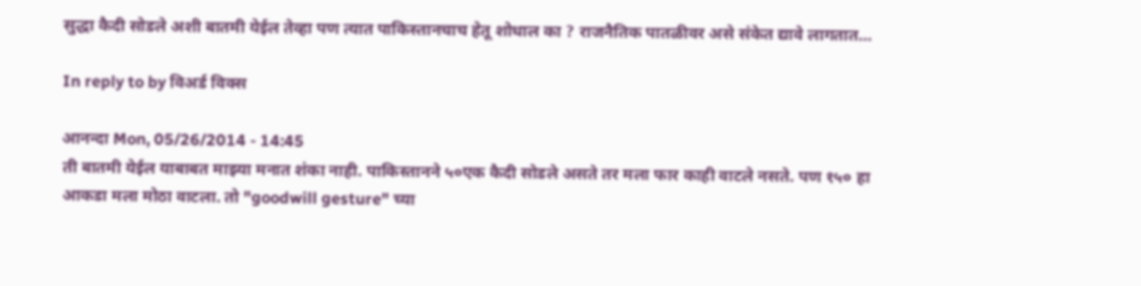सुद्धा कैदी सोडले अशी बातमी येईल तेव्हा पण त्यात पाकिस्तानचाच हेतू शोधाल का ? राजनैतिक पातळीवर असे संकेत द्यावे लागतात…

In reply to by विअर्ड विक्स

आनन्दा Mon, 05/26/2014 - 14:45
ती बातमी येईल याबाबत माझ्या मनात शंका नाही. पाकिस्तानने ५०एक कैदी सोडले असते तर मला फार काही वाटले नसते. पण १५० हा आकडा मला मोठा वाटला. तो "goodwill gesture" च्या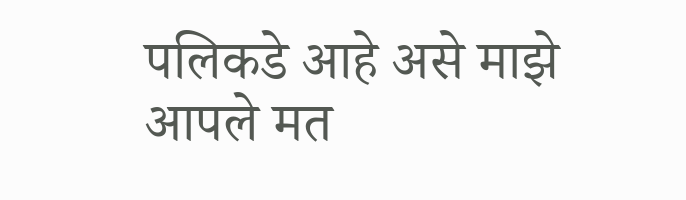पलिकडे आहे असे माझे आपले मत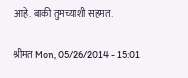आहे. बाकी तुमच्याशी सहमत.

श्रीमत Mon, 05/26/2014 - 15:01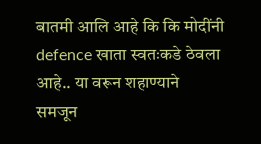बातमी आलि आहे कि कि मोदींनी defence खाता स्वतःकडे ठेवला आहे.. या वरून शहाण्याने समजून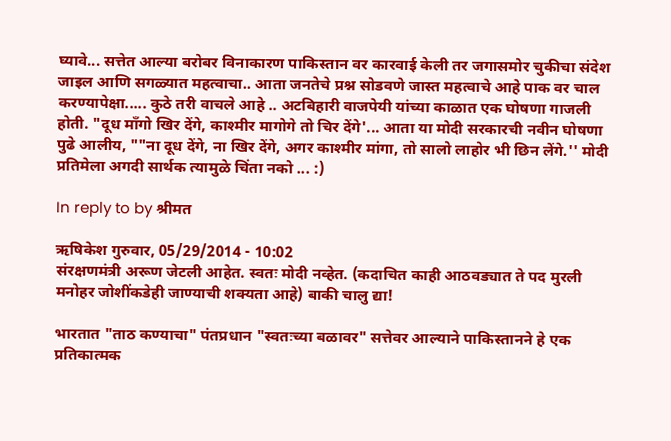घ्यावे... सत्तेत आल्या बरोबर विनाकारण पाकिस्तान वर कारवाई केली तर जगासमोर चुकीचा संदेश जाइल आणि सगळ्यात महत्वाचा.. आता जनतेचे प्रश्न सोडवणे जास्त महत्वाचे आहे पाक वर चाल करण्यापेक्षा..... कुठे तरी वाचले आहे .. अटबिहारी वाजपेयी यांच्या काळात एक घोषणा गाजली होती. "दूध मॉंगो खिर देंगे, काश्‍मीर मागोगे तो चिर देंगे'... आता या मोदी सरकारची नवीन घोषणा पुढे आलीय, ""ना दूध देंगे, ना खिर देंगे, अगर काश्‍मीर मांगा, तो सालो लाहोर भी छिन लेंगे.'' मोदी प्रतिमेला अगदी सार्थक त्यामुळे चिंता नको ... :)

In reply to by श्रीमत

ऋषिकेश गुरुवार, 05/29/2014 - 10:02
संरक्षणमंत्री अरूण जेटली आहेत. स्वतः मोदी नव्हेत. (कदाचित काही आठवड्यात ते पद मुरली मनोहर जोशींकडेही जाण्याची शक्यता आहे) बाकी चालु द्या!

भारतात "ताठ कण्याचा" पंतप्रधान "स्वतःच्या बळावर" सत्तेवर आल्याने पाकिस्तानने हे एक प्रतिकात्मक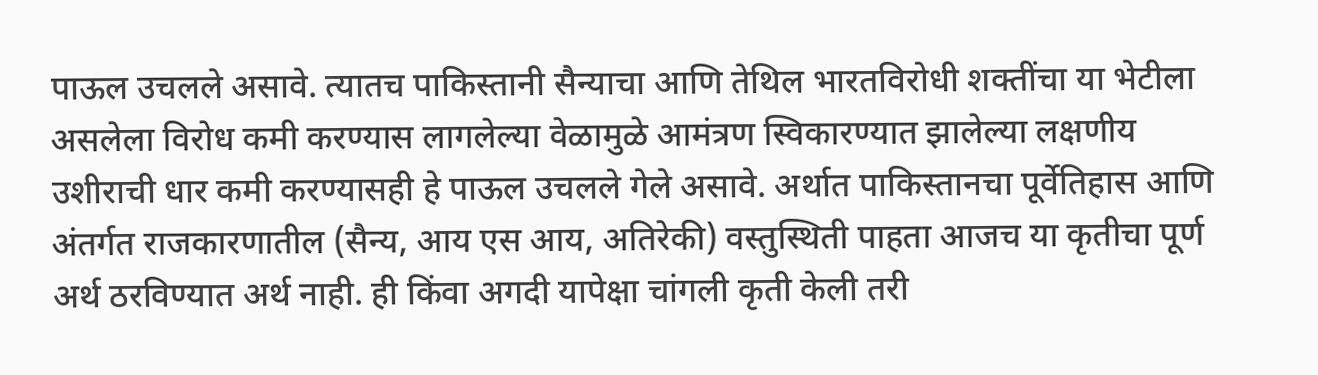पाऊल उचलले असावे. त्यातच पाकिस्तानी सैन्याचा आणि तेथिल भारतविरोधी शक्तींचा या भेटीला असलेला विरोध कमी करण्यास लागलेल्या वेळामुळे आमंत्रण स्विकारण्यात झालेल्या लक्षणीय उशीराची धार कमी करण्यासही हे पाऊल उचलले गेले असावे. अर्थात पाकिस्तानचा पूर्वेतिहास आणि अंतर्गत राजकारणातील (सैन्य, आय एस आय, अतिरेकी) वस्तुस्थिती पाहता आजच या कृतीचा पूर्ण अर्थ ठरविण्यात अर्थ नाही. ही किंवा अगदी यापेक्षा चांगली कृती केली तरी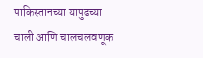पाकिस्तानच्या यापुढच्या चाली आणि चालचलवणूक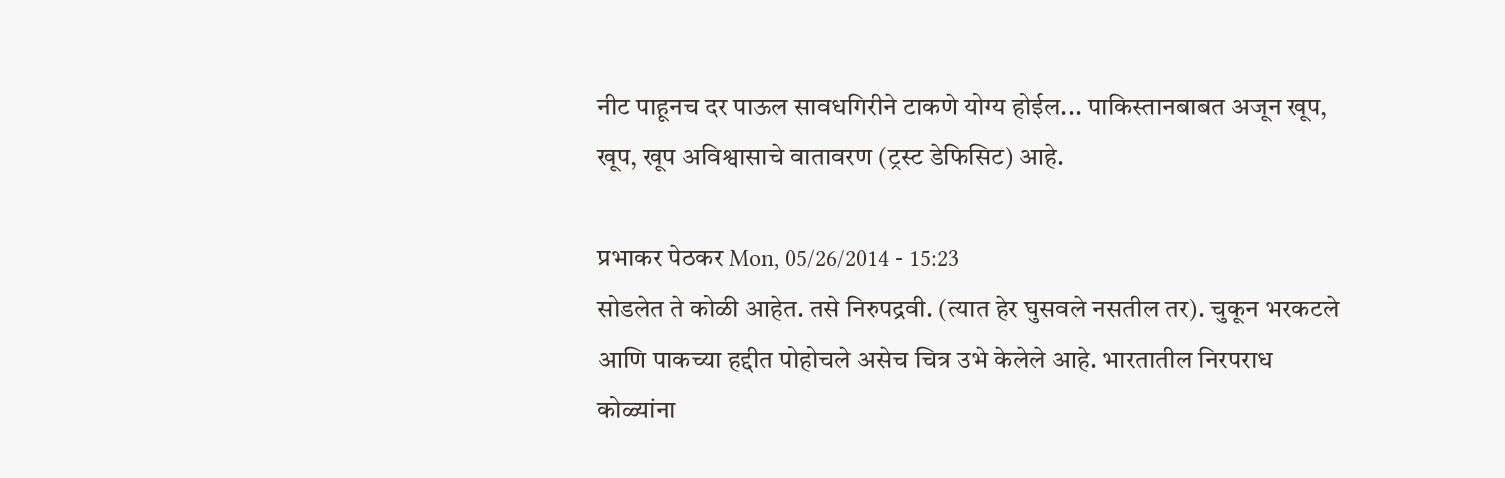नीट पाहूनच दर पाऊल सावधगिरीने टाकणे योग्य होईल... पाकिस्तानबाबत अजून खूप, खूप, खूप अविश्वासाचे वातावरण (ट्रस्ट डेफिसिट) आहे.

प्रभाकर पेठकर Mon, 05/26/2014 - 15:23
सोडलेत ते कोळी आहेत. तसे निरुपद्रवी. (त्यात हेर घुसवले नसतील तर). चुकून भरकटले आणि पाकच्या हद्दीत पोहोचले असेच चित्र उभे केलेले आहे. भारतातील निरपराध कोळ्यांना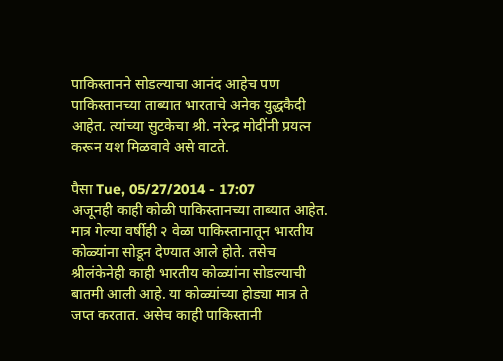पाकिस्तानने सोडल्याचा आनंद आहेच पण पाकिस्तानच्या ताब्यात भारताचे अनेक युद्धकैदी आहेत. त्यांच्या सुटकेचा श्री. नरेन्द्र मोदींनी प्रयत्न करून यश मिळवावे असे वाटते.

पैसा Tue, 05/27/2014 - 17:07
अजूनही काही कोळी पाकिस्तानच्या ताब्यात आहेत. मात्र गेल्या वर्षीही २ वेळा पाकिस्तानातून भारतीय कोळ्यांना सोडून देण्यात आले होते. तसेच श्रीलंकेनेही काही भारतीय कोळ्यांना सोडल्याची बातमी आली आहे. या कोळ्यांच्या होड्या मात्र ते जप्त करतात. असेच काही पाकिस्तानी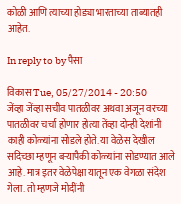कोळी आणि त्याच्या होड्या भारताच्या ताब्यातही आहेत.

In reply to by पैसा

विकास Tue, 05/27/2014 - 20:50
जेंव्हा जेंव्हा सचीव पातळीवर अथवा अजून वरच्या पातळीवर चर्चा होणार होत्या तेंव्हा दोन्ही देशांनी काही कोळ्यांना सोडले होते. या वेळेस देखील सदिच्छा म्हणून बर्‍यापैकी कोळ्यांना सोडण्यात आले आहे. मात्र इतर वेळेपेक्षा यातून एक वेगळा संदेश गेला. तो म्हणजे मोदींनी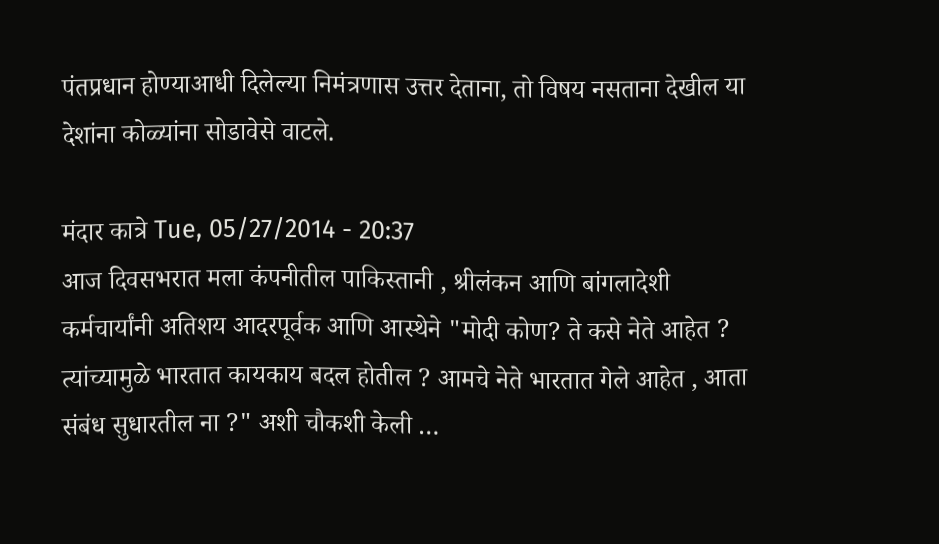पंतप्रधान होण्याआधी दिलेल्या निमंत्रणास उत्तर देताना, तो विषय नसताना देखील या देशांना कोळ्यांना सोडावेसे वाटले.

मंदार कात्रे Tue, 05/27/2014 - 20:37
आज दिवसभरात मला कंपनीतील पाकिस्तानी , श्रीलंकन आणि बांगलादेशी कर्मचार्यांनी अतिशय आदरपूर्वक आणि आस्थेने "मोदी कोण? ते कसे नेते आहेत ? त्यांच्यामुळे भारतात कायकाय बदल होतील ? आमचे नेते भारतात गेले आहेत , आता संबंध सुधारतील ना ?" अशी चौकशी केली …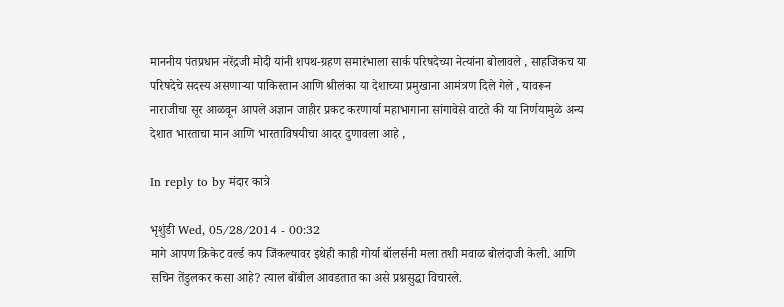माननीय पंतप्रधान नरेंद्रजी मोदी यांनी शपथ-ग्रहण समारंभाला सार्क परिषदेच्या नेत्यांना बोलावले , साहजिकच या परिषदेचे सदस्य असणाऱ्या पाकिस्तान आणि श्रीलंका या देशाच्या प्रमुखाना आमंत्रण दिले गेले , यावरून नाराजीचा सूर आळवून आपले अज्ञान जाहीर प्रकट करणार्या महाभागाना सांगावेसे वाटते की या निर्णयामुळे अन्य देशात भारताचा मान आणि भारताविषयीचा आदर दुणावला आहे ,

In reply to by मंदार कात्रे

भृशुंडी Wed, 05/28/2014 - 00:32
मागे आपण क्रिकेट वर्ल्ड कप जिंकल्यावर इथेही काही गोर्या बॉलर्सनी मला तशी मवाळ बोलंदाजी केली. आणि सचिन तेंडुलकर कसा आहे? त्याल बोंबील आवडतात का असे प्रश्नसुद्धा विचारले.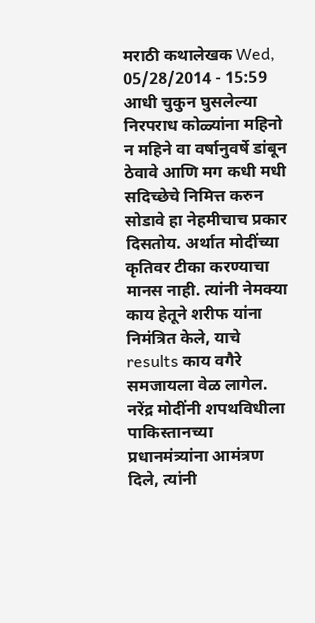मराठी कथालेखक Wed, 05/28/2014 - 15:59
आधी चुकुन घुसलेल्या निरपराध कोळ्यांना महिनो न महिने वा वर्षानुवर्षे डांबून ठेवावे आणि मग कधी मधी सदिच्छेचे निमित्त करुन सोडावे हा नेहमीचाच प्रकार दिसतोय. अर्थात मोदींच्या कृतिवर टीका करण्याचा मानस नाही. त्यांनी नेमक्या काय हेतूने शरीफ यांना निमंत्रित केले, याचे results काय वगैरे समजायला वेळ लागेल.
नरेंद्र मोदींनी शपथविधीला पाकिस्तानच्या प्रधानमंत्र्यांना आमंत्रण दिले, त्यांनी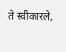ते स्वीकारले,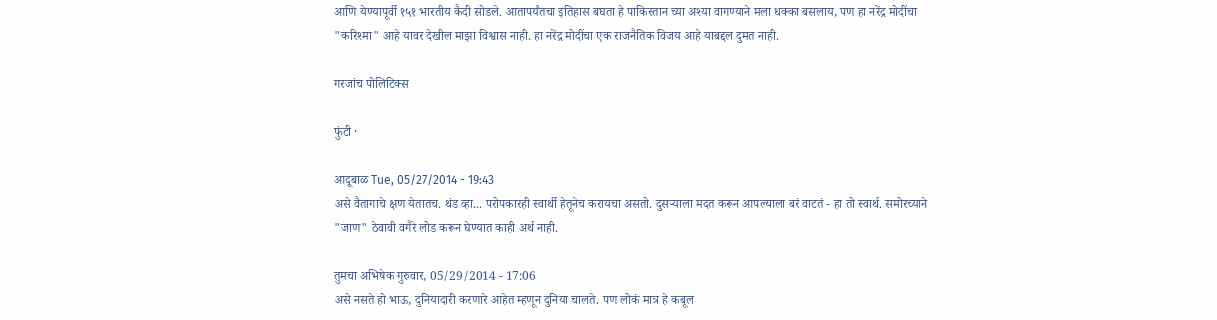आणि येण्यापूर्वी १५१ भारतीय कैदी सोडले. आतापर्यंतचा इतिहास बघता हे पाकिस्तान च्या अश्या वागण्याने मला धक्का बसलाय, पण हा नरेंद्र मोदींचा "करिश्मा" आहे यावर देखील माझा विश्वास नाही. हा नरेंद्र मोदींचा एक राजनैतिक विजय आहे याबद्दल दुमत नाही.

गरजांच पोलिटिक्स

फुंटी ·

आदूबाळ Tue, 05/27/2014 - 19:43
असे वैतागाचे क्षण येतातच. थंड व्हा... परोपकारही स्वार्थी हेतूनेच करायचा असतो. दुसर्‍याला मदत करून आपल्याला बरं वाटतं - हा तो स्वार्थ. समोरच्याने "जाण" ठेवावी वगैरे लोड करून घेण्यात काही अर्थ नाही.

तुमचा अभिषेक गुरुवार, 05/29/2014 - 17:06
असे नसते हो भाऊ, दुनियादारी करणारे आहेत म्हणून दुनिया चालते. पण लोकं मात्र हे कबूल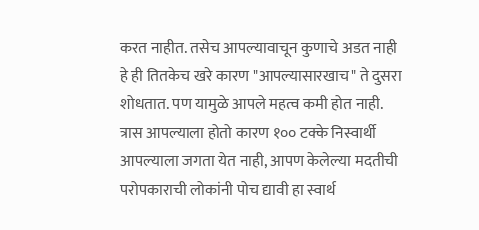करत नाहीत. तसेच आपल्यावाचून कुणाचे अडत नाही हे ही तितकेच खरे कारण "आपल्यासारखाच" ते दुसरा शोधतात. पण यामुळे आपले महत्व कमी होत नाही. त्रास आपल्याला होतो कारण १०० टक्के निस्वार्थी आपल्याला जगता येत नाही, आपण केलेल्या मदतीची परोपकाराची लोकांनी पोच द्यावी हा स्वार्थ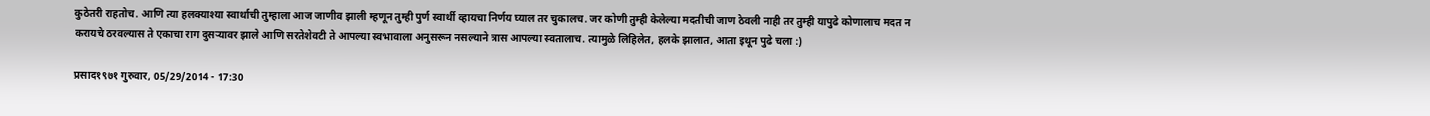कुठेतरी राहतोच. आणि त्या हलक्याश्या स्वार्थाची तुम्हाला आज जाणीव झाली म्हणून तुम्ही पुर्ण स्वार्थी व्हायचा निर्णय घ्याल तर चुकालच. जर कोणी तुम्ही केलेल्या मदतीची जाण ठेवली नाही तर तुम्ही यापुढे कोणालाच मदत न करायचे ठरवल्यास ते एकाचा राग दुसर्‍यावर झाले आणि सरतेशेवटी ते आपल्या स्वभावाला अनुसरून नसल्याने त्रास आपल्या स्वतालाच. त्यामुळे लिहिलेत, हलके झालात, आता इथून पुढे चला :)

प्रसाद१९७१ गुरुवार, 05/29/2014 - 17:30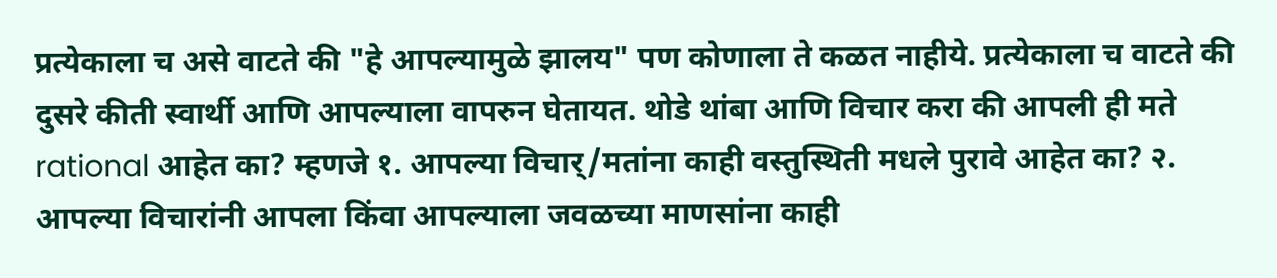प्रत्येकाला च असे वाटते की "हे आपल्यामुळे झालय" पण कोणाला ते कळत नाहीये. प्रत्येकाला च वाटते की दुसरे कीती स्वार्थी आणि आपल्याला वापरुन घेतायत. थोडे थांबा आणि विचार करा की आपली ही मते rational आहेत का? म्हणजे १. आपल्या विचार्/मतांना काही वस्तुस्थिती मधले पुरावे आहेत का? २. आपल्या विचारांनी आपला किंवा आपल्याला जवळच्या माणसांना काही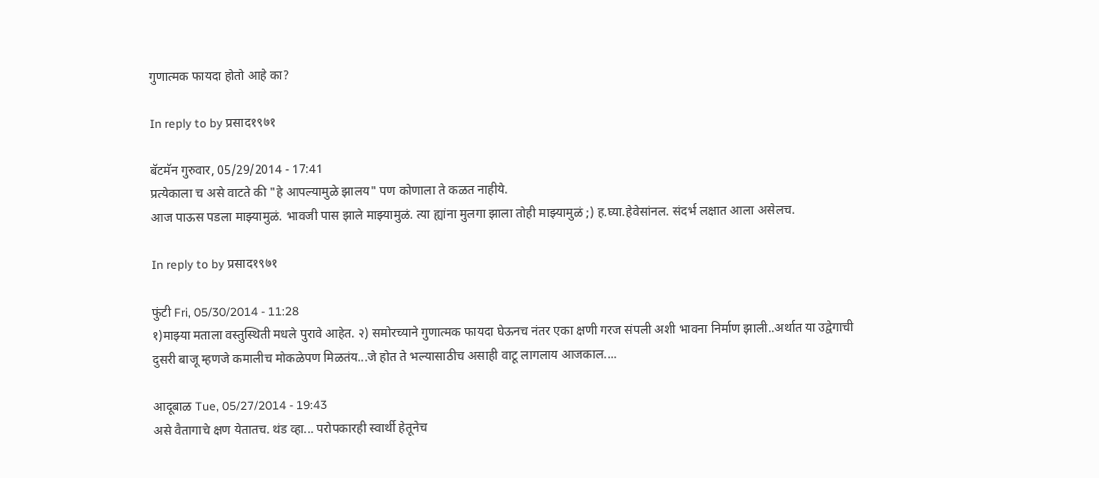गुणात्मक फायदा होतो आहे का?

In reply to by प्रसाद१९७१

बॅटमॅन गुरुवार, 05/29/2014 - 17:41
प्रत्येकाला च असे वाटते की "हे आपल्यामुळे झालय" पण कोणाला ते कळत नाहीये.
आज पाऊस पडला माझ्यामुळं. भावजी पास झाले माझ्यामुळं. त्या ह्यांना मुलगा झाला तोही माझ्यामुळं ;) ह.घ्या.हेवेसांनल. संदर्भ लक्षात आला असेलच.

In reply to by प्रसाद१९७१

फुंटी Fri, 05/30/2014 - 11:28
१)माझ्या मताला वस्तुस्थिती मधले पुरावे आहेत. २) समोरच्याने गुणात्मक फायदा घेऊनच नंतर एका क्षणी गरज संपली अशी भावना निर्माण झाली..अर्थात या उद्वेगाची दुसरी बाजू म्हणजे कमालीच मोकळेपण मिळतंय...जे होत ते भल्यासाठीच असाही वाटू लागलाय आजकाल....

आदूबाळ Tue, 05/27/2014 - 19:43
असे वैतागाचे क्षण येतातच. थंड व्हा... परोपकारही स्वार्थी हेतूनेच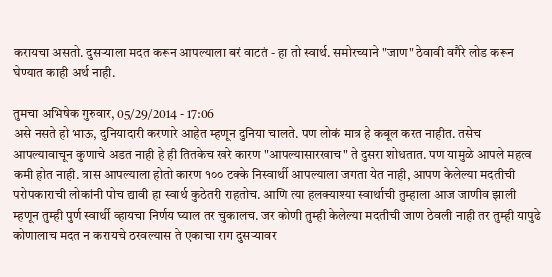करायचा असतो. दुसर्‍याला मदत करून आपल्याला बरं वाटतं - हा तो स्वार्थ. समोरच्याने "जाण" ठेवावी वगैरे लोड करून घेण्यात काही अर्थ नाही.

तुमचा अभिषेक गुरुवार, 05/29/2014 - 17:06
असे नसते हो भाऊ, दुनियादारी करणारे आहेत म्हणून दुनिया चालते. पण लोकं मात्र हे कबूल करत नाहीत. तसेच आपल्यावाचून कुणाचे अडत नाही हे ही तितकेच खरे कारण "आपल्यासारखाच" ते दुसरा शोधतात. पण यामुळे आपले महत्व कमी होत नाही. त्रास आपल्याला होतो कारण १०० टक्के निस्वार्थी आपल्याला जगता येत नाही, आपण केलेल्या मदतीची परोपकाराची लोकांनी पोच द्यावी हा स्वार्थ कुठेतरी राहतोच. आणि त्या हलक्याश्या स्वार्थाची तुम्हाला आज जाणीव झाली म्हणून तुम्ही पुर्ण स्वार्थी व्हायचा निर्णय घ्याल तर चुकालच. जर कोणी तुम्ही केलेल्या मदतीची जाण ठेवली नाही तर तुम्ही यापुढे कोणालाच मदत न करायचे ठरवल्यास ते एकाचा राग दुसर्‍यावर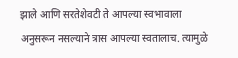झाले आणि सरतेशेवटी ते आपल्या स्वभावाला अनुसरून नसल्याने त्रास आपल्या स्वतालाच. त्यामुळे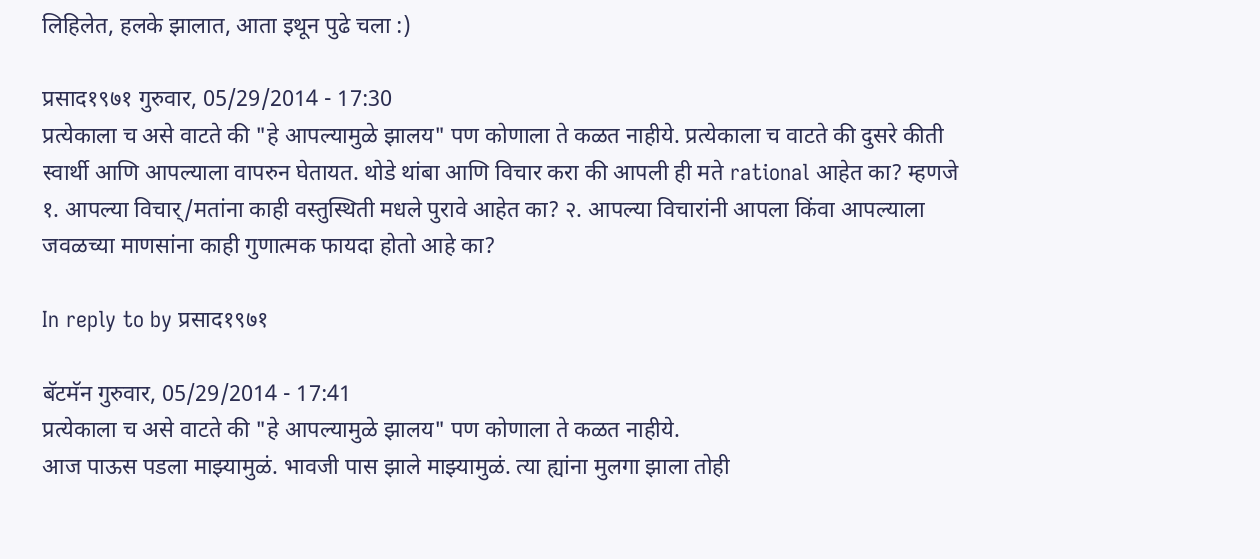लिहिलेत, हलके झालात, आता इथून पुढे चला :)

प्रसाद१९७१ गुरुवार, 05/29/2014 - 17:30
प्रत्येकाला च असे वाटते की "हे आपल्यामुळे झालय" पण कोणाला ते कळत नाहीये. प्रत्येकाला च वाटते की दुसरे कीती स्वार्थी आणि आपल्याला वापरुन घेतायत. थोडे थांबा आणि विचार करा की आपली ही मते rational आहेत का? म्हणजे १. आपल्या विचार्/मतांना काही वस्तुस्थिती मधले पुरावे आहेत का? २. आपल्या विचारांनी आपला किंवा आपल्याला जवळच्या माणसांना काही गुणात्मक फायदा होतो आहे का?

In reply to by प्रसाद१९७१

बॅटमॅन गुरुवार, 05/29/2014 - 17:41
प्रत्येकाला च असे वाटते की "हे आपल्यामुळे झालय" पण कोणाला ते कळत नाहीये.
आज पाऊस पडला माझ्यामुळं. भावजी पास झाले माझ्यामुळं. त्या ह्यांना मुलगा झाला तोही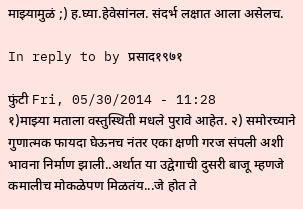माझ्यामुळं ;) ह.घ्या.हेवेसांनल. संदर्भ लक्षात आला असेलच.

In reply to by प्रसाद१९७१

फुंटी Fri, 05/30/2014 - 11:28
१)माझ्या मताला वस्तुस्थिती मधले पुरावे आहेत. २) समोरच्याने गुणात्मक फायदा घेऊनच नंतर एका क्षणी गरज संपली अशी भावना निर्माण झाली..अर्थात या उद्वेगाची दुसरी बाजू म्हणजे कमालीच मोकळेपण मिळतंय...जे होत ते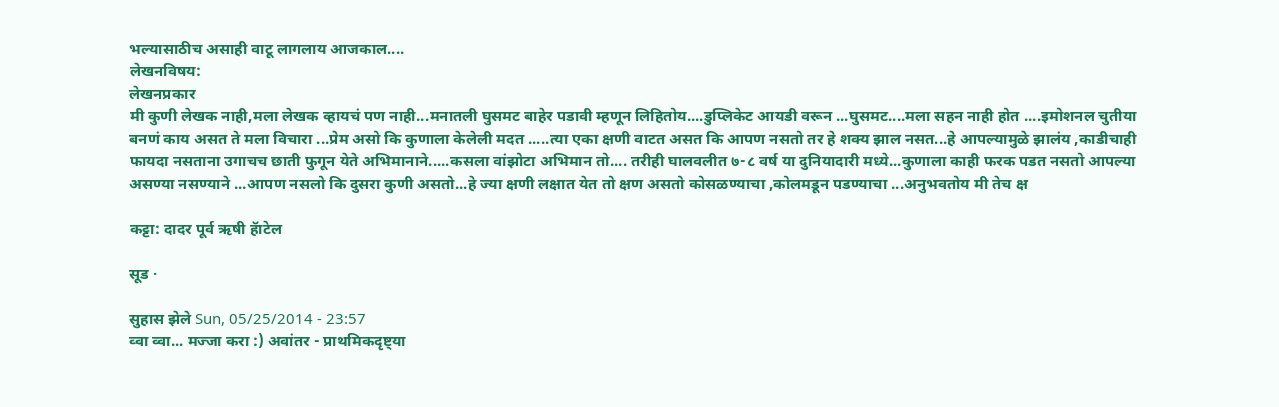भल्यासाठीच असाही वाटू लागलाय आजकाल....
लेखनविषय:
लेखनप्रकार
मी कुणी लेखक नाही,मला लेखक व्हायचं पण नाही...मनातली घुसमट बाहेर पडावी म्हणून लिहितोय....डुप्लिकेट आयडी वरून ...घुसमट....मला सहन नाही होत ....इमोशनल चुतीया बनणं काय असत ते मला विचारा ...प्रेम असो कि कुणाला केलेली मदत .....त्या एका क्षणी वाटत असत कि आपण नसतो तर हे शक्य झाल नसत...हे आपल्यामुळे झालंय ,काडीचाही फायदा नसताना उगाचच छाती फुगून येते अभिमानाने.....कसला वांझोटा अभिमान तो.... तरीही घालवलीत ७-८ वर्ष या दुनियादारी मध्ये...कुणाला काही फरक पडत नसतो आपल्या असण्या नसण्याने ...आपण नसलो कि दुसरा कुणी असतो...हे ज्या क्षणी लक्षात येत तो क्षण असतो कोसळण्याचा ,कोलमडून पडण्याचा ...अनुभवतोय मी तेच क्ष

कट्टा: दादर पूर्व ऋषी हॅाटेल

सूड ·

सुहास झेले Sun, 05/25/2014 - 23:57
व्वा व्वा... मज्जा करा :) अवांतर - प्राथमिकदृष्ट्या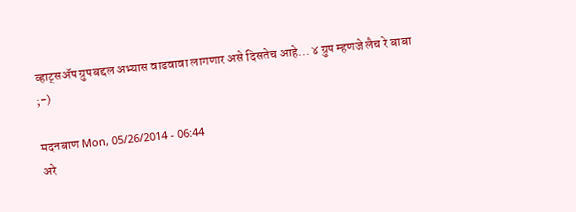व्हाट्सअ‍ॅप ग्रुपबद्दल अभ्यास वाढवावा लागणार असे दिसतेच आहे... ४ ग्रुप म्हणजे लैच रे बाबा ;-)

मदनबाण Mon, 05/26/2014 - 06:44
अरे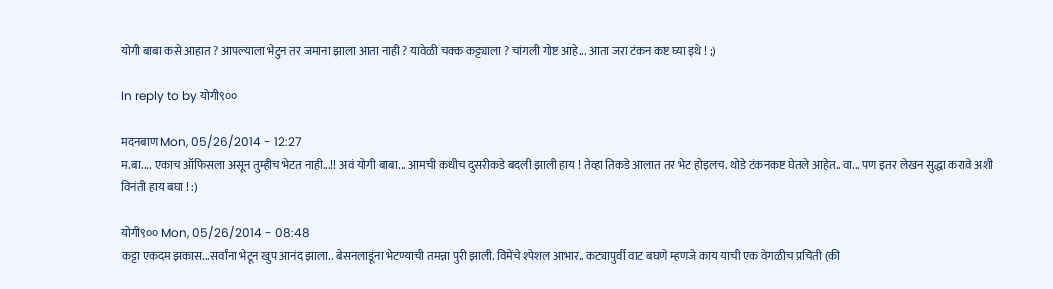योगी बाबा कसे आहात ? आपल्याला भेटुन तर जमाना झाला आता नाही ? यावेळी चक्क कट्ट्याला ? चांगली गोष्ट आहे... आता जरा टंकन कष्ट घ्या इथे ! ;)

In reply to by योगी९००

मदनबाण Mon, 05/26/2014 - 12:27
म.बा.... एकाच ऑफिसला असून तुम्हीच भेटत नाही...!! अवं योगी बाबा... आमची कधीच दुसरीकडे बदली झाली हाय ! तेव्हा तिकडे आलात तर भेट होइलच. थोडे टंकनकष्ट घेतले आहेत.. वा... पण इतर लेखन सुद्धा करावे अशी विनंती हाय बघा ! :)

योगी९०० Mon, 05/26/2014 - 08:48
कट्टा एकदम झकास...सर्वांना भेटून खुप आनंद झाला.. बेसनलाडूंना भेटण्याची तमन्ना पुरी झाली. विमेंचे श्पेशल आभार.. कट्यापुर्वी वाट बघणे म्हणजे काय याची एक वेगळीच प्रचिती (की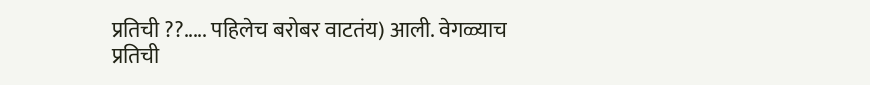प्रतिची ??..... पहिलेच बरोबर वाटतंय) आली. वेगळ्याच प्रतिची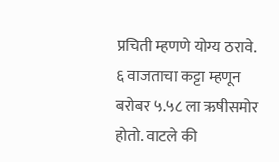प्रचिती म्हणणे योग्य ठरावे. ६ वाजताचा कट्टा म्हणून बरोबर ५.५८ ला ऋषीसमोर होतो. वाटले की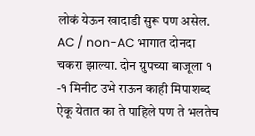लोकं येऊन खादाडी सुरू पण असेल. AC / non-AC भागात दोनदा चकरा झाल्या. दोन ग्रुपच्या बाजूला १ -१ मिनीट उभे राऊन काही मिपाशब्द ऐकू येतात का ते पाहिले पण ते भलतेच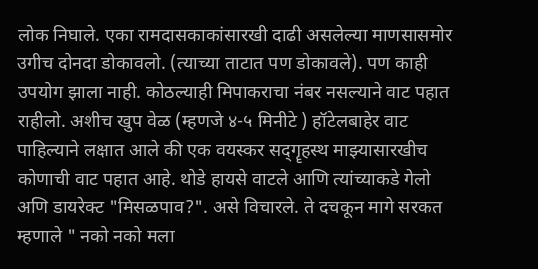लोक निघाले. एका रामदासकाकांसारखी दाढी असलेल्या माणसासमोर उगीच दोनदा डोकावलो. (त्याच्या ताटात पण डोकावले). पण काही उपयोग झाला नाही. कोठल्याही मिपाकराचा नंबर नसल्याने वाट पहात राहीलो. अशीच खुप वेळ (म्हणजे ४-५ मिनीटे ) हॉटेलबाहेर वाट पाहिल्याने लक्षात आले की एक वयस्कर सद्गॄहस्थ माझ्यासारखीच कोणाची वाट पहात आहे. थोडे हायसे वाटले आणि त्यांच्याकडे गेलो अणि डायरेक्ट "मिसळपाव?". असे विचारले. ते दचकून मागे सरकत म्हणाले " नको नको मला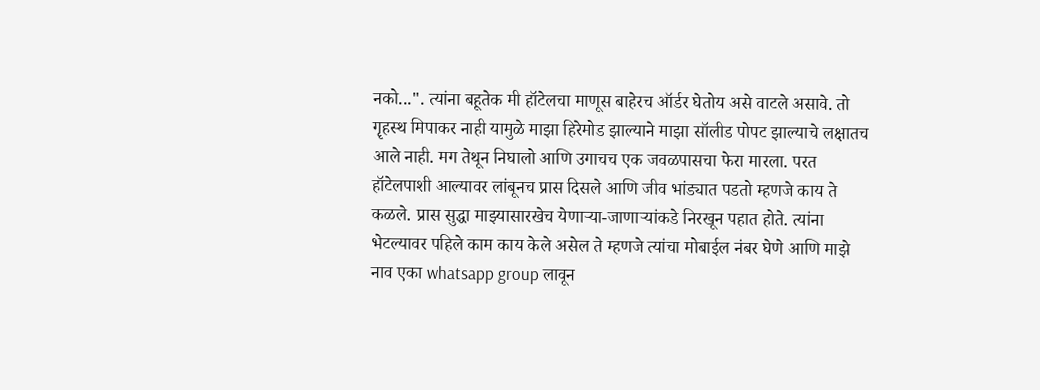नको...". त्यांना बहूतेक मी हॉटेलचा माणूस बाहेरच ऑर्डर घेतोय असे वाटले असावे. तो गॄहस्थ मिपाकर नाही यामुळे माझा हिरेमोड झाल्याने माझा सॉलीड पोपट झाल्याचे लक्षातच आले नाही. मग तेथून निघालो आणि उगाचच एक जवळपासचा फेरा मारला. परत हॉटेलपाशी आल्यावर लांबूनच प्रास दिसले आणि जीव भांड्यात पडतो म्हणजे काय ते कळले. प्रास सुद्धा माझ्यासारखेच येणार्‍या-जाणार्‍यांकडे निरखून पहात होते. त्यांना भेटल्यावर पहिले काम काय केले असेल ते म्हणजे त्यांचा मोबाईल नंबर घेणे आणि माझे नाव एका whatsapp group लावून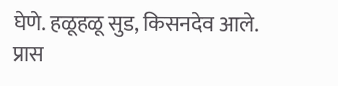घेणे. हळूहळू सुड, किसनदेव आले. प्रास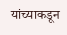यांच्याकडून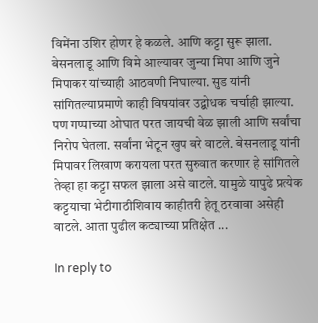विमेंना उशिर होणर हे कळले. आणि कट्टा सुरू झाला. बेसनलाडू आणि विमे आल्यावर जुन्या मिपा आणि जुने मिपाकर यांच्याही आठवणी निघाल्या. सुड यांनी सांगितल्याप्रमाणे काही विषयांवर उद्बोधक चर्चाही झाल्या. पण गप्पाच्या ओघात परत जायची वेळ झाली आणि सर्वांचा निरोप घेतला. सर्वांना भेटून खुप बरे वाटले. बेसनलाडू यांनी मिपावर लिखाण करायला परत सुरुवात करणार हे सांगितले तेव्हा हा कट्टा सफल झाला असे वाटले. यामुळे यापुढे प्रत्येक कट्टयाचा भेटीगाठीशिवाय काहीतरी हेतू ठरवावा असेही वाटले. आता पुढील कट्याच्या प्रतिक्षेत ...

In reply to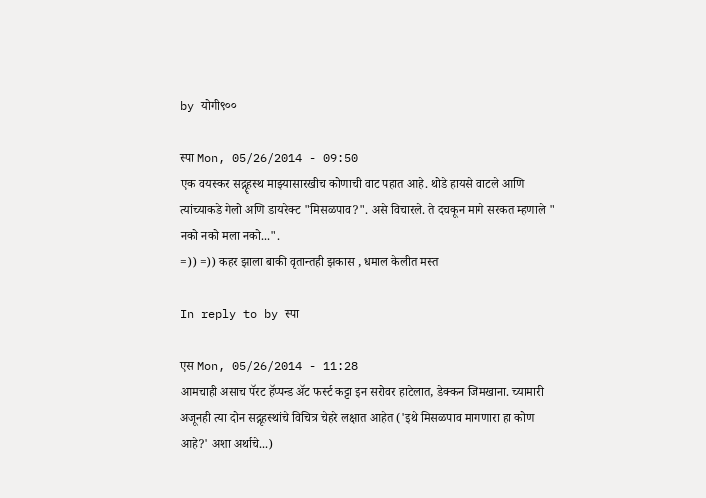by योगी९००

स्पा Mon, 05/26/2014 - 09:50
एक वयस्कर सद्गॄहस्थ माझ्यासारखीच कोणाची वाट पहात आहे. थोडे हायसे वाटले आणि त्यांच्याकडे गेलो अणि डायरेक्ट "मिसळपाव?". असे विचारले. ते दचकून मागे सरकत म्हणाले " नको नको मला नको...".
=)) =)) कहर झाला बाकी वृतान्तही झकास , धमाल केलीत मस्त

In reply to by स्पा

एस Mon, 05/26/2014 - 11:28
आमचाही असाच पॅरट हॅप्पन्ड अ‍ॅट फर्स्ट कट्टा इन सरोवर हाटेलात, डेक्कन जिमखाना. च्यामारी अजूनही त्या दोन सद्गृहस्थांचे विचित्र चेहरे लक्षात आहेत ('इथे मिसळपाव मागणारा हा कोण आहे?' अशा अर्थाचे...)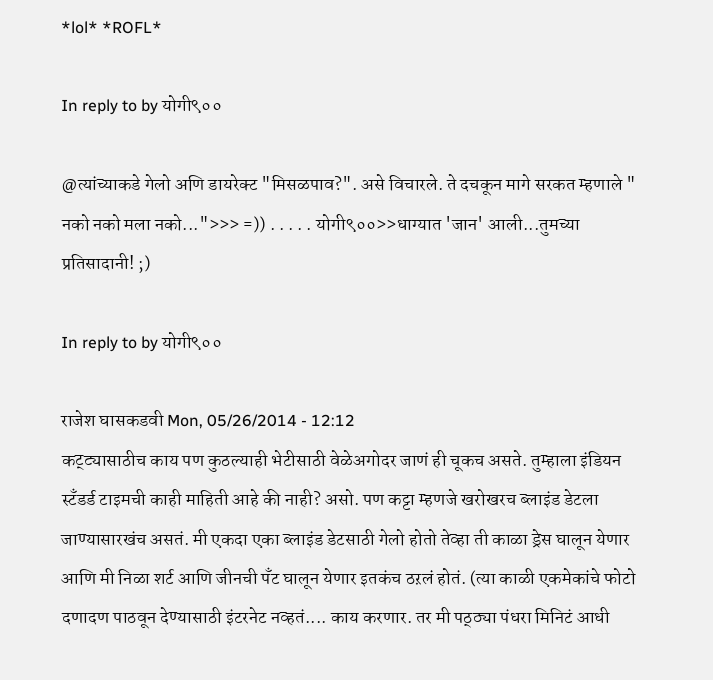*lol* *ROFL*

In reply to by योगी९००

@त्यांच्याकडे गेलो अणि डायरेक्ट "मिसळपाव?". असे विचारले. ते दचकून मागे सरकत म्हणाले " नको नको मला नको...">>> =)) . . . . . योगी९००>>धाग्यात 'जान' आली...तुमच्या प्रतिसादानी! ;)

In reply to by योगी९००

राजेश घासकडवी Mon, 05/26/2014 - 12:12
कट्ट्यासाठीच काय पण कुठल्याही भेटीसाठी वेळेअगोदर जाणं ही चूकच असते. तुम्हाला इंडियन स्टॅंडर्ड टाइमची काही माहिती आहे की नाही? असो. पण कट्टा म्हणजे खरोखरच ब्लाइंड डेटला जाण्यासारखंच असतं. मी एकदा एका ब्लाइंड डेटसाठी गेलो होतो तेव्हा ती काळा ड्रेस घालून येणार आणि मी निळा शर्ट आणि जीनची पॅंट घालून येणार इतकंच ठऱलं होतं. (त्या काळी एकमेकांचे फोटो दणादण पाठवून देण्यासाठी इंटरनेट नव्हतं.... काय करणार. तर मी पठ्ठ्या पंधरा मिनिटं आधी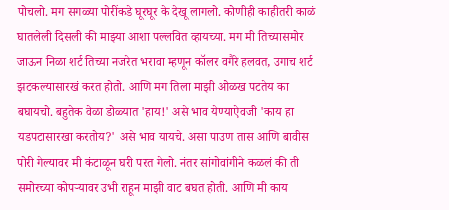पोचलो. मग सगळ्या पोरींकडे घूरघूर के देखू लागलो. कोणीही काहीतरी काळं घातलेली दिसली की माझ्या आशा पल्लवित व्हायच्या. मग मी तिच्यासमोर जाऊन निळा शर्ट तिच्या नजरेत भरावा म्हणून कॉलर वगैरे हलवत, उगाच शर्ट झटकल्यासारखं करत होतो. आणि मग तिला माझी ओळख पटतेय का बघायचो. बहुतेक वेळा डोळ्यात 'हाय!' असे भाव येण्याऐवजी 'काय हा यडपटासारखा करतोय?' असे भाव यायचे. असा पाउण तास आणि बावीस पोरी गेल्यावर मी कंटाळून घरी परत गेलो. नंतर सांगोवांगीने कळलं की ती समोरच्या कोपऱ्यावर उभी राहून माझी वाट बघत होती. आणि मी काय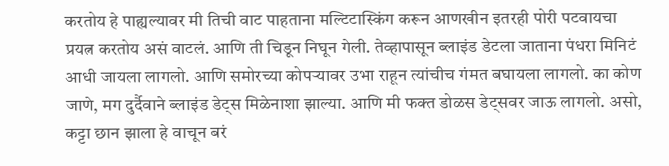करतोय हे पाह्यल्यावर मी तिची वाट पाहताना मल्टिटास्किंग करून आणखीन इतरही पोरी पटवायचा प्रयत्न करतोय असं वाटलं. आणि ती चिडून निघून गेली. तेव्हापासून ब्लाइंड डेटला जाताना पंधरा मिनिटं आधी जायला लागलो. आणि समोरच्या कोपऱ्यावर उभा राहून त्यांचीच गंमत बघायला लागलो. का कोण जाणे, मग दुर्दैवाने ब्लाइंड डेट्स मिळेनाशा झाल्या. आणि मी फक्त डोळस डेट्सवर जाऊ लागलो. असो, कट्टा छान झाला हे वाचून बरं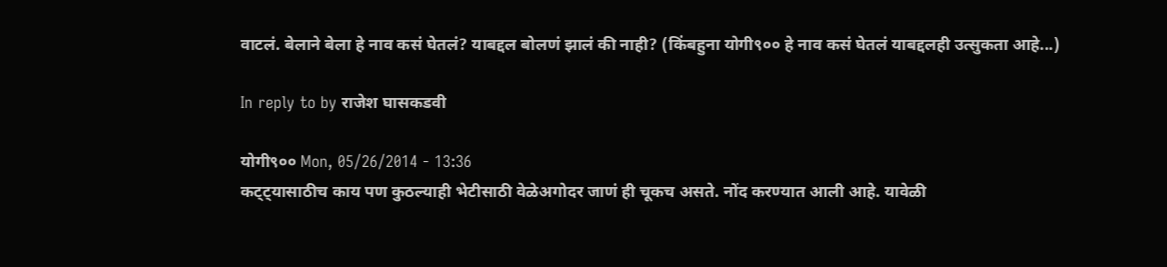वाटलं. बेलाने बेला हे नाव कसं घेतलं? याबद्दल बोलणं झालं की नाही? (किंबहुना योगी९०० हे नाव कसं घेतलं याबद्दलही उत्सुकता आहे...)

In reply to by राजेश घासकडवी

योगी९०० Mon, 05/26/2014 - 13:36
कट्ट्यासाठीच काय पण कुठल्याही भेटीसाठी वेळेअगोदर जाणं ही चूकच असते. नोंद करण्यात आली आहे. यावेळी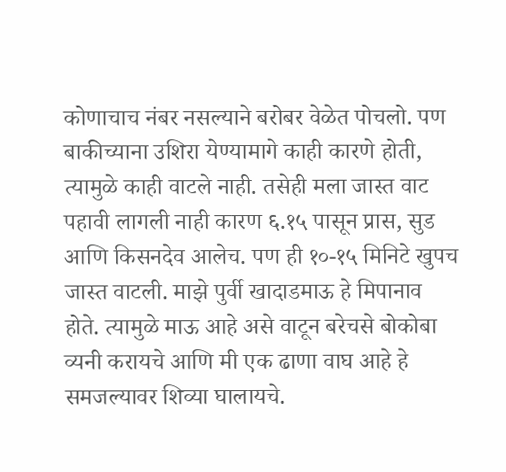कोणाचाच नंबर नसल्याने बरोबर वेळेत पोचलो. पण बाकीच्याना उशिरा येण्यामागे काही कारणे होती, त्यामुळे काही वाटले नाही. तसेही मला जास्त वाट पहावी लागली नाही कारण ६.१५ पासून प्रास, सुड आणि किसनदेव आलेच. पण ही १०-१५ मिनिटे खुपच जास्त वाटली. माझे पुर्वी खादाडमाऊ हे मिपानाव होते. त्यामुळे माऊ आहे असे वाटून बरेचसे बोकोबा व्यनी करायचे आणि मी एक ढाणा वाघ आहे हे समजल्यावर शिव्या घालायचे.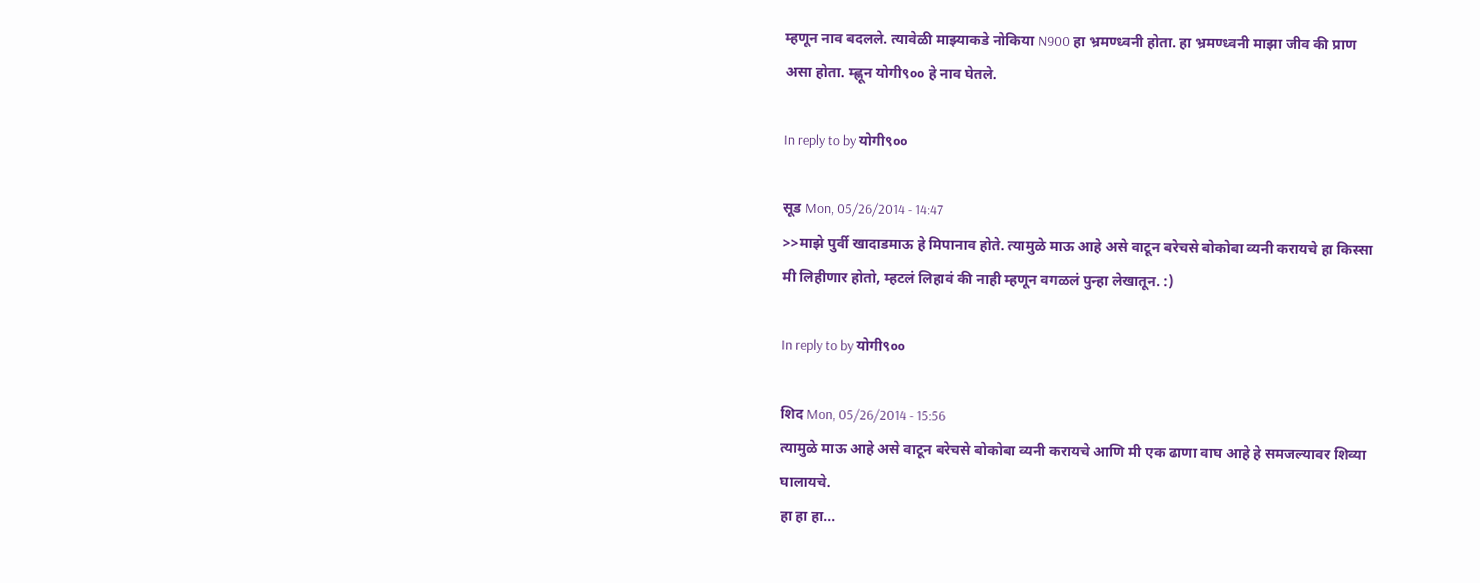म्हणून नाव बदलले. त्यावेळी माझ्याकडे नोकिया N900 हा भ्रमण्ध्वनी होता. हा भ्रमण्ध्वनी माझा जीव की प्राण असा होता. म्ह्णून योगी९०० हे नाव घेतले.

In reply to by योगी९००

सूड Mon, 05/26/2014 - 14:47
>>माझे पुर्वी खादाडमाऊ हे मिपानाव होते. त्यामुळे माऊ आहे असे वाटून बरेचसे बोकोबा व्यनी करायचे हा किस्सा मी लिहीणार होतो, म्हटलं लिहावं की नाही म्हणून वगळलं पुन्हा लेखातून. :)

In reply to by योगी९००

शिद Mon, 05/26/2014 - 15:56
त्यामुळे माऊ आहे असे वाटून बरेचसे बोकोबा व्यनी करायचे आणि मी एक ढाणा वाघ आहे हे समजल्यावर शिव्या घालायचे.
हा हा हा...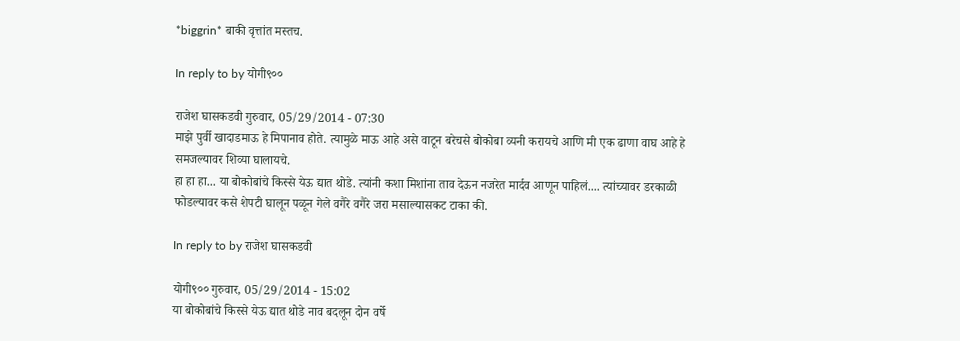*biggrin* बाकी वृत्तांत मस्तच.

In reply to by योगी९००

राजेश घासकडवी गुरुवार, 05/29/2014 - 07:30
माझे पुर्वी खादाडमाऊ हे मिपानाव होते. त्यामुळे माऊ आहे असे वाटून बरेचसे बोकोबा व्यनी करायचे आणि मी एक ढाणा वाघ आहे हे समजल्यावर शिव्या घालायचे.
हा हा हा... या बोकोबांचे किस्से येऊ द्यात थोडे. त्यांनी कशा मिशांना ताव देऊन नजरेत मार्दव आणून पाहिलं.... त्यांच्यावर डरकाळी फोडल्यावर कसे शेपटी घालून पळून गेले वगैरे वगैरे जरा मसाल्यासकट टाका की.

In reply to by राजेश घासकडवी

योगी९०० गुरुवार, 05/29/2014 - 15:02
या बोकोबांचे किस्से येऊ द्यात थोडे नाव बदलून दोन वर्षे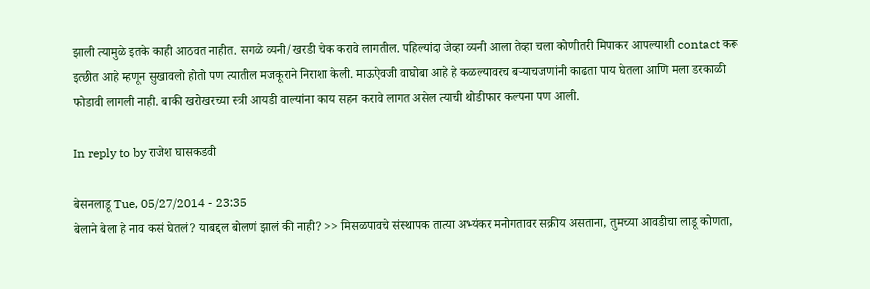झाली त्यामुळे इतके काही आठवत नाहीत. सगळे व्यनी/खरडी चेक करावे लागतील. पहिल्यांदा जेव्हा व्यनी आला तेव्हा चला कोणीतरी मिपाकर आपल्याशी contact करू इत्छीत आहे म्हणून सुखावलो होतो पण त्यातील मजकूराने निराशा केली. माऊऐवजी वाघोबा आहे हे कळल्यावरच बर्‍याचजणांनी काढता पाय घेतला आणि मला डरकाळी फोडावी लागली नाही. बाकी खरोखरच्या स्त्री आयडी वाल्यांना काय सहन करावे लागत असेल त्याची थोडीफार कल्पना पण आली.

In reply to by राजेश घासकडवी

बेसनलाडू Tue, 05/27/2014 - 23:35
बेलाने बेला हे नाव कसं घेतलं? याबद्दल बोलणं झालं की नाही? >> मिसळपावचे संस्थापक तात्या अभ्यंकर मनोगतावर सक्रीय असताना, तुमच्या आवडीचा लाडू कोणता,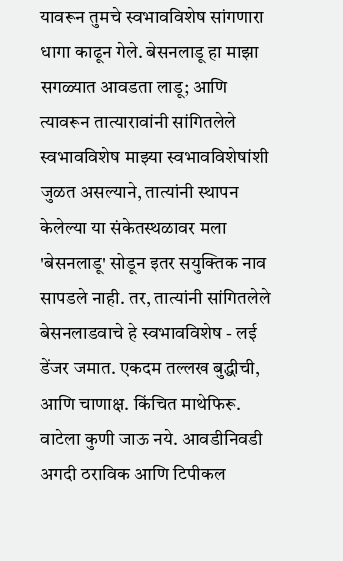यावरून तुमचे स्वभावविशेष सांगणारा धागा काढून गेले. बेसनलाडू हा माझा सगळ्यात आवडता लाडू; आणि त्यावरून तात्यारावांनी सांगितलेले स्वभावविशेष माझ्या स्वभावविशेषांशी जुळत असल्याने, तात्यांनी स्थापन केलेल्या या संकेतस्थळावर मला 'बेसनलाडू' सोडून इतर सयुक्तिक नाव सापडले नाही. तर, तात्यांनी सांगितलेले बेसनलाडवाचे हे स्वभावविशेष - लई डेंजर जमात. एकदम तल्लख बुद्धीची, आणि चाणाक्ष. किंचित माथेफिरू. वाटेला कुणी जाऊ नये. आवडीनिवडी अगदी ठराविक आणि टिपीकल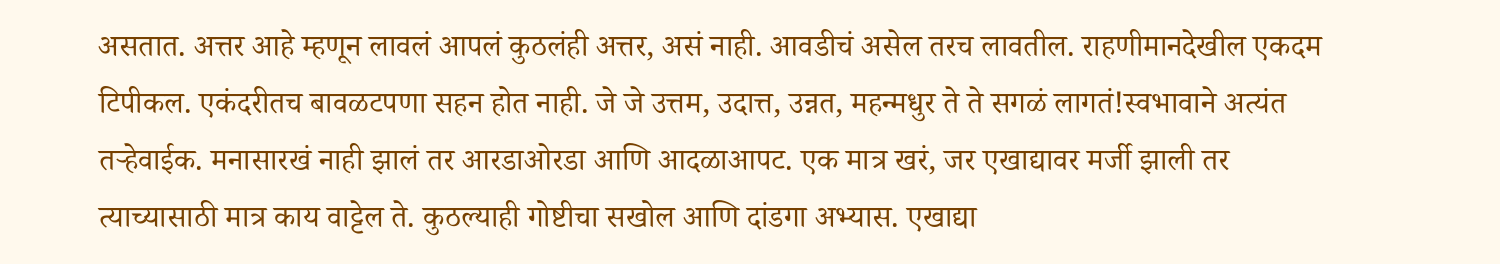असतात. अत्तर आहे म्हणून लावलं आपलं कुठलंही अत्तर, असं नाही. आवडीचं असेल तरच लावतील. राहणीमानदेखील एकदम टिपीकल. एकंदरीतच बावळटपणा सहन होत नाही. जे जे उत्तम, उदात्त, उन्नत, महन्मधुर ते ते सगळं लागतं!स्वभावाने अत्यंत तऱ्हेवाईक. मनासारखं नाही झालं तर आरडाओरडा आणि आदळाआपट. एक मात्र खरं, जर एखाद्यावर मर्जी झाली तर त्याच्यासाठी मात्र काय वाट्टेल ते. कुठल्याही गोष्टीचा सखोल आणि दांडगा अभ्यास. एखाद्या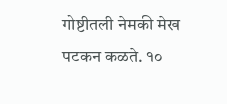गोष्टीतली नेमकी मेख पटकन कळते. १०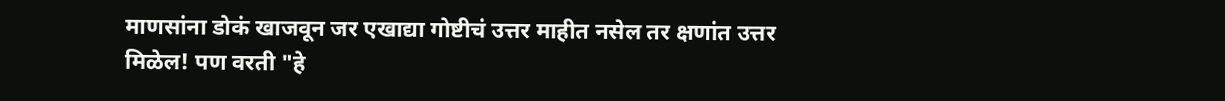माणसांना डोकं खाजवून जर एखाद्या गोष्टीचं उत्तर माहीत नसेल तर क्षणांत उत्तर मिळेल! पण वरती "हे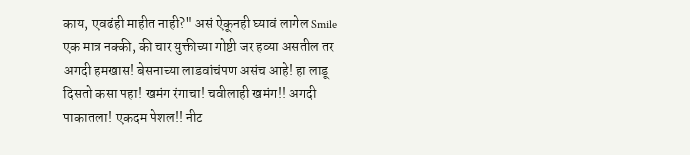काय, एवढंही माहीत नाही?" असं ऐकूनही घ्यावं लागेल Smile एक मात्र नक्की, की चार युक्तीच्या गोष्टी जर हव्या असतील तर अगदी हमखास! बेसनाच्या लाडवांचंपण असंच आहे! हा लाडू दिसतो कसा पहा! खमंग रंगाचा! चवीलाही खमंग!! अगदी पाकातला! एकदम पेशल!! नीट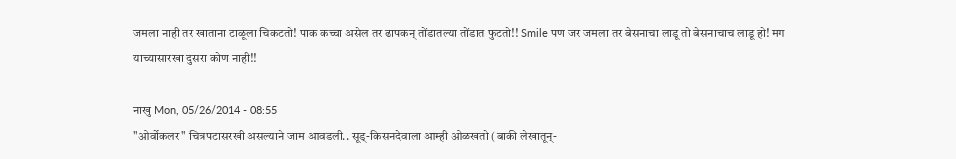जमला नाही तर खाताना टाळूला चिकटतो! पाक कच्चा असेल तर ढापकन् तोंडातल्या तोंडात फुटतो!! Smile पण जर जमला तर बेसनाचा लाडू तो बेसनाचाच लाडू हो! मग याच्यासारखा दुसरा कोण नाही!!

नाखु Mon, 05/26/2014 - 08:55
"ओर्वोकलर" चित्रपटासरखी असल्याने जाम आवडली.. सूड्-किसनदेवाला आम्ही ओळखतो (बाकी लेखातून्-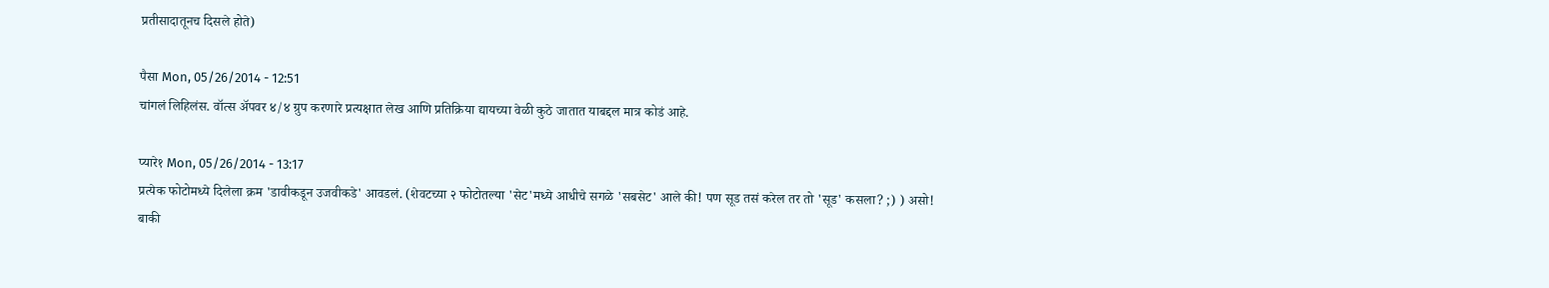प्रतीसादातूनच दिसले होते)

पैसा Mon, 05/26/2014 - 12:51
चांगलं लिहिलंस. वॉत्स अ‍ॅपवर ४/४ ग्रुप करणारे प्रत्यक्षात लेख आणि प्रतिक्रिया द्यायच्या वेळी कुठे जातात याबद्दल मात्र कोडं आहे.

प्यारे१ Mon, 05/26/2014 - 13:17
प्रत्येक फोटोमध्ये दिलेला क्रम 'डावीकडून उजवीकडे' आवडलं. (शेवटच्या २ फोटोतल्या 'सेट'मध्ये आधीचे सगळे 'सबसेट' आले की! पण सूड तसं करेल तर तो 'सूड' कसला? ;) ) असो! बाकी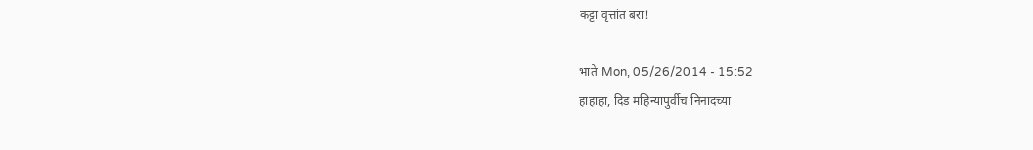कट्टा वृत्तांत बरा!

भाते Mon, 05/26/2014 - 15:52
हाहाहा, दिड महिन्यापुर्वीच निनादच्या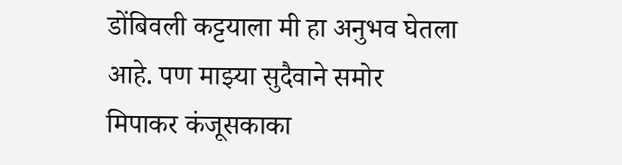डोंबिवली कट्टयाला मी हा अनुभव घेतला आहे. पण माझ्या सुदैवाने समोर मिपाकर कंजूसकाका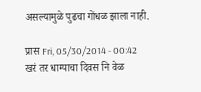असल्यामुळे पुढचा गोंधळ झाला नाही.

प्रास Fri, 05/30/2014 - 00:42
खरं तर धाग्याचा दिवस नि वेळ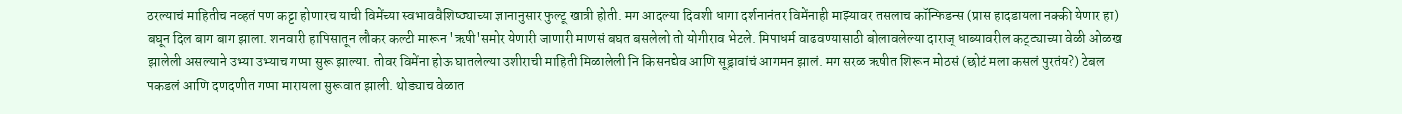ठरल्याचं माहितीच नव्हतं पण कट्टा होणारच याची विमेंच्या स्वभाववैशिष्ठ्याच्या ज्ञानानुसार फुल्टू खात्री होती. मग आदल्या दिवशी धागा दर्शनानंतर विमेंनाही माझ्यावर तसलाच कॉन्फिडन्स (प्रास हादडायला नक्की येणार हा) बघून दिल बाग बाग झाला. शनवारी हापिसातून लौकर कल्टी मारून 'ऋषी'समोर येणारी जाणारी माणसं बघत बसलेलो तो योगीराव भेटले. मिपाधर्म वाढवण्यासाठी बोलावलेल्या दाराज् धाब्यावरील कट्ट्याच्या वेळी ओळख झालेली असल्याने उभ्या उभ्याच गप्पा सुरू झाल्या. तोवर विमेंना होऊ घातलेल्या उशीराची माहिती मिळालेली नि किसनद्येव आणि सूड्रावांचं आगमन झालं. मग सरळ ऋषीत शिरून मोठसं (छोटं मला कसलं पुरतंय?) टेबल पकडलं आणि दणदणीत गप्पा मारायला सुरूवात झाली. थोड्याच वेळात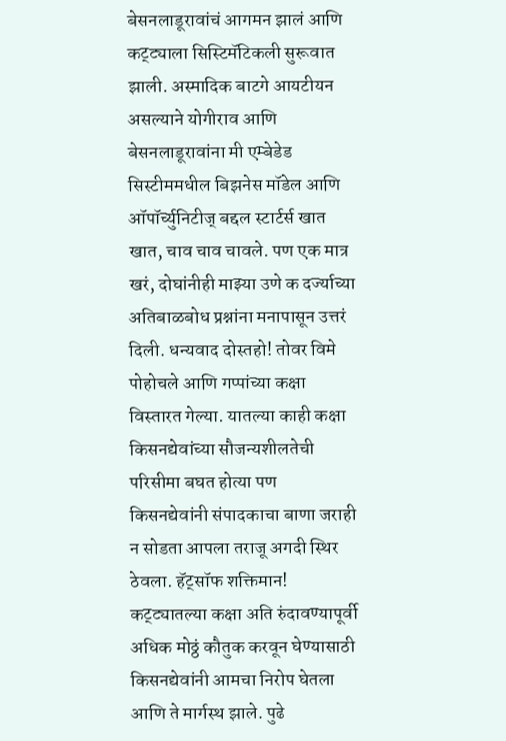बेसनलाडूरावांचं आगमन झालं आणि कट्ट्याला सिस्टिमॅटिकली सुरूवात झाली. अस्मादिक बाटगे आयटीयन असल्याने योगीराव आणि बेसनलाडूरावांना मी एम्बेडेड सिस्टीममधील बिझनेस मॉडेल आणि ऑपॉर्च्युनिटीज् बद्दल स्टार्टर्स खात खात, चाव चाव चावले. पण एक मात्र खरं, दोघांनीही माझ्या उणे क दर्ज्याच्या अतिबाळबोध प्रश्नांना मनापासून उत्तरं दिली. धन्यवाद दोस्तहो! तोवर विमे पोहोचले आणि गप्पांच्या कक्षा विस्तारत गेल्या. यातल्या काही कक्षा किसनद्येवांच्या सौजन्यशीलतेची परिसीमा बघत होत्या पण किसनद्येवांनी संपादकाचा बाणा जराही न सोडता आपला तराजू अगदी स्थिर ठेवला. हॅट्सॉफ शक्तिमान! कट्ट्यातल्या कक्षा अति रुंदावण्यापूर्वी अधिक मोठ्ठं कौतुक करवून घेण्यासाठी किसनद्येवांनी आमचा निरोप घेतला आणि ते मार्गस्थ झाले. पुढे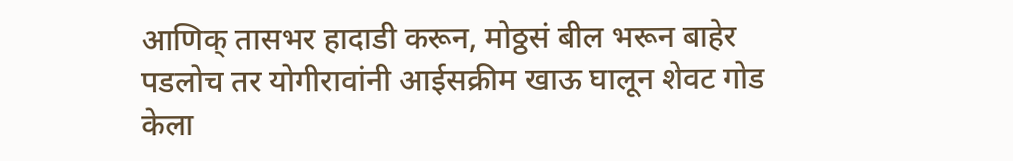आणिक् तासभर हादाडी करून, मोठ्ठसं बील भरून बाहेर पडलोच तर योगीरावांनी आईसक्रीम खाऊ घालून शेवट गोड केला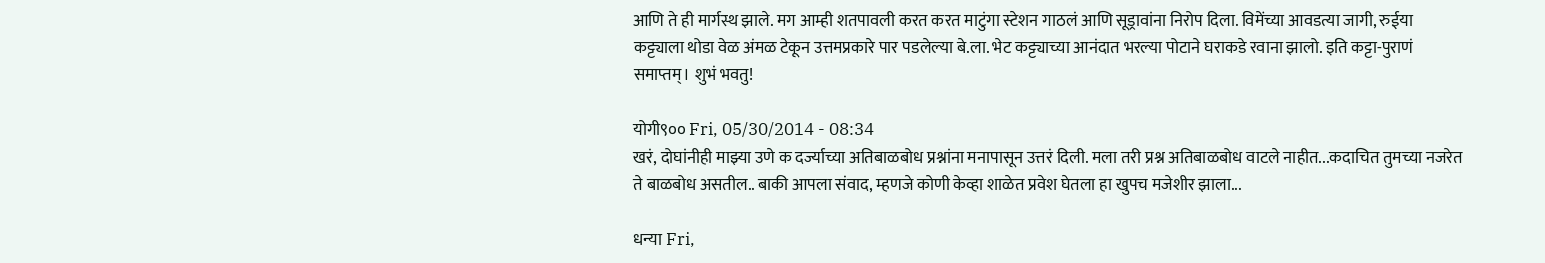आणि ते ही मार्गस्थ झाले. मग आम्ही शतपावली करत करत माटुंगा स्टेशन गाठलं आणि सूड्रावांना निरोप दिला. विमेंच्या आवडत्या जागी, रुईया कट्ट्याला थोडा वेळ अंमळ टेकून उत्तमप्रकारे पार पडलेल्या बे.ला. भेट कट्ट्याच्या आनंदात भरल्या पोटाने घराकडे रवाना झालो. इति कट्टा-पुराणं समाप्तम्। शुभं भवतु!

योगी९०० Fri, 05/30/2014 - 08:34
खरं, दोघांनीही माझ्या उणे क दर्ज्याच्या अतिबाळबोध प्रश्नांना मनापासून उत्तरं दिली. मला तरी प्रश्न अतिबाळबोध वाटले नाहीत...कदाचित तुमच्या नजरेत ते बाळबोध असतील.. बाकी आपला संवाद, म्हणजे कोणी केव्हा शाळेत प्रवेश घेतला हा खुपच मजेशीर झाला...

धन्या Fri,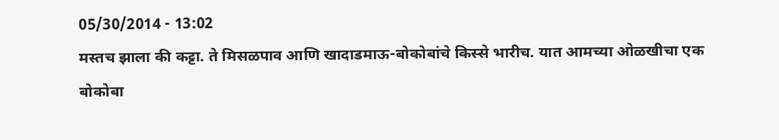05/30/2014 - 13:02
मस्तच झाला की कट्टा. ते मिसळपाव आणि खादाडमाऊ-बोकोबांचे किस्से भारीच. यात आमच्या ओळखीचा एक बोकोबा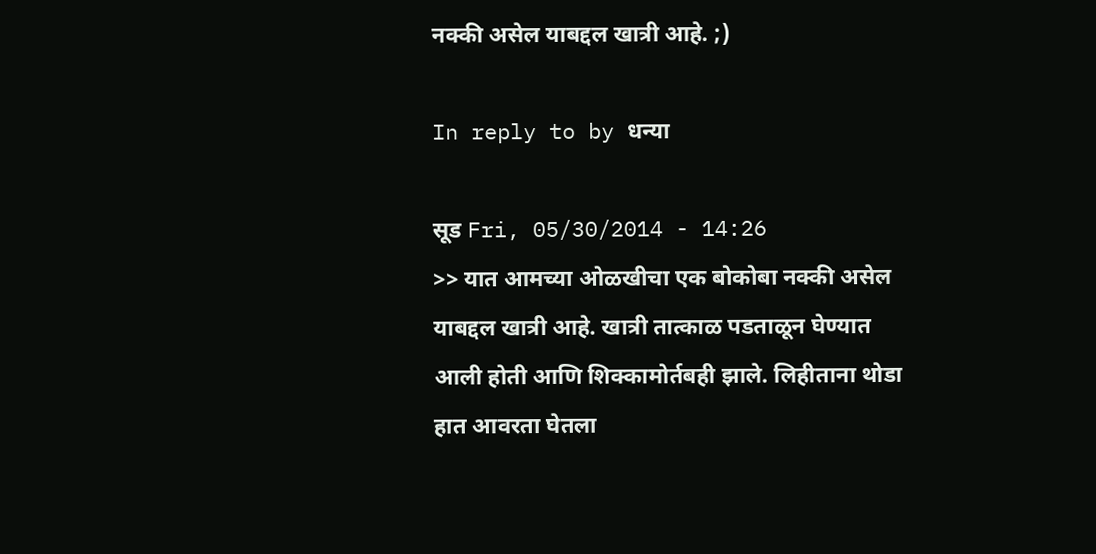नक्की असेल याबद्दल खात्री आहे. ;)

In reply to by धन्या

सूड Fri, 05/30/2014 - 14:26
>> यात आमच्या ओळखीचा एक बोकोबा नक्की असेल याबद्दल खात्री आहे. खात्री तात्काळ पडताळून घेण्यात आली होती आणि शिक्कामोर्तबही झाले. लिहीताना थोडा हात आवरता घेतला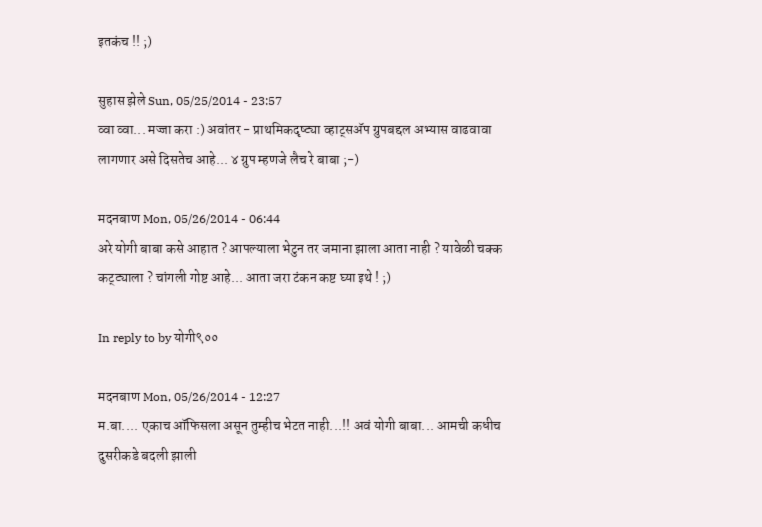इतकंच !! ;)

सुहास झेले Sun, 05/25/2014 - 23:57
व्वा व्वा... मज्जा करा :) अवांतर - प्राथमिकदृष्ट्या व्हाट्सअ‍ॅप ग्रुपबद्दल अभ्यास वाढवावा लागणार असे दिसतेच आहे... ४ ग्रुप म्हणजे लैच रे बाबा ;-)

मदनबाण Mon, 05/26/2014 - 06:44
अरे योगी बाबा कसे आहात ? आपल्याला भेटुन तर जमाना झाला आता नाही ? यावेळी चक्क कट्ट्याला ? चांगली गोष्ट आहे... आता जरा टंकन कष्ट घ्या इथे ! ;)

In reply to by योगी९००

मदनबाण Mon, 05/26/2014 - 12:27
म.बा.... एकाच ऑफिसला असून तुम्हीच भेटत नाही...!! अवं योगी बाबा... आमची कधीच दुसरीकडे बदली झाली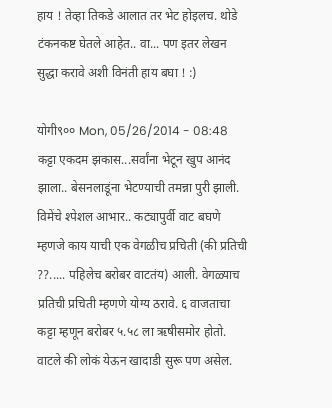हाय ! तेव्हा तिकडे आलात तर भेट होइलच. थोडे टंकनकष्ट घेतले आहेत.. वा... पण इतर लेखन सुद्धा करावे अशी विनंती हाय बघा ! :)

योगी९०० Mon, 05/26/2014 - 08:48
कट्टा एकदम झकास...सर्वांना भेटून खुप आनंद झाला.. बेसनलाडूंना भेटण्याची तमन्ना पुरी झाली. विमेंचे श्पेशल आभार.. कट्यापुर्वी वाट बघणे म्हणजे काय याची एक वेगळीच प्रचिती (की प्रतिची ??..... पहिलेच बरोबर वाटतंय) आली. वेगळ्याच प्रतिची प्रचिती म्हणणे योग्य ठरावे. ६ वाजताचा कट्टा म्हणून बरोबर ५.५८ ला ऋषीसमोर होतो. वाटले की लोकं येऊन खादाडी सुरू पण असेल.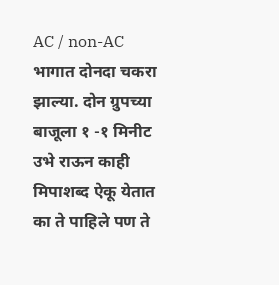AC / non-AC भागात दोनदा चकरा झाल्या. दोन ग्रुपच्या बाजूला १ -१ मिनीट उभे राऊन काही मिपाशब्द ऐकू येतात का ते पाहिले पण ते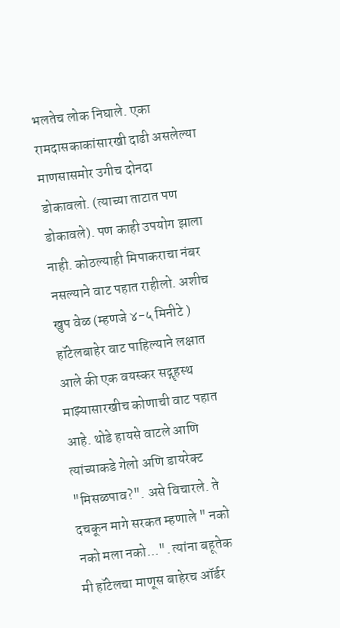भलतेच लोक निघाले. एका रामदासकाकांसारखी दाढी असलेल्या माणसासमोर उगीच दोनदा डोकावलो. (त्याच्या ताटात पण डोकावले). पण काही उपयोग झाला नाही. कोठल्याही मिपाकराचा नंबर नसल्याने वाट पहात राहीलो. अशीच खुप वेळ (म्हणजे ४-५ मिनीटे ) हॉटेलबाहेर वाट पाहिल्याने लक्षात आले की एक वयस्कर सद्गॄहस्थ माझ्यासारखीच कोणाची वाट पहात आहे. थोडे हायसे वाटले आणि त्यांच्याकडे गेलो अणि डायरेक्ट "मिसळपाव?". असे विचारले. ते दचकून मागे सरकत म्हणाले " नको नको मला नको...". त्यांना बहूतेक मी हॉटेलचा माणूस बाहेरच ऑर्डर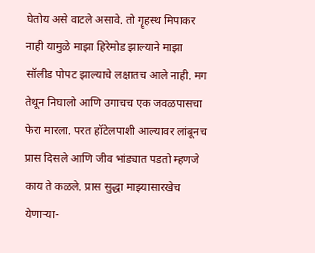घेतोय असे वाटले असावे. तो गॄहस्थ मिपाकर नाही यामुळे माझा हिरेमोड झाल्याने माझा सॉलीड पोपट झाल्याचे लक्षातच आले नाही. मग तेथून निघालो आणि उगाचच एक जवळपासचा फेरा मारला. परत हॉटेलपाशी आल्यावर लांबूनच प्रास दिसले आणि जीव भांड्यात पडतो म्हणजे काय ते कळले. प्रास सुद्धा माझ्यासारखेच येणार्‍या-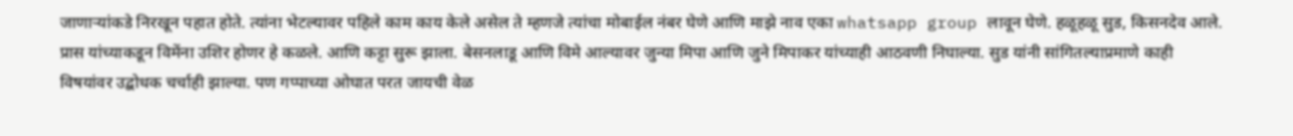जाणार्‍यांकडे निरखून पहात होते. त्यांना भेटल्यावर पहिले काम काय केले असेल ते म्हणजे त्यांचा मोबाईल नंबर घेणे आणि माझे नाव एका whatsapp group लावून घेणे. हळूहळू सुड, किसनदेव आले. प्रास यांच्याकडून विमेंना उशिर होणर हे कळले. आणि कट्टा सुरू झाला. बेसनलाडू आणि विमे आल्यावर जुन्या मिपा आणि जुने मिपाकर यांच्याही आठवणी निघाल्या. सुड यांनी सांगितल्याप्रमाणे काही विषयांवर उद्बोधक चर्चाही झाल्या. पण गप्पाच्या ओघात परत जायची वेळ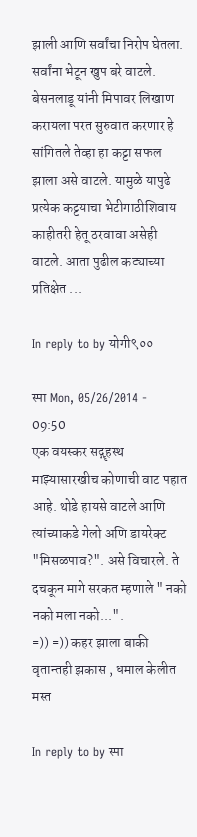झाली आणि सर्वांचा निरोप घेतला. सर्वांना भेटून खुप बरे वाटले. बेसनलाडू यांनी मिपावर लिखाण करायला परत सुरुवात करणार हे सांगितले तेव्हा हा कट्टा सफल झाला असे वाटले. यामुळे यापुढे प्रत्येक कट्टयाचा भेटीगाठीशिवाय काहीतरी हेतू ठरवावा असेही वाटले. आता पुढील कट्याच्या प्रतिक्षेत ...

In reply to by योगी९००

स्पा Mon, 05/26/2014 - 09:50
एक वयस्कर सद्गॄहस्थ माझ्यासारखीच कोणाची वाट पहात आहे. थोडे हायसे वाटले आणि त्यांच्याकडे गेलो अणि डायरेक्ट "मिसळपाव?". असे विचारले. ते दचकून मागे सरकत म्हणाले " नको नको मला नको...".
=)) =)) कहर झाला बाकी वृतान्तही झकास , धमाल केलीत मस्त

In reply to by स्पा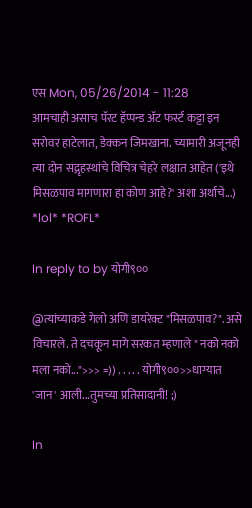एस Mon, 05/26/2014 - 11:28
आमचाही असाच पॅरट हॅप्पन्ड अ‍ॅट फर्स्ट कट्टा इन सरोवर हाटेलात, डेक्कन जिमखाना. च्यामारी अजूनही त्या दोन सद्गृहस्थांचे विचित्र चेहरे लक्षात आहेत ('इथे मिसळपाव मागणारा हा कोण आहे?' अशा अर्थाचे...) *lol* *ROFL*

In reply to by योगी९००

@त्यांच्याकडे गेलो अणि डायरेक्ट "मिसळपाव?". असे विचारले. ते दचकून मागे सरकत म्हणाले " नको नको मला नको...">>> =)) . . . . . योगी९००>>धाग्यात 'जान' आली...तुमच्या प्रतिसादानी! ;)

In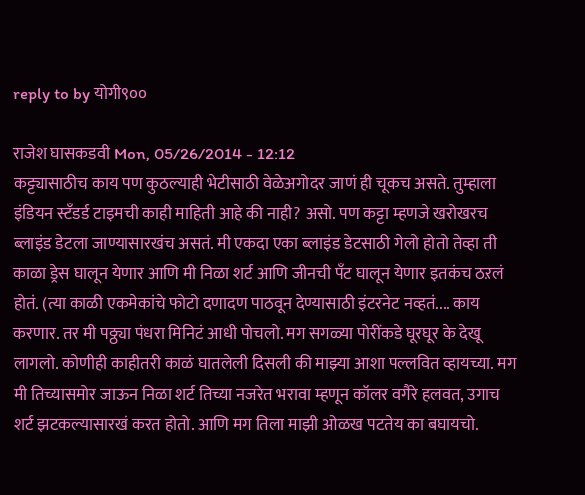reply to by योगी९००

राजेश घासकडवी Mon, 05/26/2014 - 12:12
कट्ट्यासाठीच काय पण कुठल्याही भेटीसाठी वेळेअगोदर जाणं ही चूकच असते. तुम्हाला इंडियन स्टॅंडर्ड टाइमची काही माहिती आहे की नाही? असो. पण कट्टा म्हणजे खरोखरच ब्लाइंड डेटला जाण्यासारखंच असतं. मी एकदा एका ब्लाइंड डेटसाठी गेलो होतो तेव्हा ती काळा ड्रेस घालून येणार आणि मी निळा शर्ट आणि जीनची पॅंट घालून येणार इतकंच ठऱलं होतं. (त्या काळी एकमेकांचे फोटो दणादण पाठवून देण्यासाठी इंटरनेट नव्हतं.... काय करणार. तर मी पठ्ठ्या पंधरा मिनिटं आधी पोचलो. मग सगळ्या पोरींकडे घूरघूर के देखू लागलो. कोणीही काहीतरी काळं घातलेली दिसली की माझ्या आशा पल्लवित व्हायच्या. मग मी तिच्यासमोर जाऊन निळा शर्ट तिच्या नजरेत भरावा म्हणून कॉलर वगैरे हलवत, उगाच शर्ट झटकल्यासारखं करत होतो. आणि मग तिला माझी ओळख पटतेय का बघायचो.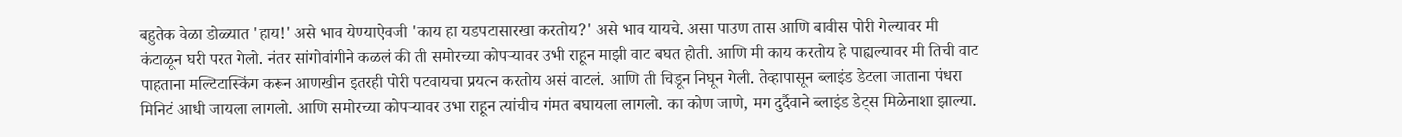बहुतेक वेळा डोळ्यात 'हाय!' असे भाव येण्याऐवजी 'काय हा यडपटासारखा करतोय?' असे भाव यायचे. असा पाउण तास आणि बावीस पोरी गेल्यावर मी कंटाळून घरी परत गेलो. नंतर सांगोवांगीने कळलं की ती समोरच्या कोपऱ्यावर उभी राहून माझी वाट बघत होती. आणि मी काय करतोय हे पाह्यल्यावर मी तिची वाट पाहताना मल्टिटास्किंग करून आणखीन इतरही पोरी पटवायचा प्रयत्न करतोय असं वाटलं. आणि ती चिडून निघून गेली. तेव्हापासून ब्लाइंड डेटला जाताना पंधरा मिनिटं आधी जायला लागलो. आणि समोरच्या कोपऱ्यावर उभा राहून त्यांचीच गंमत बघायला लागलो. का कोण जाणे, मग दुर्दैवाने ब्लाइंड डेट्स मिळेनाशा झाल्या.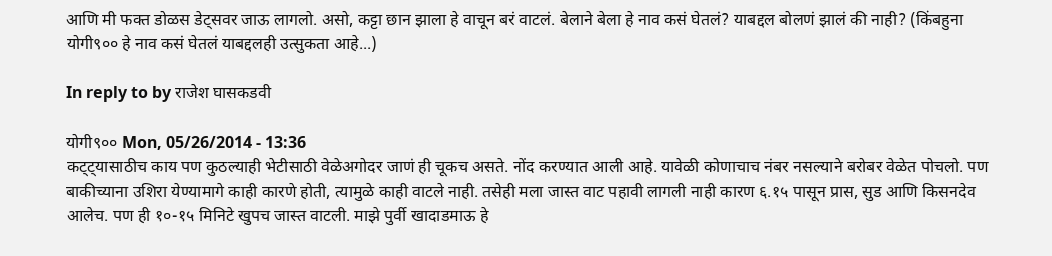आणि मी फक्त डोळस डेट्सवर जाऊ लागलो. असो, कट्टा छान झाला हे वाचून बरं वाटलं. बेलाने बेला हे नाव कसं घेतलं? याबद्दल बोलणं झालं की नाही? (किंबहुना योगी९०० हे नाव कसं घेतलं याबद्दलही उत्सुकता आहे...)

In reply to by राजेश घासकडवी

योगी९०० Mon, 05/26/2014 - 13:36
कट्ट्यासाठीच काय पण कुठल्याही भेटीसाठी वेळेअगोदर जाणं ही चूकच असते. नोंद करण्यात आली आहे. यावेळी कोणाचाच नंबर नसल्याने बरोबर वेळेत पोचलो. पण बाकीच्याना उशिरा येण्यामागे काही कारणे होती, त्यामुळे काही वाटले नाही. तसेही मला जास्त वाट पहावी लागली नाही कारण ६.१५ पासून प्रास, सुड आणि किसनदेव आलेच. पण ही १०-१५ मिनिटे खुपच जास्त वाटली. माझे पुर्वी खादाडमाऊ हे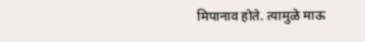मिपानाव होते. त्यामुळे माऊ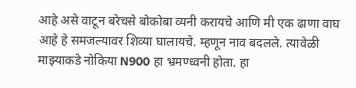आहे असे वाटून बरेचसे बोकोबा व्यनी करायचे आणि मी एक ढाणा वाघ आहे हे समजल्यावर शिव्या घालायचे. म्हणून नाव बदलले. त्यावेळी माझ्याकडे नोकिया N900 हा भ्रमण्ध्वनी होता. हा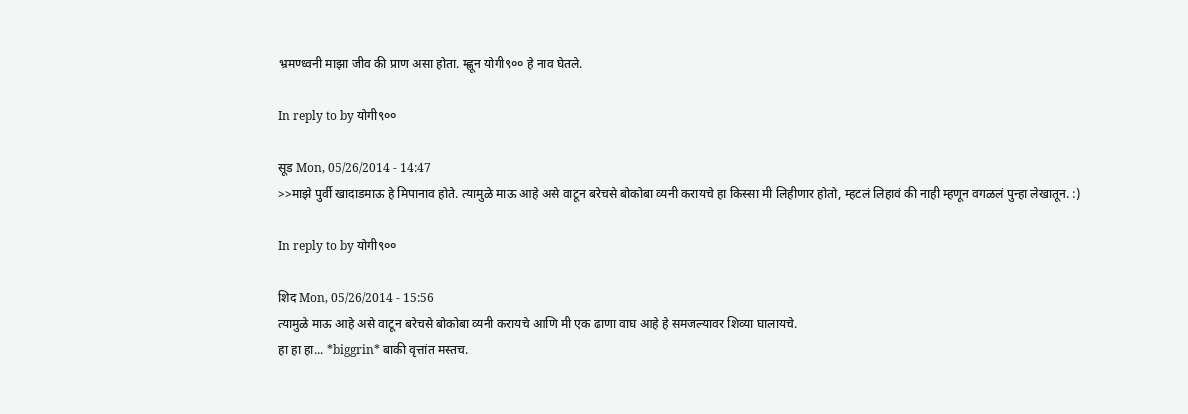भ्रमण्ध्वनी माझा जीव की प्राण असा होता. म्ह्णून योगी९०० हे नाव घेतले.

In reply to by योगी९००

सूड Mon, 05/26/2014 - 14:47
>>माझे पुर्वी खादाडमाऊ हे मिपानाव होते. त्यामुळे माऊ आहे असे वाटून बरेचसे बोकोबा व्यनी करायचे हा किस्सा मी लिहीणार होतो, म्हटलं लिहावं की नाही म्हणून वगळलं पुन्हा लेखातून. :)

In reply to by योगी९००

शिद Mon, 05/26/2014 - 15:56
त्यामुळे माऊ आहे असे वाटून बरेचसे बोकोबा व्यनी करायचे आणि मी एक ढाणा वाघ आहे हे समजल्यावर शिव्या घालायचे.
हा हा हा... *biggrin* बाकी वृत्तांत मस्तच.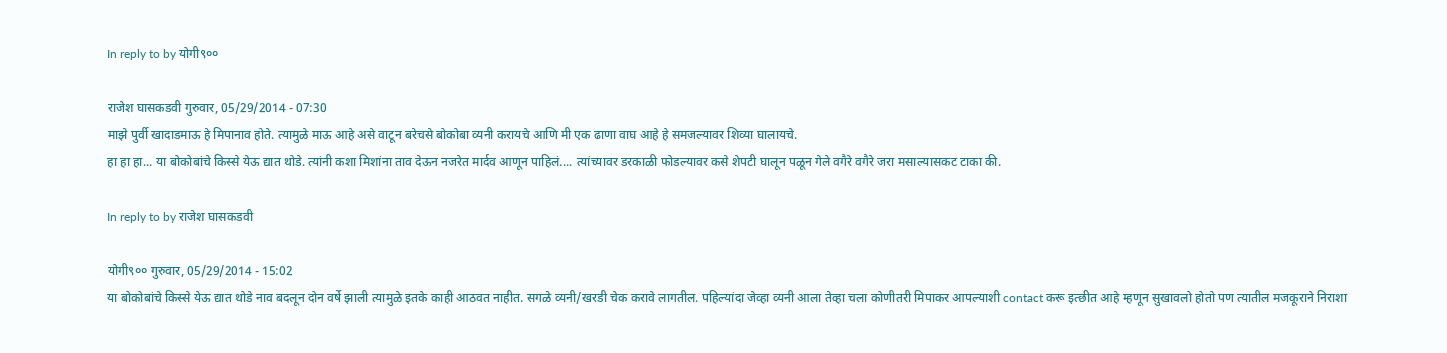In reply to by योगी९००

राजेश घासकडवी गुरुवार, 05/29/2014 - 07:30
माझे पुर्वी खादाडमाऊ हे मिपानाव होते. त्यामुळे माऊ आहे असे वाटून बरेचसे बोकोबा व्यनी करायचे आणि मी एक ढाणा वाघ आहे हे समजल्यावर शिव्या घालायचे.
हा हा हा... या बोकोबांचे किस्से येऊ द्यात थोडे. त्यांनी कशा मिशांना ताव देऊन नजरेत मार्दव आणून पाहिलं.... त्यांच्यावर डरकाळी फोडल्यावर कसे शेपटी घालून पळून गेले वगैरे वगैरे जरा मसाल्यासकट टाका की.

In reply to by राजेश घासकडवी

योगी९०० गुरुवार, 05/29/2014 - 15:02
या बोकोबांचे किस्से येऊ द्यात थोडे नाव बदलून दोन वर्षे झाली त्यामुळे इतके काही आठवत नाहीत. सगळे व्यनी/खरडी चेक करावे लागतील. पहिल्यांदा जेव्हा व्यनी आला तेव्हा चला कोणीतरी मिपाकर आपल्याशी contact करू इत्छीत आहे म्हणून सुखावलो होतो पण त्यातील मजकूराने निराशा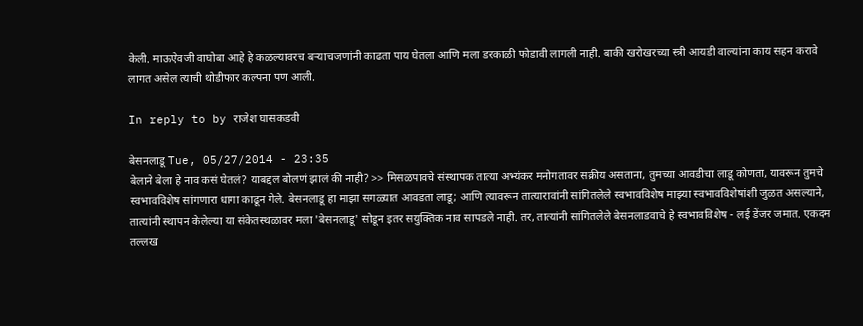केली. माऊऐवजी वाघोबा आहे हे कळल्यावरच बर्‍याचजणांनी काढता पाय घेतला आणि मला डरकाळी फोडावी लागली नाही. बाकी खरोखरच्या स्त्री आयडी वाल्यांना काय सहन करावे लागत असेल त्याची थोडीफार कल्पना पण आली.

In reply to by राजेश घासकडवी

बेसनलाडू Tue, 05/27/2014 - 23:35
बेलाने बेला हे नाव कसं घेतलं? याबद्दल बोलणं झालं की नाही? >> मिसळपावचे संस्थापक तात्या अभ्यंकर मनोगतावर सक्रीय असताना, तुमच्या आवडीचा लाडू कोणता, यावरून तुमचे स्वभावविशेष सांगणारा धागा काढून गेले. बेसनलाडू हा माझा सगळ्यात आवडता लाडू; आणि त्यावरून तात्यारावांनी सांगितलेले स्वभावविशेष माझ्या स्वभावविशेषांशी जुळत असल्याने, तात्यांनी स्थापन केलेल्या या संकेतस्थळावर मला 'बेसनलाडू' सोडून इतर सयुक्तिक नाव सापडले नाही. तर, तात्यांनी सांगितलेले बेसनलाडवाचे हे स्वभावविशेष - लई डेंजर जमात. एकदम तल्लख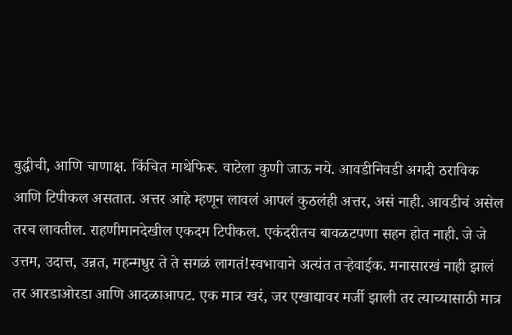बुद्धीची, आणि चाणाक्ष. किंचित माथेफिरू. वाटेला कुणी जाऊ नये. आवडीनिवडी अगदी ठराविक आणि टिपीकल असतात. अत्तर आहे म्हणून लावलं आपलं कुठलंही अत्तर, असं नाही. आवडीचं असेल तरच लावतील. राहणीमानदेखील एकदम टिपीकल. एकंदरीतच बावळटपणा सहन होत नाही. जे जे उत्तम, उदात्त, उन्नत, महन्मधुर ते ते सगळं लागतं!स्वभावाने अत्यंत तऱ्हेवाईक. मनासारखं नाही झालं तर आरडाओरडा आणि आदळाआपट. एक मात्र खरं, जर एखाद्यावर मर्जी झाली तर त्याच्यासाठी मात्र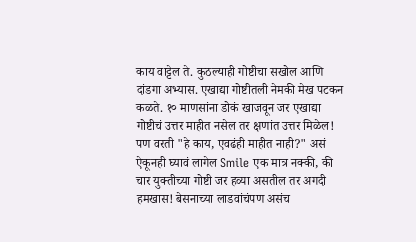काय वाट्टेल ते. कुठल्याही गोष्टीचा सखोल आणि दांडगा अभ्यास. एखाद्या गोष्टीतली नेमकी मेख पटकन कळते. १० माणसांना डोकं खाजवून जर एखाद्या गोष्टीचं उत्तर माहीत नसेल तर क्षणांत उत्तर मिळेल! पण वरती "हे काय, एवढंही माहीत नाही?" असं ऐकूनही घ्यावं लागेल Smile एक मात्र नक्की, की चार युक्तीच्या गोष्टी जर हव्या असतील तर अगदी हमखास! बेसनाच्या लाडवांचंपण असंच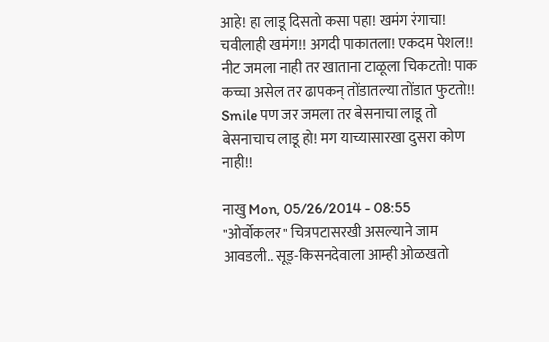आहे! हा लाडू दिसतो कसा पहा! खमंग रंगाचा! चवीलाही खमंग!! अगदी पाकातला! एकदम पेशल!! नीट जमला नाही तर खाताना टाळूला चिकटतो! पाक कच्चा असेल तर ढापकन् तोंडातल्या तोंडात फुटतो!! Smile पण जर जमला तर बेसनाचा लाडू तो बेसनाचाच लाडू हो! मग याच्यासारखा दुसरा कोण नाही!!

नाखु Mon, 05/26/2014 - 08:55
"ओर्वोकलर" चित्रपटासरखी असल्याने जाम आवडली.. सूड्-किसनदेवाला आम्ही ओळखतो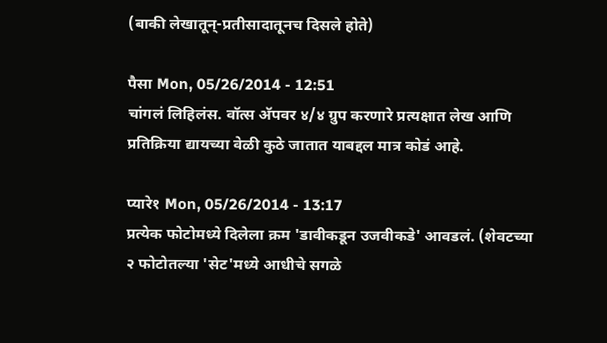(बाकी लेखातून्-प्रतीसादातूनच दिसले होते)

पैसा Mon, 05/26/2014 - 12:51
चांगलं लिहिलंस. वॉत्स अ‍ॅपवर ४/४ ग्रुप करणारे प्रत्यक्षात लेख आणि प्रतिक्रिया द्यायच्या वेळी कुठे जातात याबद्दल मात्र कोडं आहे.

प्यारे१ Mon, 05/26/2014 - 13:17
प्रत्येक फोटोमध्ये दिलेला क्रम 'डावीकडून उजवीकडे' आवडलं. (शेवटच्या २ फोटोतल्या 'सेट'मध्ये आधीचे सगळे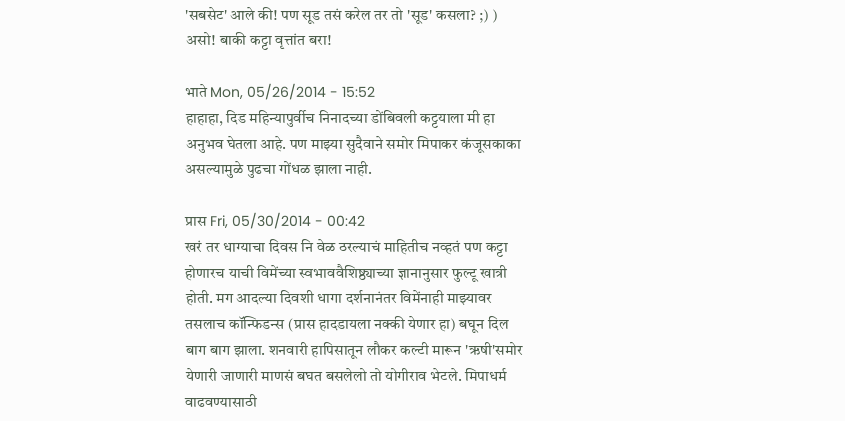'सबसेट' आले की! पण सूड तसं करेल तर तो 'सूड' कसला? ;) ) असो! बाकी कट्टा वृत्तांत बरा!

भाते Mon, 05/26/2014 - 15:52
हाहाहा, दिड महिन्यापुर्वीच निनादच्या डोंबिवली कट्टयाला मी हा अनुभव घेतला आहे. पण माझ्या सुदैवाने समोर मिपाकर कंजूसकाका असल्यामुळे पुढचा गोंधळ झाला नाही.

प्रास Fri, 05/30/2014 - 00:42
खरं तर धाग्याचा दिवस नि वेळ ठरल्याचं माहितीच नव्हतं पण कट्टा होणारच याची विमेंच्या स्वभाववैशिष्ठ्याच्या ज्ञानानुसार फुल्टू खात्री होती. मग आदल्या दिवशी धागा दर्शनानंतर विमेंनाही माझ्यावर तसलाच कॉन्फिडन्स (प्रास हादडायला नक्की येणार हा) बघून दिल बाग बाग झाला. शनवारी हापिसातून लौकर कल्टी मारून 'ऋषी'समोर येणारी जाणारी माणसं बघत बसलेलो तो योगीराव भेटले. मिपाधर्म वाढवण्यासाठी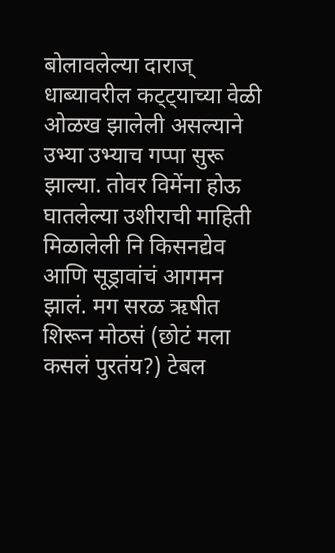बोलावलेल्या दाराज् धाब्यावरील कट्ट्याच्या वेळी ओळख झालेली असल्याने उभ्या उभ्याच गप्पा सुरू झाल्या. तोवर विमेंना होऊ घातलेल्या उशीराची माहिती मिळालेली नि किसनद्येव आणि सूड्रावांचं आगमन झालं. मग सरळ ऋषीत शिरून मोठसं (छोटं मला कसलं पुरतंय?) टेबल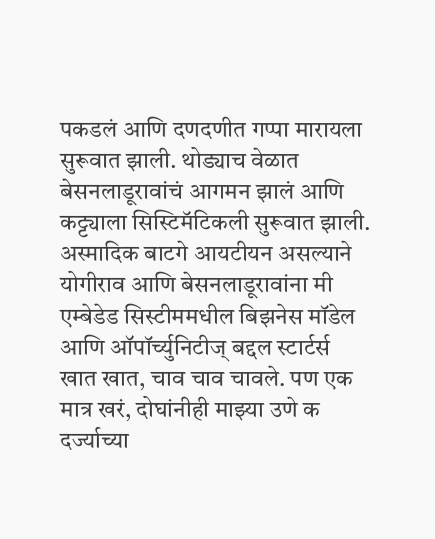पकडलं आणि दणदणीत गप्पा मारायला सुरूवात झाली. थोड्याच वेळात बेसनलाडूरावांचं आगमन झालं आणि कट्ट्याला सिस्टिमॅटिकली सुरूवात झाली. अस्मादिक बाटगे आयटीयन असल्याने योगीराव आणि बेसनलाडूरावांना मी एम्बेडेड सिस्टीममधील बिझनेस मॉडेल आणि ऑपॉर्च्युनिटीज् बद्दल स्टार्टर्स खात खात, चाव चाव चावले. पण एक मात्र खरं, दोघांनीही माझ्या उणे क दर्ज्याच्या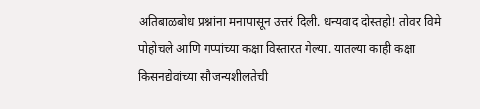अतिबाळबोध प्रश्नांना मनापासून उत्तरं दिली. धन्यवाद दोस्तहो! तोवर विमे पोहोचले आणि गप्पांच्या कक्षा विस्तारत गेल्या. यातल्या काही कक्षा किसनद्येवांच्या सौजन्यशीलतेची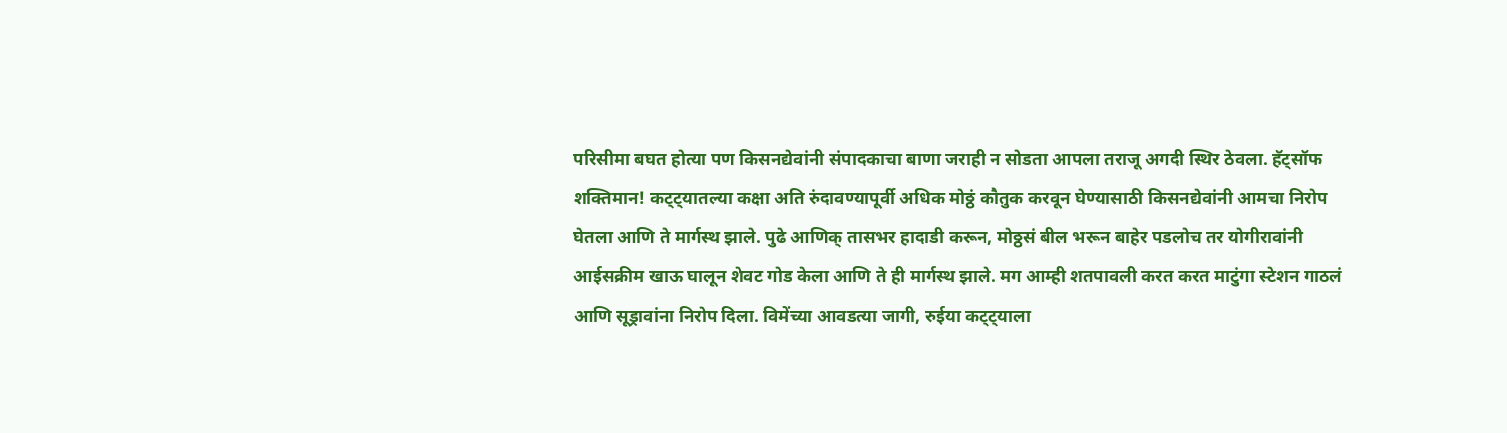परिसीमा बघत होत्या पण किसनद्येवांनी संपादकाचा बाणा जराही न सोडता आपला तराजू अगदी स्थिर ठेवला. हॅट्सॉफ शक्तिमान! कट्ट्यातल्या कक्षा अति रुंदावण्यापूर्वी अधिक मोठ्ठं कौतुक करवून घेण्यासाठी किसनद्येवांनी आमचा निरोप घेतला आणि ते मार्गस्थ झाले. पुढे आणिक् तासभर हादाडी करून, मोठ्ठसं बील भरून बाहेर पडलोच तर योगीरावांनी आईसक्रीम खाऊ घालून शेवट गोड केला आणि ते ही मार्गस्थ झाले. मग आम्ही शतपावली करत करत माटुंगा स्टेशन गाठलं आणि सूड्रावांना निरोप दिला. विमेंच्या आवडत्या जागी, रुईया कट्ट्याला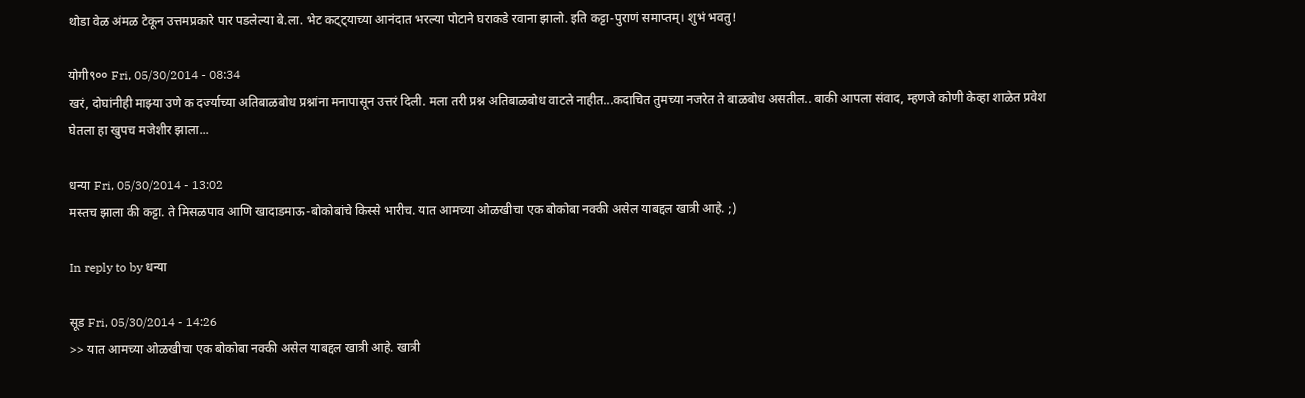थोडा वेळ अंमळ टेकून उत्तमप्रकारे पार पडलेल्या बे.ला. भेट कट्ट्याच्या आनंदात भरल्या पोटाने घराकडे रवाना झालो. इति कट्टा-पुराणं समाप्तम्। शुभं भवतु!

योगी९०० Fri, 05/30/2014 - 08:34
खरं, दोघांनीही माझ्या उणे क दर्ज्याच्या अतिबाळबोध प्रश्नांना मनापासून उत्तरं दिली. मला तरी प्रश्न अतिबाळबोध वाटले नाहीत...कदाचित तुमच्या नजरेत ते बाळबोध असतील.. बाकी आपला संवाद, म्हणजे कोणी केव्हा शाळेत प्रवेश घेतला हा खुपच मजेशीर झाला...

धन्या Fri, 05/30/2014 - 13:02
मस्तच झाला की कट्टा. ते मिसळपाव आणि खादाडमाऊ-बोकोबांचे किस्से भारीच. यात आमच्या ओळखीचा एक बोकोबा नक्की असेल याबद्दल खात्री आहे. ;)

In reply to by धन्या

सूड Fri, 05/30/2014 - 14:26
>> यात आमच्या ओळखीचा एक बोकोबा नक्की असेल याबद्दल खात्री आहे. खात्री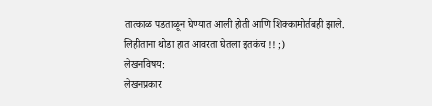तात्काळ पडताळून घेण्यात आली होती आणि शिक्कामोर्तबही झाले. लिहीताना थोडा हात आवरता घेतला इतकंच !! ;)
लेखनविषय:
लेखनप्रकार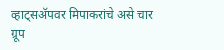व्हाट्सअ‍ॅपवर मिपाकरांचे असे चार ग्रूप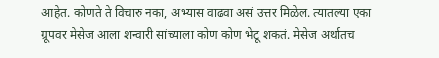आहेत. कोणते ते विचारु नका, अभ्यास वाढवा असं उत्तर मिळेल. त्यातल्या एका ग्रूपवर मेसेज आला शन्वारी सांच्याला कोण कोण भेटू शकतं. मेसेज अर्थातच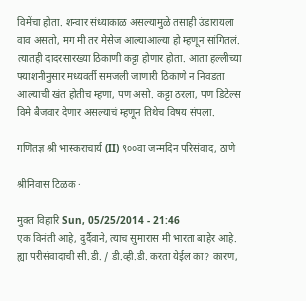विमेंचा होता. शन्वार संध्याकाळ असल्यामुळे तसाही उंडारायला वाव असतो, मग मी तर मेसेज आल्याआल्या हो म्हणून सांगितलं. त्यातही दादरसारख्या ठिकाणी कट्टा होणार होता. आता हल्लीच्या फ्याशनीनुसार मध्यवर्ती समजली जाणारी ठिकाणे न निवडता आल्याची खंत होतीच म्हणा, पण असो. कट्टा ठरला, पण डिटेल्स विमे बैजवार देणार असल्याचं म्हणून तिथेच विषय संपला.

गणितज्ञ श्री भास्कराचार्य (II) ९००वा जन्मदिन परिसंवाद, ठाणे

श्रीनिवास टिळक ·

मुक्त विहारि Sun, 05/25/2014 - 21:46
एक विनंती आहे, दुर्दैवाने, त्याच सुमारास मी भारता बाहेर आहे. ह्या परीसंवादाची सी.डी. / डी.व्ही.डी. करता येईल का? कारण,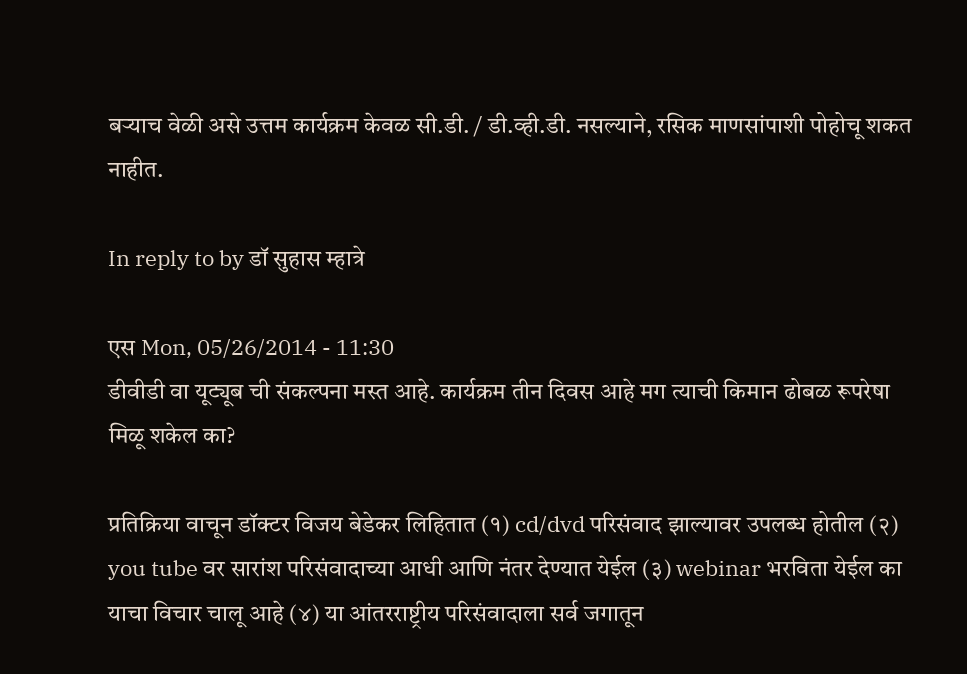बर्‍याच वेळी असे उत्तम कार्यक्रम केवळ सी.डी. / डी.व्ही.डी. नसल्याने, रसिक माणसांपाशी पोहोचू शकत नाहीत.

In reply to by डॉ सुहास म्हात्रे

एस Mon, 05/26/2014 - 11:30
डीवीडी वा यूट्यूब ची संकल्पना मस्त आहे. कार्यक्रम तीन दिवस आहे मग त्याची किमान ढोबळ रूपरेषा मिळू शकेल का?

प्रतिक्रिया वाचून डॉक्टर विजय बेडेकर लिहितात (१) cd/dvd परिसंवाद झाल्यावर उपलब्ध होतील (२) you tube वर सारांश परिसंवादाच्या आधी आणि नंतर देण्यात येईल (३) webinar भरविता येईल का याचा विचार चालू आहे (४) या आंतरराष्ट्रीय परिसंवादाला सर्व जगातून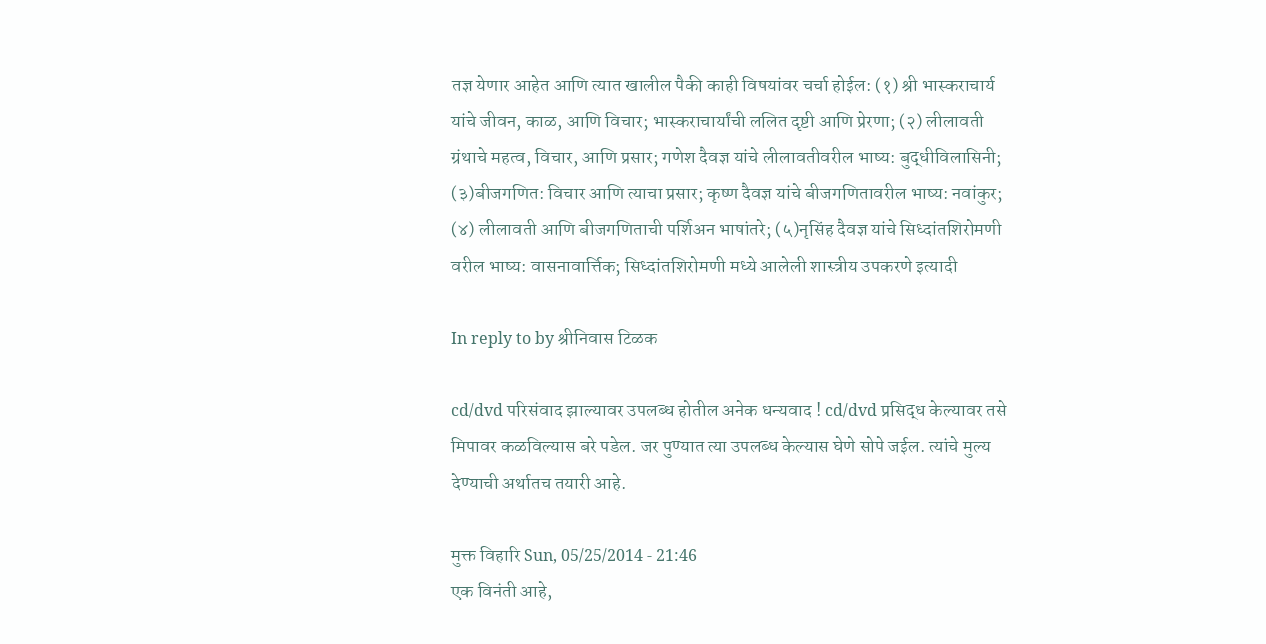तज्ञ येणार आहेत आणि त्यात खालील पैकी काही विषयांवर चर्चा होईल: (१) श्री भास्कराचार्य यांचे जीवन, काळ, आणि विचार; भास्कराचार्यांची ललित दृष्टी आणि प्रेरणा; (२) लीलावती ग्रंथाचे महत्व, विचार, आणि प्रसार; गणेश दैवज्ञ यांचे लीलावतीवरील भाष्य: बुद्धीविलासिनी; (३)बीजगणित: विचार आणि त्याचा प्रसार; कृष्ण दैवज्ञ यांचे बीजगणितावरील भाष्य: नवांकुर; (४) लीलावती आणि बीजगणिताची पर्शिअन भाषांतरे; (५)नृसिंह दैवज्ञ यांचे सिध्दांतशिरोमणी वरील भाष्य: वासनावार्त्तिक; सिध्दांतशिरोमणी मध्ये आलेली शास्त्रीय उपकरणे इत्यादी

In reply to by श्रीनिवास टिळक

cd/dvd परिसंवाद झाल्यावर उपलब्ध होतील अनेक धन्यवाद ! cd/dvd प्रसिद्ध केल्यावर तसे मिपावर कळविल्यास बरे पडेल. जर पुण्यात त्या उपलब्ध केल्यास घेणे सोपे जईल. त्यांचे मुल्य देण्याची अर्थातच तयारी आहे.

मुक्त विहारि Sun, 05/25/2014 - 21:46
एक विनंती आहे,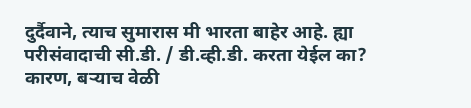दुर्दैवाने, त्याच सुमारास मी भारता बाहेर आहे. ह्या परीसंवादाची सी.डी. / डी.व्ही.डी. करता येईल का? कारण, बर्‍याच वेळी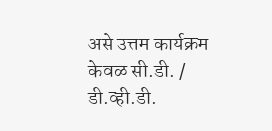असे उत्तम कार्यक्रम केवळ सी.डी. / डी.व्ही.डी.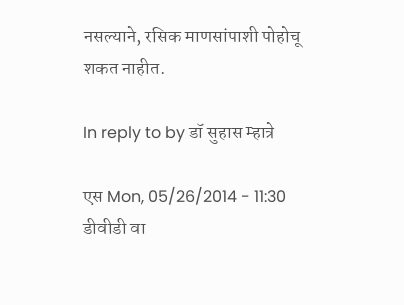नसल्याने, रसिक माणसांपाशी पोहोचू शकत नाहीत.

In reply to by डॉ सुहास म्हात्रे

एस Mon, 05/26/2014 - 11:30
डीवीडी वा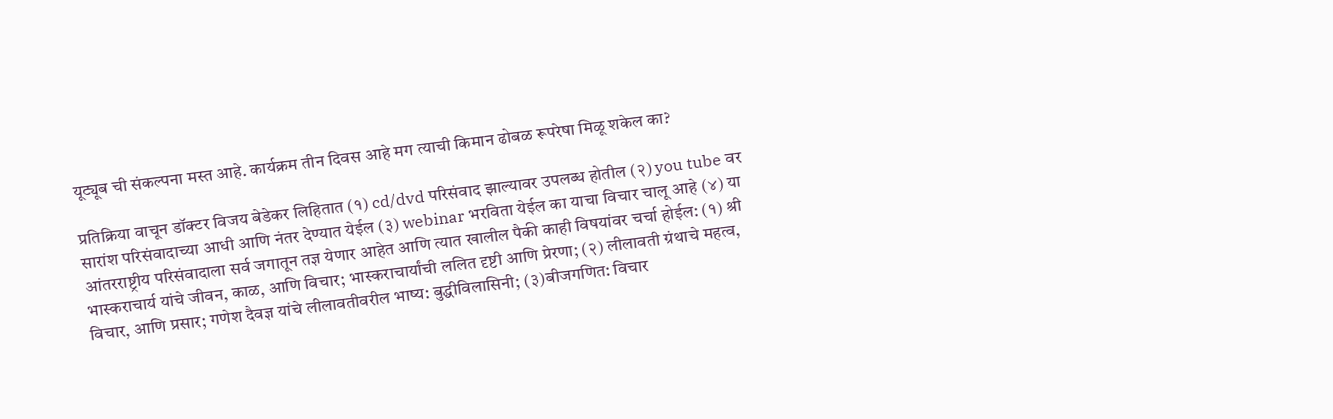यूट्यूब ची संकल्पना मस्त आहे. कार्यक्रम तीन दिवस आहे मग त्याची किमान ढोबळ रूपरेषा मिळू शकेल का?

प्रतिक्रिया वाचून डॉक्टर विजय बेडेकर लिहितात (१) cd/dvd परिसंवाद झाल्यावर उपलब्ध होतील (२) you tube वर सारांश परिसंवादाच्या आधी आणि नंतर देण्यात येईल (३) webinar भरविता येईल का याचा विचार चालू आहे (४) या आंतरराष्ट्रीय परिसंवादाला सर्व जगातून तज्ञ येणार आहेत आणि त्यात खालील पैकी काही विषयांवर चर्चा होईल: (१) श्री भास्कराचार्य यांचे जीवन, काळ, आणि विचार; भास्कराचार्यांची ललित दृष्टी आणि प्रेरणा; (२) लीलावती ग्रंथाचे महत्व, विचार, आणि प्रसार; गणेश दैवज्ञ यांचे लीलावतीवरील भाष्य: बुद्धीविलासिनी; (३)बीजगणित: विचार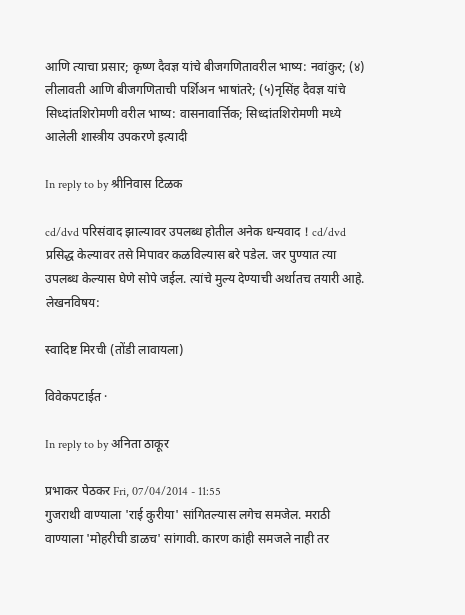आणि त्याचा प्रसार; कृष्ण दैवज्ञ यांचे बीजगणितावरील भाष्य: नवांकुर; (४) लीलावती आणि बीजगणिताची पर्शिअन भाषांतरे; (५)नृसिंह दैवज्ञ यांचे सिध्दांतशिरोमणी वरील भाष्य: वासनावार्त्तिक; सिध्दांतशिरोमणी मध्ये आलेली शास्त्रीय उपकरणे इत्यादी

In reply to by श्रीनिवास टिळक

cd/dvd परिसंवाद झाल्यावर उपलब्ध होतील अनेक धन्यवाद ! cd/dvd प्रसिद्ध केल्यावर तसे मिपावर कळविल्यास बरे पडेल. जर पुण्यात त्या उपलब्ध केल्यास घेणे सोपे जईल. त्यांचे मुल्य देण्याची अर्थातच तयारी आहे.
लेखनविषय:

स्वादिष्ट मिरची (तोंडी लावायला)

विवेकपटाईत ·

In reply to by अनिता ठाकूर

प्रभाकर पेठकर Fri, 07/04/2014 - 11:55
गुजराथी वाण्याला 'राई कुरीया' सांगितल्यास लगेच समजेल. मराठी वाण्याला 'मोहरीची डाळच' सांगावी. कारण कांही समजले नाही तर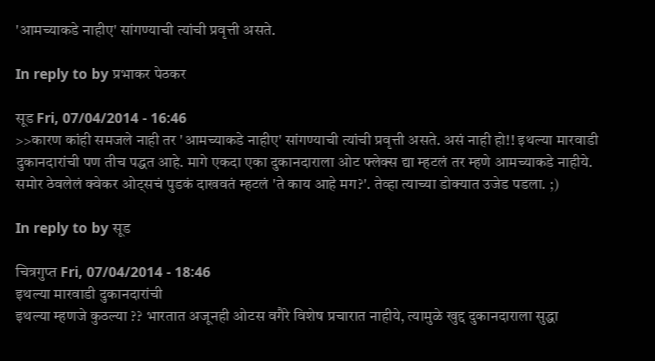'आमच्याकडे नाहीए' सांगण्याची त्यांची प्रवृत्ती असते.

In reply to by प्रभाकर पेठकर

सूड Fri, 07/04/2014 - 16:46
>>कारण कांही समजले नाही तर 'आमच्याकडे नाहीए' सांगण्याची त्यांची प्रवृत्ती असते. असं नाही हो!! इथल्या मारवाडी दुकानदारांची पण तीच पद्धत आहे. मागे एकदा एका दुकानदाराला ओट फ्लेक्स द्या म्हटलं तर म्हणे आमच्याकडे नाहीये. समोर ठेवलेलं क्वेकर ओट्सचं पुडकं दाखवतं म्हटलं 'ते काय आहे मग?'. तेव्हा त्याच्या डोक्यात उजेड पडला. ;)

In reply to by सूड

चित्रगुप्त Fri, 07/04/2014 - 18:46
इथल्या मारवाडी दुकानदारांची
इथल्या म्हणजे कुठल्या ?? भारतात अजूनही ओटस वगैरे विशेष प्रचारात नाहीये, त्यामुळे खुद्द दुकानदाराला सुद्धा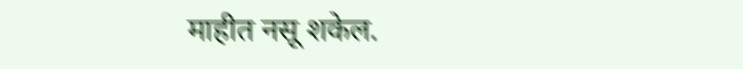माहीत नसू शकेल.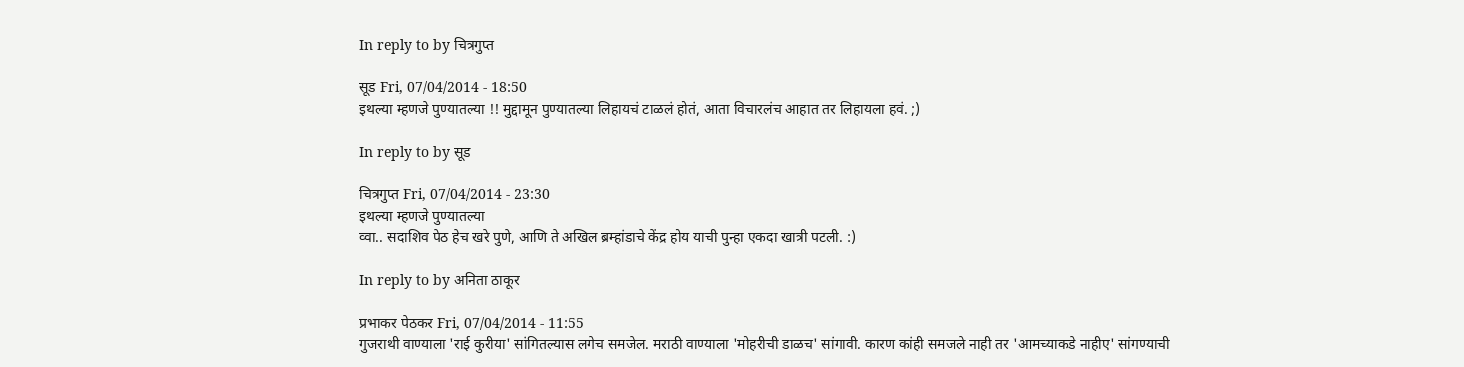In reply to by चित्रगुप्त

सूड Fri, 07/04/2014 - 18:50
इथल्या म्हणजे पुण्यातल्या !! मुद्दामून पुण्यातल्या लिहायचं टाळलं होतं, आता विचारलंच आहात तर लिहायला हवं. ;)

In reply to by सूड

चित्रगुप्त Fri, 07/04/2014 - 23:30
इथल्या म्हणजे पुण्यातल्या
व्वा.. सदाशिव पेठ हेच खरे पुणे, आणि ते अखिल ब्रम्हांडाचे केंद्र होय याची पुन्हा एकदा खात्री पटली. :)

In reply to by अनिता ठाकूर

प्रभाकर पेठकर Fri, 07/04/2014 - 11:55
गुजराथी वाण्याला 'राई कुरीया' सांगितल्यास लगेच समजेल. मराठी वाण्याला 'मोहरीची डाळच' सांगावी. कारण कांही समजले नाही तर 'आमच्याकडे नाहीए' सांगण्याची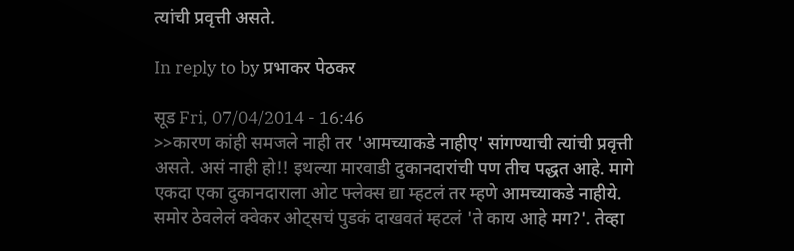त्यांची प्रवृत्ती असते.

In reply to by प्रभाकर पेठकर

सूड Fri, 07/04/2014 - 16:46
>>कारण कांही समजले नाही तर 'आमच्याकडे नाहीए' सांगण्याची त्यांची प्रवृत्ती असते. असं नाही हो!! इथल्या मारवाडी दुकानदारांची पण तीच पद्धत आहे. मागे एकदा एका दुकानदाराला ओट फ्लेक्स द्या म्हटलं तर म्हणे आमच्याकडे नाहीये. समोर ठेवलेलं क्वेकर ओट्सचं पुडकं दाखवतं म्हटलं 'ते काय आहे मग?'. तेव्हा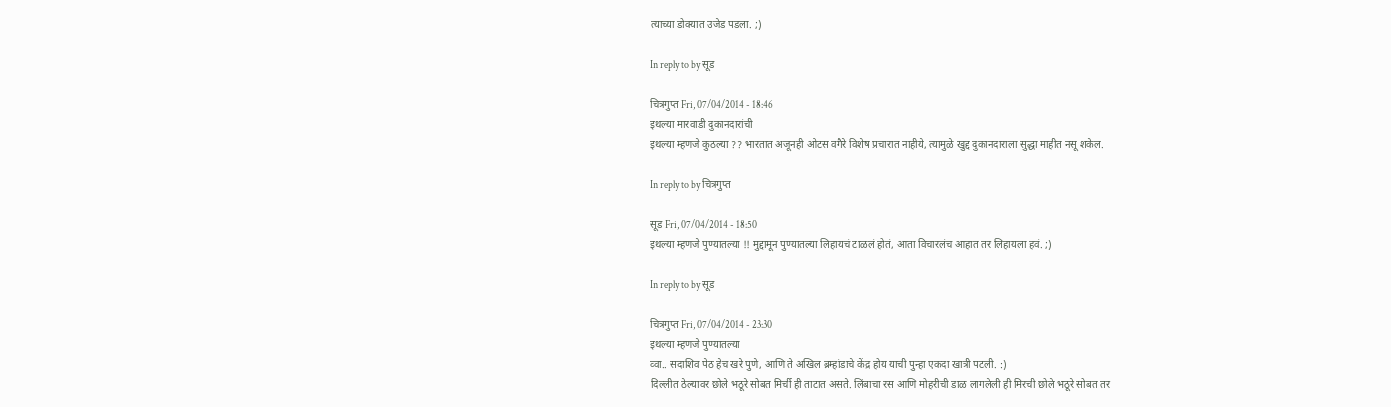त्याच्या डोक्यात उजेड पडला. ;)

In reply to by सूड

चित्रगुप्त Fri, 07/04/2014 - 18:46
इथल्या मारवाडी दुकानदारांची
इथल्या म्हणजे कुठल्या ?? भारतात अजूनही ओटस वगैरे विशेष प्रचारात नाहीये, त्यामुळे खुद्द दुकानदाराला सुद्धा माहीत नसू शकेल.

In reply to by चित्रगुप्त

सूड Fri, 07/04/2014 - 18:50
इथल्या म्हणजे पुण्यातल्या !! मुद्दामून पुण्यातल्या लिहायचं टाळलं होतं, आता विचारलंच आहात तर लिहायला हवं. ;)

In reply to by सूड

चित्रगुप्त Fri, 07/04/2014 - 23:30
इथल्या म्हणजे पुण्यातल्या
व्वा.. सदाशिव पेठ हेच खरे पुणे, आणि ते अखिल ब्रम्हांडाचे केंद्र होय याची पुन्हा एकदा खात्री पटली. :)
दिल्लीत ठेल्यावर छोले भठूरे सोबत मिर्ची ही ताटात असते. लिंबाचा रस आणि मोहरीची डाळ लागलेली ही मिरची छोले भठूरे सोबत तर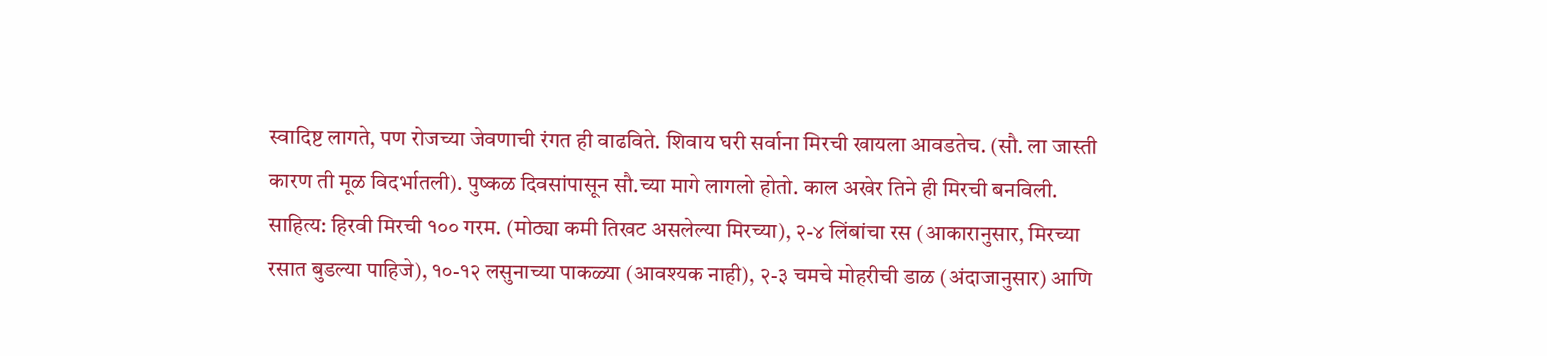स्वादिष्ट लागते, पण रोजच्या जेवणाची रंगत ही वाढविते. शिवाय घरी सर्वाना मिरची खायला आवडतेच. (सौ. ला जास्ती कारण ती मूळ विदर्भातली). पुष्कळ दिवसांपासून सौ.च्या मागे लागलो होतो. काल अखेर तिने ही मिरची बनविली. साहित्य: हिरवी मिरची १०० गरम. (मोठ्या कमी तिखट असलेल्या मिरच्या), २-४ लिंबांचा रस (आकारानुसार, मिरच्या रसात बुडल्या पाहिजे), १०-१२ लसुनाच्या पाकळ्या (आवश्यक नाही), २-३ चमचे मोहरीची डाळ (अंदाजानुसार) आणि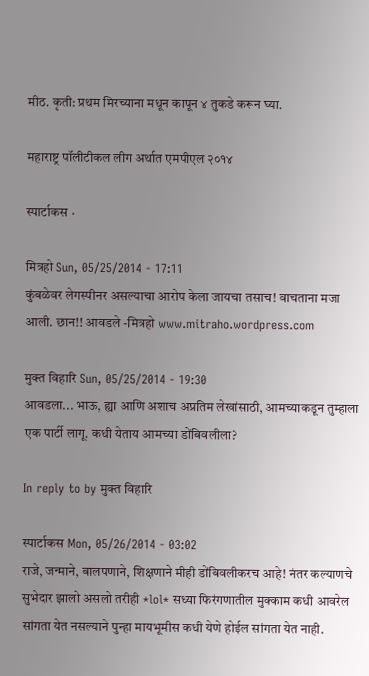मीठ. कृती: प्रथम मिरच्याना मधून कापून ४ तुकडे करून घ्या.

महाराष्ट्र पॉलीटीकल लीग अर्थात एमपीएल २०१४

स्पार्टाकस ·

मित्रहो Sun, 05/25/2014 - 17:11
कुंबळेवर लेगस्पीनर असल्याचा आरोप केला जायचा तसाच! वाचताना मजा आली. छान!! आवडले -मित्रहो www.mitraho.wordpress.com

मुक्त विहारि Sun, 05/25/2014 - 19:30
आवडला... भाऊ, ह्या आणि अशाच अप्रतिम लेखांसाठी, आमच्याकडून तुम्हाला एक पार्टी लागू. कधी येताय आमच्या डोंबिवलीला?

In reply to by मुक्त विहारि

स्पार्टाकस Mon, 05/26/2014 - 03:02
राजे, जन्माने, बालपणाने, शिक्षणाने मीही डोंबिवलीकरच आहे! नंतर कल्याणचे सुभेदार झालो असलो तरीही *lol* सध्या फिरंगणातील मुक्काम कधी आवरेल सांगता येत नसल्याने पुन्हा मायभूमीस कधी येणे होईल सांगता येत नाही.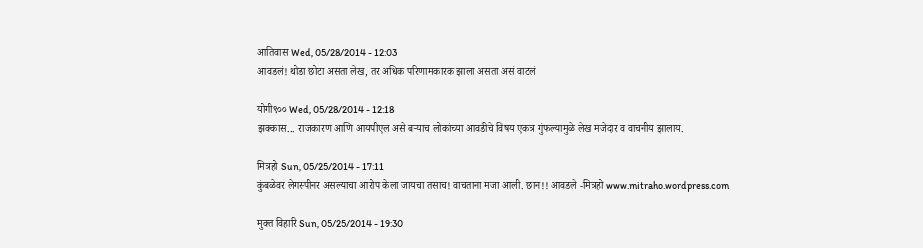आतिवास Wed, 05/28/2014 - 12:03
आवडलं! थोडा छोटा असता लेख, तर अधिक परिणामकारक झाला असता असं वाटलं

योगी९०० Wed, 05/28/2014 - 12:18
झक्कास... राजकारण आणि आयपीएल असे बर्‍याच लोकांच्या आवडीचे विषय एकत्र गुंफल्यामुळे लेख मजेदार व वाचनीय झालाय.

मित्रहो Sun, 05/25/2014 - 17:11
कुंबळेवर लेगस्पीनर असल्याचा आरोप केला जायचा तसाच! वाचताना मजा आली. छान!! आवडले -मित्रहो www.mitraho.wordpress.com

मुक्त विहारि Sun, 05/25/2014 - 19:30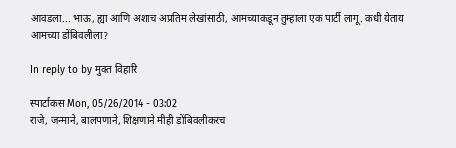आवडला... भाऊ, ह्या आणि अशाच अप्रतिम लेखांसाठी, आमच्याकडून तुम्हाला एक पार्टी लागू. कधी येताय आमच्या डोंबिवलीला?

In reply to by मुक्त विहारि

स्पार्टाकस Mon, 05/26/2014 - 03:02
राजे, जन्माने, बालपणाने, शिक्षणाने मीही डोंबिवलीकरच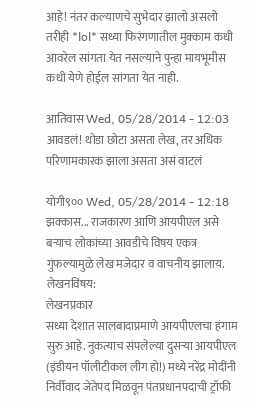आहे! नंतर कल्याणचे सुभेदार झालो असलो तरीही *lol* सध्या फिरंगणातील मुक्काम कधी आवरेल सांगता येत नसल्याने पुन्हा मायभूमीस कधी येणे होईल सांगता येत नाही.

आतिवास Wed, 05/28/2014 - 12:03
आवडलं! थोडा छोटा असता लेख, तर अधिक परिणामकारक झाला असता असं वाटलं

योगी९०० Wed, 05/28/2014 - 12:18
झक्कास... राजकारण आणि आयपीएल असे बर्‍याच लोकांच्या आवडीचे विषय एकत्र गुंफल्यामुळे लेख मजेदार व वाचनीय झालाय.
लेखनविषय:
लेखनप्रकार
सध्या देशात सालबादाप्रमाणे आयपीएलचा हंगाम सुरु आहे. नुकत्याच संपलेल्या दुसर्‍या आयपीएल (इंडीयन पॉलीटीकल लीग हो!) मध्ये नरेंद्र मोदींनी निर्वीवाद जेतेपद मिळवून पंतप्रधानपदाची ट्रॉफी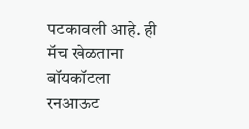पटकावली आहे. ही मॅच खेळताना बॉयकॉटला रनआऊट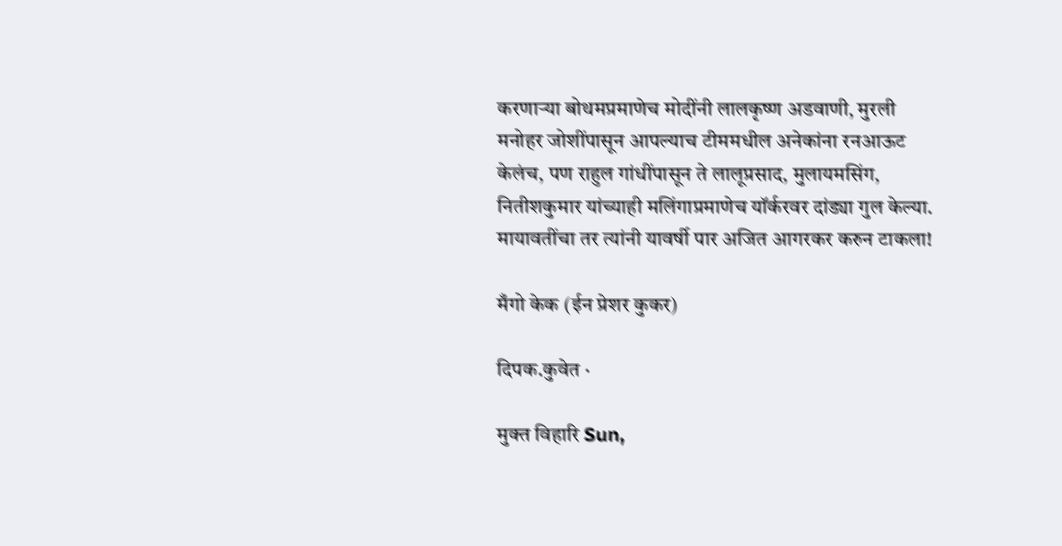करणार्‍या बोथमप्रमाणेच मोदींनी लालकृष्ण अडवाणी, मुरली मनोहर जोशींपासून आपल्याच टीममधील अनेकांना रनआऊट केलंच, पण राहुल गांधींपासून ते लालूप्रसाद, मुलायमसिंग, नितीशकुमार यांच्याही मलिंगाप्रमाणेच यॉर्करवर दांड्या गुल केल्या. मायावतींचा तर त्यांनी यावर्षी पार अजित आगरकर करुन टाकला!

मँगो केक (ईन प्रेशर कुकर)

दिपक.कुवेत ·

मुक्त विहारि Sun,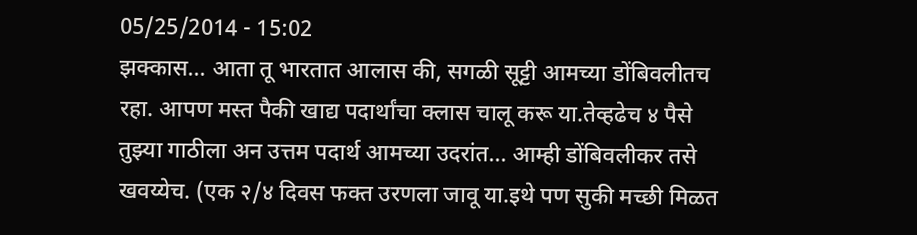05/25/2014 - 15:02
झक्कास... आता तू भारतात आलास की, सगळी सूट्टी आमच्या डोंबिवलीतच रहा. आपण मस्त पैकी खाद्य पदार्थांचा क्लास चालू करू या.तेव्हढेच ४ पैसे तुझ्या गाठीला अन उत्तम पदार्थ आमच्या उदरांत... आम्ही डोंबिवलीकर तसे खवय्येच. (एक २/४ दिवस फक्त उरणला जावू या.इथे पण सुकी मच्छी मिळत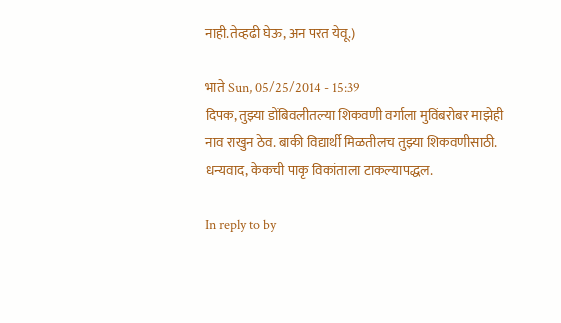नाही.तेव्हढी घेऊ, अन परत येवू.)

भाते Sun, 05/25/2014 - 15:39
दिपक, तुझ्या डोंबिवलीतल्या शिकवणी वर्गाला मुविंबरोबर माझेही नाव राखुन ठेव. बाकी विद्यार्थी मिळतीलच तुझ्या शिकवणीसाठी. धन्यवाद, केकची पाकृ विकांताला टाकल्यापद्धल.

In reply to by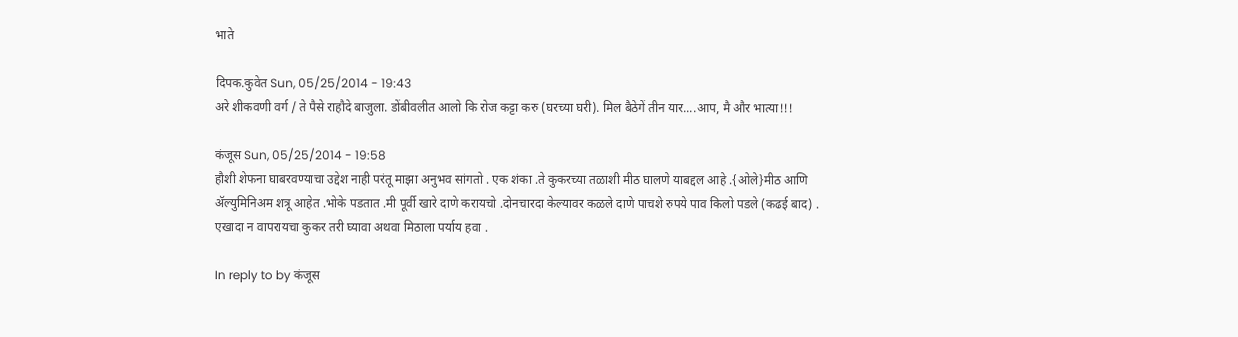भाते

दिपक.कुवेत Sun, 05/25/2014 - 19:43
अरे शीकवणी वर्ग / ते पैसे राहौदे बाजुला. डोंबीवलीत आलो कि रोज कट्टा करु (घरच्या घरी). मिल बैठेगें तीन यार....आप, मै और भात्या!!!

कंजूस Sun, 05/25/2014 - 19:58
हौशी शेफना घाबरवण्याचा उद्देश नाही परंतू माझा अनुभव सांगतो . एक शंका .ते कुकरच्या तळाशी मीठ घालणे याबद्दल आहे .{ओले}मीठ आणि ॲल्युमिनिअम शत्रू आहेत .भोके पडतात .मी पूर्वी खारे दाणे करायचो .दोनचारदा केल्यावर कळले दाणे पाचशे रुपये पाव किलो पडले (कढई बाद) . एखादा न वापरायचा कुकर तरी घ्यावा अथवा मिठाला पर्याय हवा .

In reply to by कंजूस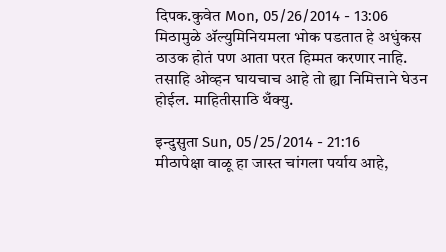दिपक.कुवेत Mon, 05/26/2014 - 13:06
मिठामुळे अ‍ॅल्युमिनियमला भोक पडतात हे अधुंकस ठाउक होतं पण आता परत हिम्मत करणार नाहि. तसाहि ओव्हन घायचाच आहे तो ह्या निमित्ताने घेउन होईल. माहितीसाठि थँक्यु.

इन्दुसुता Sun, 05/25/2014 - 21:16
मीठापेक्षा वाळू हा जास्त चांगला पर्याय आहे,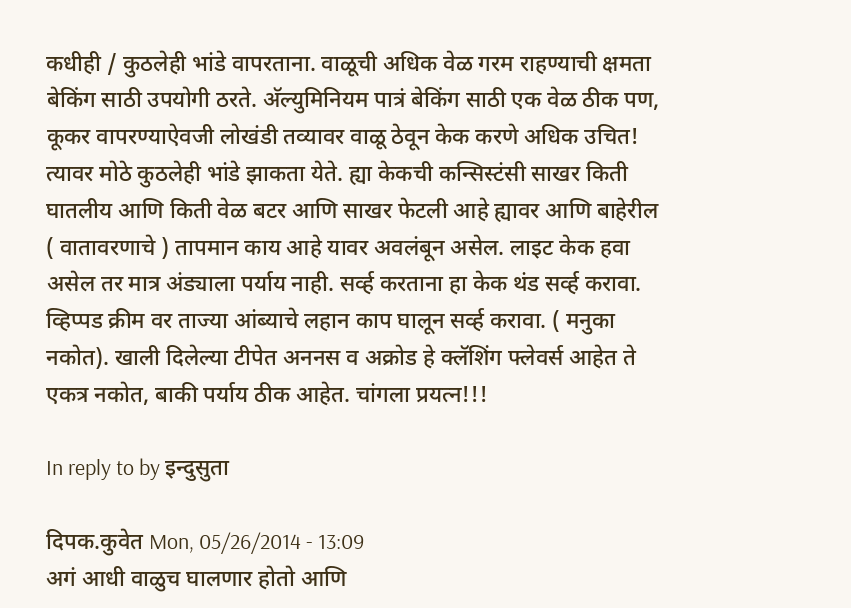कधीही / कुठलेही भांडे वापरताना. वाळूची अधिक वेळ गरम राहण्याची क्षमता बेकिंग साठी उपयोगी ठरते. अ‍ॅल्युमिनियम पात्रं बेकिंग साठी एक वेळ ठीक पण, कूकर वापरण्याऐवजी लोखंडी तव्यावर वाळू ठेवून केक करणे अधिक उचित! त्यावर मोठे कुठलेही भांडे झाकता येते. ह्या केकची कन्सिस्टंसी साखर किती घातलीय आणि किती वेळ बटर आणि साखर फेटली आहे ह्यावर आणि बाहेरील ( वातावरणाचे ) तापमान काय आहे यावर अवलंबून असेल. लाइट केक हवा असेल तर मात्र अंड्याला पर्याय नाही. सर्व्ह करताना हा केक थंड सर्व्ह करावा. व्हिप्पड क्रीम वर ताज्या आंब्याचे लहान काप घालून सर्व्ह करावा. ( मनुका नकोत). खाली दिलेल्या टीपेत अननस व अक्रोड हे क्लॅशिंग फ्लेवर्स आहेत ते एकत्र नकोत, बाकी पर्याय ठीक आहेत. चांगला प्रयत्न!!!

In reply to by इन्दुसुता

दिपक.कुवेत Mon, 05/26/2014 - 13:09
अगं आधी वाळुच घालणार होतो आणि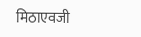मिठाएवजी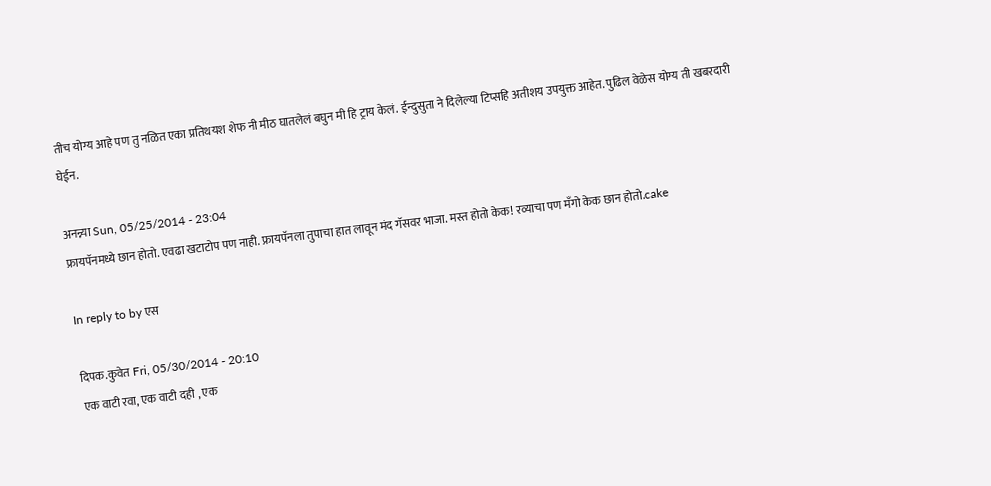तीच योग्य आहे पण तु नळित एका प्रतिथयश शेफ नी मीठ घातलेलं बघुन मी हि ट्राय केलं. ईन्दुसुता ने दिलेल्या टिप्सहि अतीशय उपयुक्त आहेत. पुढिल वेळेस योग्य ती खबरदारी घेईन.

अनन्न्या Sun, 05/25/2014 - 23:04
फ्रायपॅनमध्ये छान होतो. एवढा खटाटोप पण नाही. फ्रायपॅनला तुपाचा हात लावून मंद गॅसवर भाजा. मस्त होतो केक! रव्याचा पण मँगो केक छान होतो.cake

In reply to by एस

दिपक.कुवेत Fri, 05/30/2014 - 20:10
एक वाटी रवा, एक वाटी दही , एक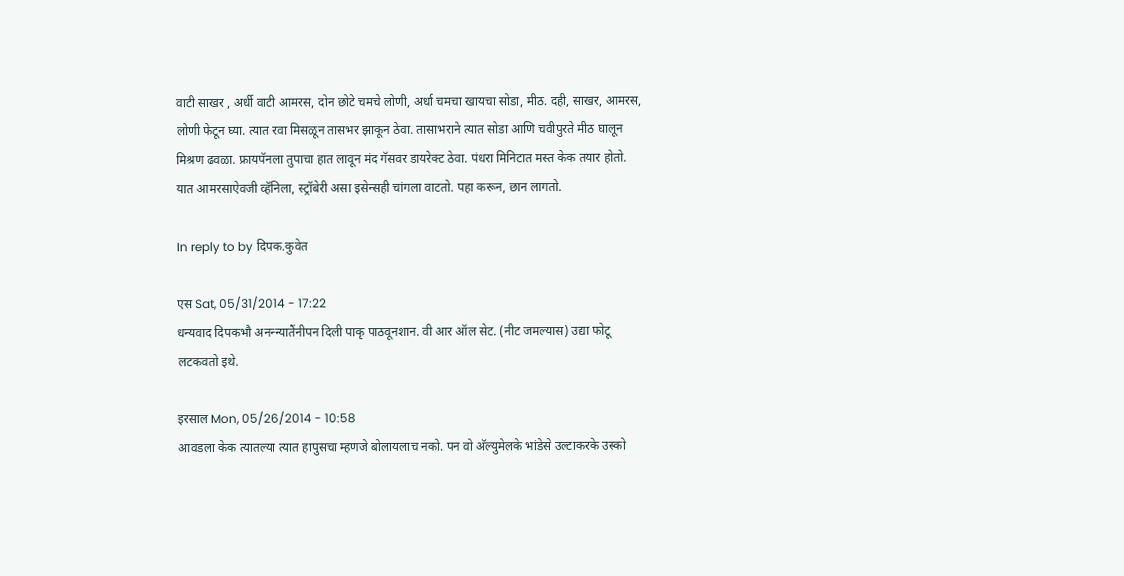वाटी साखर , अर्धी वाटी आमरस, दोन छोटे चमचे लोणी, अर्धा चमचा खायचा सोडा, मीठ. दही, साखर, आमरस, लोणी फेटून घ्या. त्यात रवा मिसळून तासभर झाकून ठेवा. तासाभराने त्यात सोडा आणि चवीपुरते मीठ घालून मिश्रण ढवळा. फ्रायपॅनला तुपाचा हात लावून मंद गॅसवर डायरेक्ट ठेवा. पंधरा मिनिटात मस्त केक तयार होतो. यात आमरसाऐवजी व्हॅनिला, स्ट्रॉबेरी असा इसेन्सही चांगला वाटतो. पहा करून, छान लागतो.

In reply to by दिपक.कुवेत

एस Sat, 05/31/2014 - 17:22
धन्यवाद दिपकभौ अनन्न्यातैंनीपन दिली पाकृ पाठवूनशान. वी आर ऑल सेट. (नीट जमल्यास) उद्या फोटू लटकवतो इथे.

इरसाल Mon, 05/26/2014 - 10:58
आवडला केक त्यातल्या त्यात हापुसचा म्हणजे बोलायलाच नको. पन वो अ‍ॅल्युमेलके भांडेसे उल्टाकरके उस्को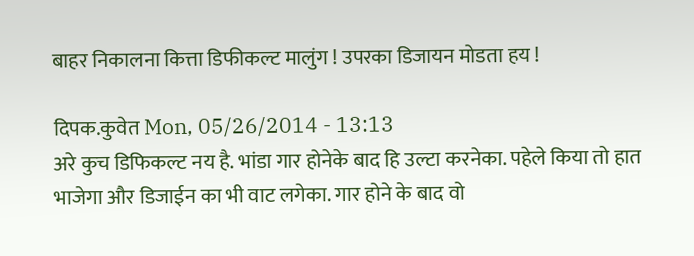बाहर निकालना कित्ता डिफीकल्ट मालुंग ! उपरका डिजायन मोडता हय !

दिपक.कुवेत Mon, 05/26/2014 - 13:13
अरे कुच डिफिकल्ट नय है. भांडा गार होनेके बाद हि उल्टा करनेका. पहेले किया तो हात भाजेगा और डिजाईन का भी वाट लगेका. गार होने के बाद वो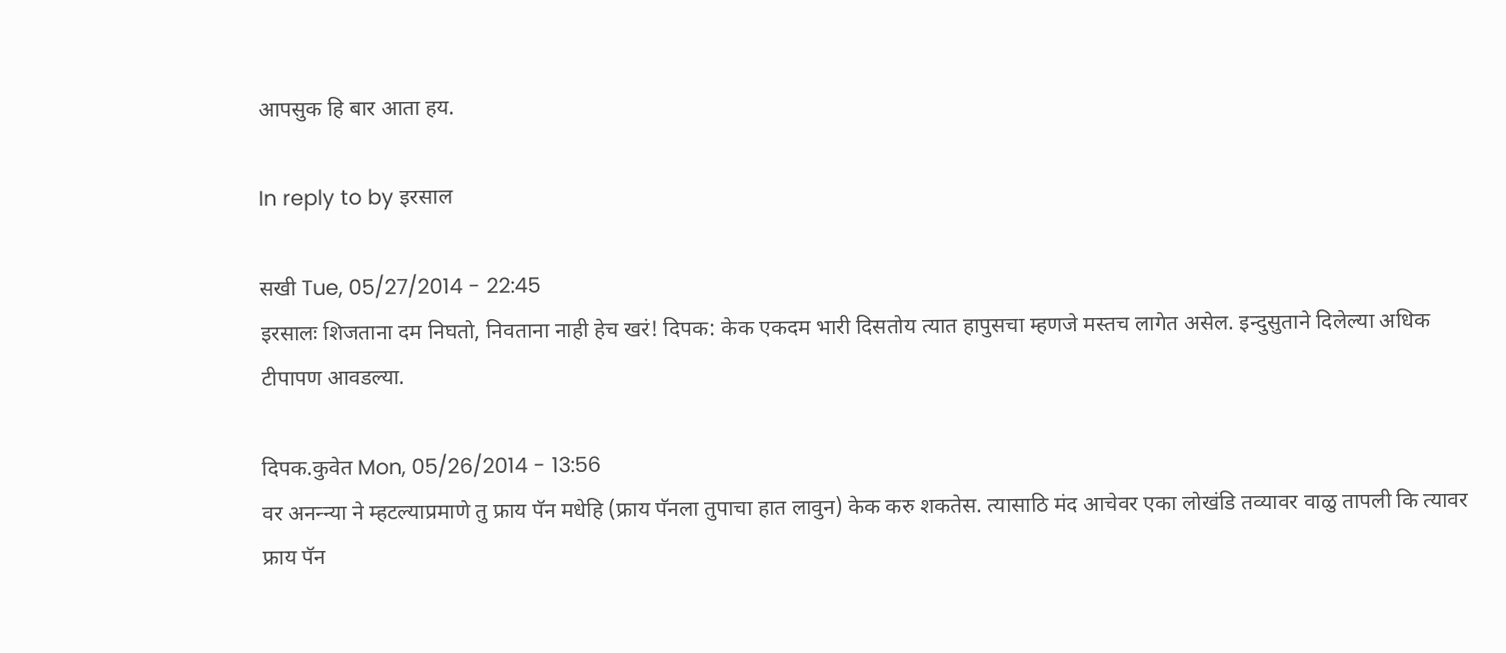आपसुक हि बार आता हय.

In reply to by इरसाल

सखी Tue, 05/27/2014 - 22:45
इरसालः शिजताना दम निघतो, निवताना नाही हेच खरं! दिपक: केक एकदम भारी दिसतोय त्यात हापुसचा म्हणजे मस्तच लागेत असेल. इन्दुसुताने दिलेल्या अधिक टीपापण आवडल्या.

दिपक.कुवेत Mon, 05/26/2014 - 13:56
वर अनन्न्या ने म्हटल्याप्रमाणे तु फ्राय पॅन मधेहि (फ्राय पॅनला तुपाचा हात लावुन) केक करु शकतेस. त्यासाठि मंद आचेवर एका लोखंडि तव्यावर वाळु तापली कि त्यावर फ्राय पॅन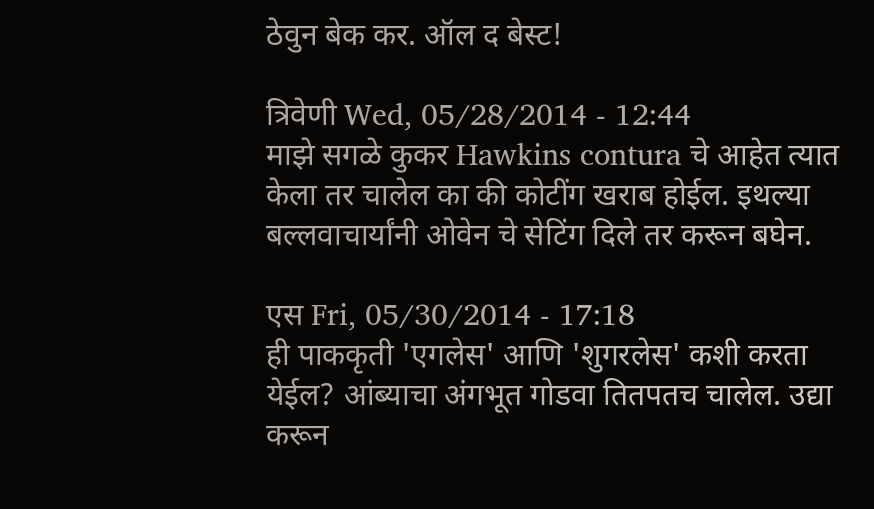ठेवुन बेक कर. ऑल द बेस्ट!

त्रिवेणी Wed, 05/28/2014 - 12:44
माझे सगळे कुकर Hawkins contura चे आहेत त्यात केला तर चालेल का की कोटींग खराब होईल. इथल्या बल्लवाचार्यांनी ओवेन चे सेटिंग दिले तर करून बघेन.

एस Fri, 05/30/2014 - 17:18
ही पाककृती 'एगलेस' आणि 'शुगरलेस' कशी करता येईल? आंब्याचा अंगभूत गोडवा तितपतच चालेल. उद्या करून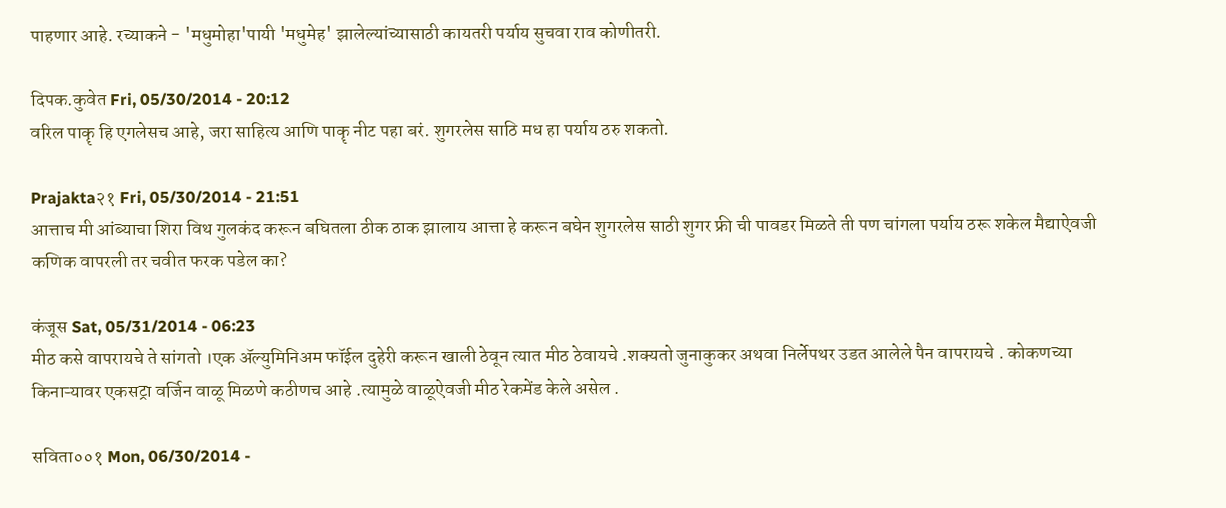पाहणार आहे. रच्याकने - 'मधुमोहा'पायी 'मधुमेह' झालेल्यांच्यासाठी कायतरी पर्याय सुचवा राव कोणीतरी.

दिपक.कुवेत Fri, 05/30/2014 - 20:12
वरिल पाकॄ हि एगलेसच आहे, जरा साहित्य आणि पाकॄ नीट पहा बरं. शुगरलेस साठि मध हा पर्याय ठरु शकतो.

Prajakta२१ Fri, 05/30/2014 - 21:51
आत्ताच मी आंब्याचा शिरा विथ गुलकंद करून बघितला ठीक ठाक झालाय आत्ता हे करून बघेन शुगरलेस साठी शुगर फ्री ची पावडर मिळते ती पण चांगला पर्याय ठरू शकेल मैद्याऐवजी कणिक वापरली तर चवीत फरक पडेल का?

कंजूस Sat, 05/31/2014 - 06:23
मीठ कसे वापरायचे ते सांगतो ।एक ॲल्युमिनिअम फॉईल दुहेरी करून खाली ठेवून त्यात मीठ ठेवायचे .शक्यतो जुनाकुकर अथवा निर्लेपथर उडत आलेले पैन वापरायचे . कोकणच्या किनाऱ्यावर एकसट्रा वर्जिन वाळू मिळणे कठीणच आहे .त्यामुळे वाळूऐवजी मीठ रेकमेंड केले असेल .

सविता००१ Mon, 06/30/2014 -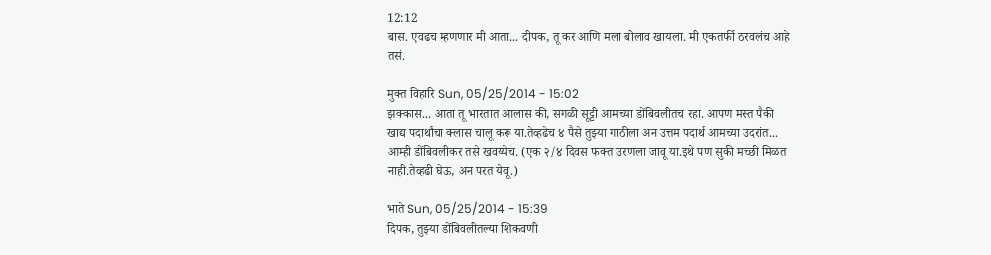12:12
बास. एवढच म्हणणार मी आता... दीपक, तू कर आणि मला बोलाव खायला. मी एकतर्फी ठरवलंच आहे तसं.

मुक्त विहारि Sun, 05/25/2014 - 15:02
झक्कास... आता तू भारतात आलास की, सगळी सूट्टी आमच्या डोंबिवलीतच रहा. आपण मस्त पैकी खाद्य पदार्थांचा क्लास चालू करू या.तेव्हढेच ४ पैसे तुझ्या गाठीला अन उत्तम पदार्थ आमच्या उदरांत... आम्ही डोंबिवलीकर तसे खवय्येच. (एक २/४ दिवस फक्त उरणला जावू या.इथे पण सुकी मच्छी मिळत नाही.तेव्हढी घेऊ, अन परत येवू.)

भाते Sun, 05/25/2014 - 15:39
दिपक, तुझ्या डोंबिवलीतल्या शिकवणी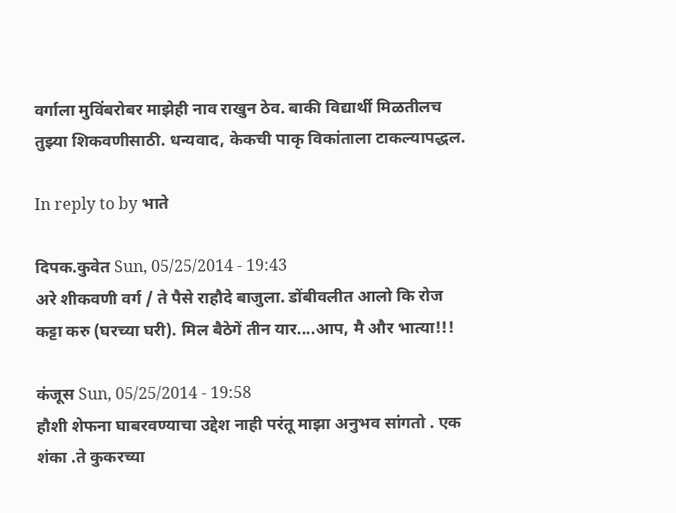वर्गाला मुविंबरोबर माझेही नाव राखुन ठेव. बाकी विद्यार्थी मिळतीलच तुझ्या शिकवणीसाठी. धन्यवाद, केकची पाकृ विकांताला टाकल्यापद्धल.

In reply to by भाते

दिपक.कुवेत Sun, 05/25/2014 - 19:43
अरे शीकवणी वर्ग / ते पैसे राहौदे बाजुला. डोंबीवलीत आलो कि रोज कट्टा करु (घरच्या घरी). मिल बैठेगें तीन यार....आप, मै और भात्या!!!

कंजूस Sun, 05/25/2014 - 19:58
हौशी शेफना घाबरवण्याचा उद्देश नाही परंतू माझा अनुभव सांगतो . एक शंका .ते कुकरच्या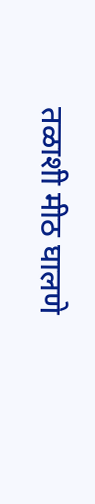तळाशी मीठ घालणे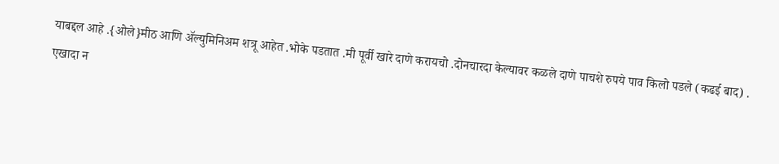याबद्दल आहे .{ओले}मीठ आणि ॲल्युमिनिअम शत्रू आहेत .भोके पडतात .मी पूर्वी खारे दाणे करायचो .दोनचारदा केल्यावर कळले दाणे पाचशे रुपये पाव किलो पडले (कढई बाद) . एखादा न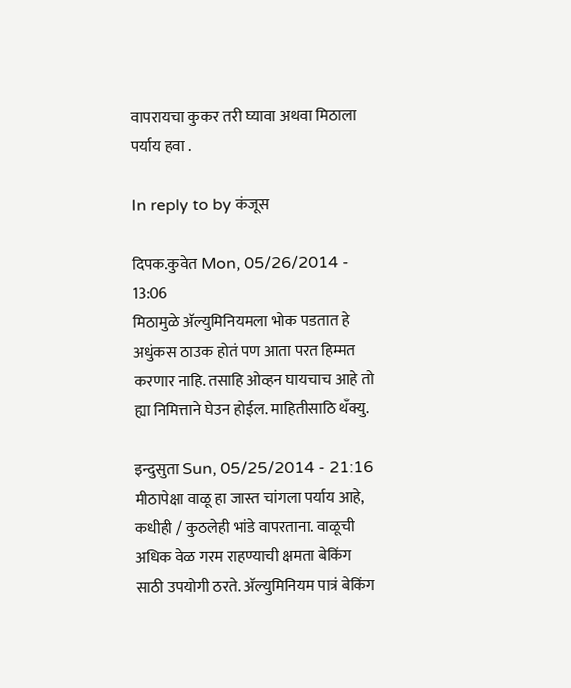वापरायचा कुकर तरी घ्यावा अथवा मिठाला पर्याय हवा .

In reply to by कंजूस

दिपक.कुवेत Mon, 05/26/2014 - 13:06
मिठामुळे अ‍ॅल्युमिनियमला भोक पडतात हे अधुंकस ठाउक होतं पण आता परत हिम्मत करणार नाहि. तसाहि ओव्हन घायचाच आहे तो ह्या निमित्ताने घेउन होईल. माहितीसाठि थँक्यु.

इन्दुसुता Sun, 05/25/2014 - 21:16
मीठापेक्षा वाळू हा जास्त चांगला पर्याय आहे, कधीही / कुठलेही भांडे वापरताना. वाळूची अधिक वेळ गरम राहण्याची क्षमता बेकिंग साठी उपयोगी ठरते. अ‍ॅल्युमिनियम पात्रं बेकिंग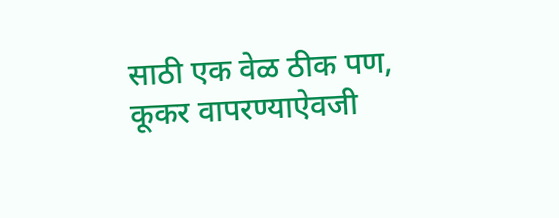साठी एक वेळ ठीक पण, कूकर वापरण्याऐवजी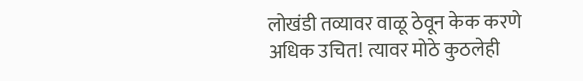लोखंडी तव्यावर वाळू ठेवून केक करणे अधिक उचित! त्यावर मोठे कुठलेही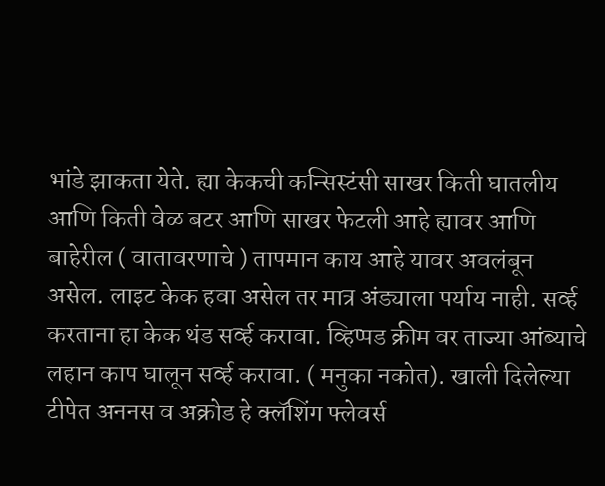भांडे झाकता येते. ह्या केकची कन्सिस्टंसी साखर किती घातलीय आणि किती वेळ बटर आणि साखर फेटली आहे ह्यावर आणि बाहेरील ( वातावरणाचे ) तापमान काय आहे यावर अवलंबून असेल. लाइट केक हवा असेल तर मात्र अंड्याला पर्याय नाही. सर्व्ह करताना हा केक थंड सर्व्ह करावा. व्हिप्पड क्रीम वर ताज्या आंब्याचे लहान काप घालून सर्व्ह करावा. ( मनुका नकोत). खाली दिलेल्या टीपेत अननस व अक्रोड हे क्लॅशिंग फ्लेवर्स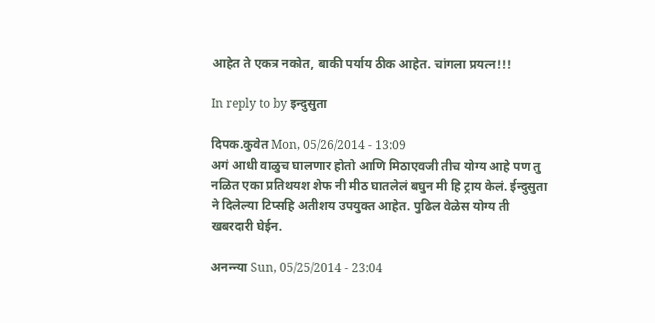आहेत ते एकत्र नकोत, बाकी पर्याय ठीक आहेत. चांगला प्रयत्न!!!

In reply to by इन्दुसुता

दिपक.कुवेत Mon, 05/26/2014 - 13:09
अगं आधी वाळुच घालणार होतो आणि मिठाएवजी तीच योग्य आहे पण तु नळित एका प्रतिथयश शेफ नी मीठ घातलेलं बघुन मी हि ट्राय केलं. ईन्दुसुता ने दिलेल्या टिप्सहि अतीशय उपयुक्त आहेत. पुढिल वेळेस योग्य ती खबरदारी घेईन.

अनन्न्या Sun, 05/25/2014 - 23:04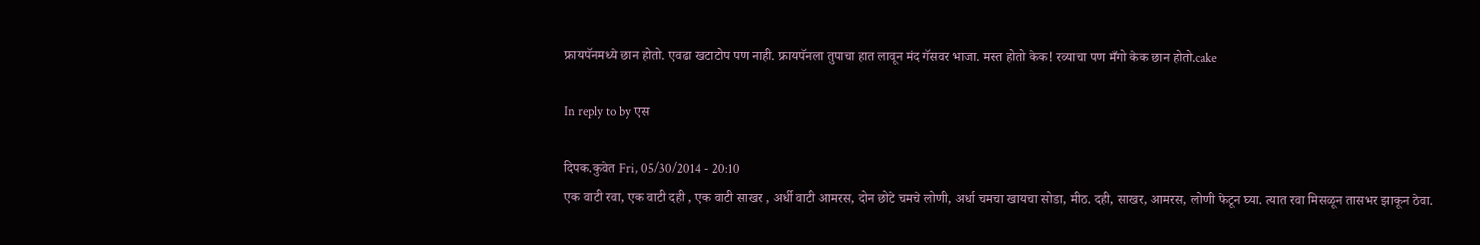फ्रायपॅनमध्ये छान होतो. एवढा खटाटोप पण नाही. फ्रायपॅनला तुपाचा हात लावून मंद गॅसवर भाजा. मस्त होतो केक! रव्याचा पण मँगो केक छान होतो.cake

In reply to by एस

दिपक.कुवेत Fri, 05/30/2014 - 20:10
एक वाटी रवा, एक वाटी दही , एक वाटी साखर , अर्धी वाटी आमरस, दोन छोटे चमचे लोणी, अर्धा चमचा खायचा सोडा, मीठ. दही, साखर, आमरस, लोणी फेटून घ्या. त्यात रवा मिसळून तासभर झाकून ठेवा.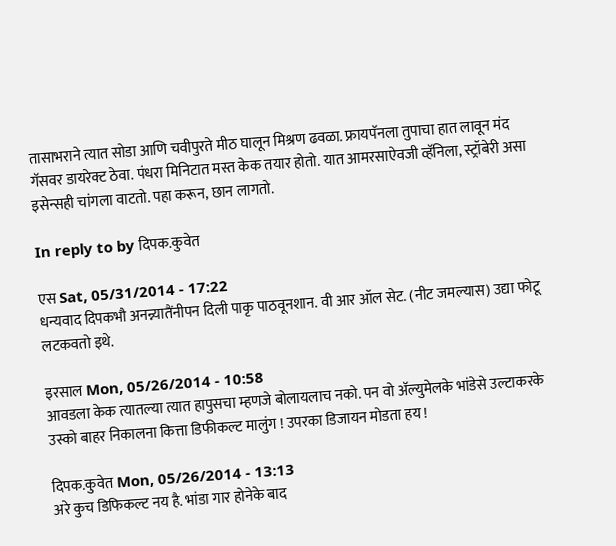तासाभराने त्यात सोडा आणि चवीपुरते मीठ घालून मिश्रण ढवळा. फ्रायपॅनला तुपाचा हात लावून मंद गॅसवर डायरेक्ट ठेवा. पंधरा मिनिटात मस्त केक तयार होतो. यात आमरसाऐवजी व्हॅनिला, स्ट्रॉबेरी असा इसेन्सही चांगला वाटतो. पहा करून, छान लागतो.

In reply to by दिपक.कुवेत

एस Sat, 05/31/2014 - 17:22
धन्यवाद दिपकभौ अनन्न्यातैंनीपन दिली पाकृ पाठवूनशान. वी आर ऑल सेट. (नीट जमल्यास) उद्या फोटू लटकवतो इथे.

इरसाल Mon, 05/26/2014 - 10:58
आवडला केक त्यातल्या त्यात हापुसचा म्हणजे बोलायलाच नको. पन वो अ‍ॅल्युमेलके भांडेसे उल्टाकरके उस्को बाहर निकालना कित्ता डिफीकल्ट मालुंग ! उपरका डिजायन मोडता हय !

दिपक.कुवेत Mon, 05/26/2014 - 13:13
अरे कुच डिफिकल्ट नय है. भांडा गार होनेके बाद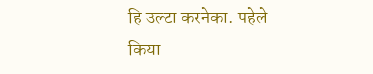हि उल्टा करनेका. पहेले किया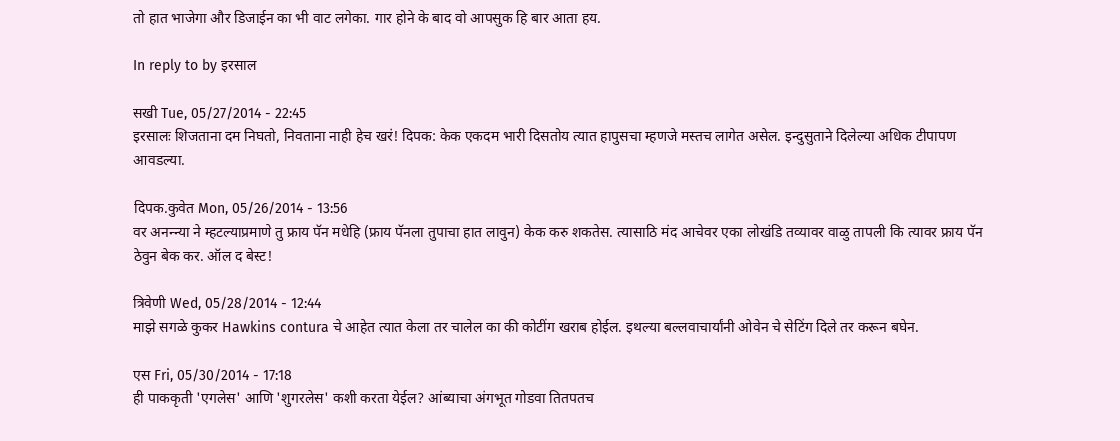तो हात भाजेगा और डिजाईन का भी वाट लगेका. गार होने के बाद वो आपसुक हि बार आता हय.

In reply to by इरसाल

सखी Tue, 05/27/2014 - 22:45
इरसालः शिजताना दम निघतो, निवताना नाही हेच खरं! दिपक: केक एकदम भारी दिसतोय त्यात हापुसचा म्हणजे मस्तच लागेत असेल. इन्दुसुताने दिलेल्या अधिक टीपापण आवडल्या.

दिपक.कुवेत Mon, 05/26/2014 - 13:56
वर अनन्न्या ने म्हटल्याप्रमाणे तु फ्राय पॅन मधेहि (फ्राय पॅनला तुपाचा हात लावुन) केक करु शकतेस. त्यासाठि मंद आचेवर एका लोखंडि तव्यावर वाळु तापली कि त्यावर फ्राय पॅन ठेवुन बेक कर. ऑल द बेस्ट!

त्रिवेणी Wed, 05/28/2014 - 12:44
माझे सगळे कुकर Hawkins contura चे आहेत त्यात केला तर चालेल का की कोटींग खराब होईल. इथल्या बल्लवाचार्यांनी ओवेन चे सेटिंग दिले तर करून बघेन.

एस Fri, 05/30/2014 - 17:18
ही पाककृती 'एगलेस' आणि 'शुगरलेस' कशी करता येईल? आंब्याचा अंगभूत गोडवा तितपतच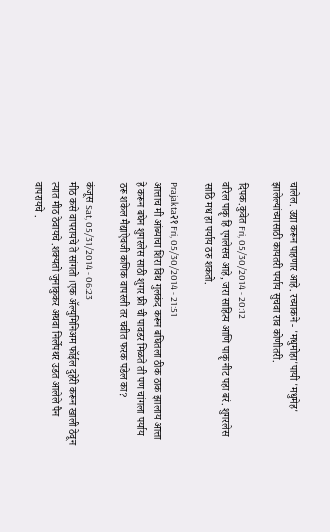चालेल. उद्या करून पाहणार आहे. रच्याकने - 'मधुमोहा'पायी 'मधुमेह' झालेल्यांच्यासाठी कायतरी पर्याय सुचवा राव कोणीतरी.

दिपक.कुवेत Fri, 05/30/2014 - 20:12
वरिल पाकॄ हि एगलेसच आहे, जरा साहित्य आणि पाकॄ नीट पहा बरं. शुगरलेस साठि मध हा पर्याय ठरु शकतो.

Prajakta२१ Fri, 05/30/2014 - 21:51
आत्ताच मी आंब्याचा शिरा विथ गुलकंद करून बघितला ठीक ठाक झालाय आत्ता हे करून बघेन शुगरलेस साठी शुगर फ्री ची पावडर मिळते ती पण चांगला पर्याय ठरू शकेल मैद्याऐवजी कणिक वापरली तर चवीत फरक पडेल का?

कंजूस Sat, 05/31/2014 - 06:23
मीठ कसे वापरायचे ते सांगतो ।एक ॲल्युमिनिअम फॉईल दुहेरी करून खाली ठेवून त्यात मीठ ठेवायचे .शक्यतो जुनाकुकर अथवा निर्लेपथर उडत आलेले पैन वापरायचे .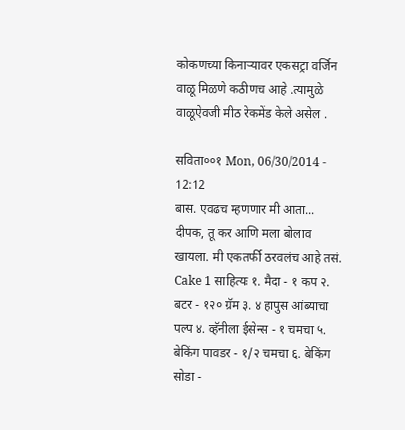कोकणच्या किनाऱ्यावर एकसट्रा वर्जिन वाळू मिळणे कठीणच आहे .त्यामुळे वाळूऐवजी मीठ रेकमेंड केले असेल .

सविता००१ Mon, 06/30/2014 - 12:12
बास. एवढच म्हणणार मी आता... दीपक, तू कर आणि मला बोलाव खायला. मी एकतर्फी ठरवलंच आहे तसं.
Cake 1 साहित्यः १. मैदा - १ कप २. बटर - १२० ग्रॅम ३. ४ हापुस आंब्याचा पल्प ४. व्हॅनीला ईसेन्स - १ चमचा ५. बेकिंग पावडर - १/२ चमचा ६. बेकिंग सोडा -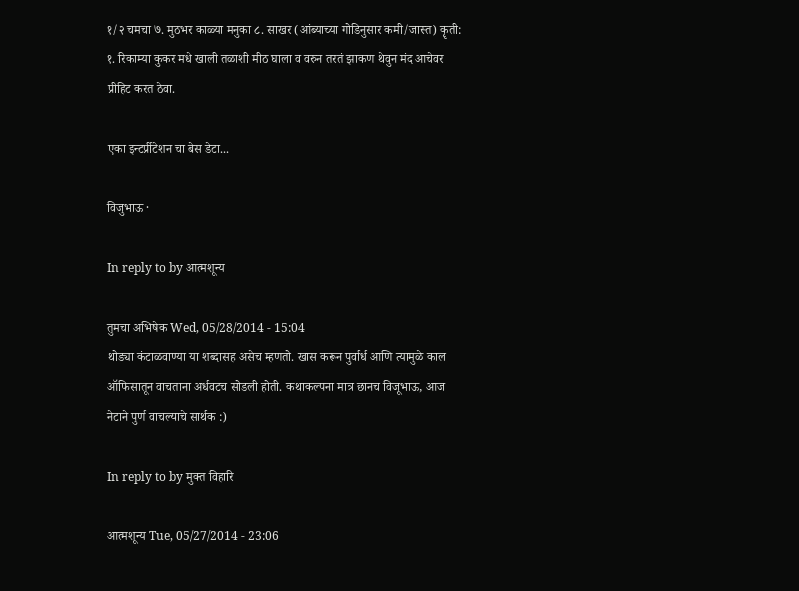१/२ चमचा ७. मुठभर काळ्या मनुका ८. साखर (आंब्याच्या गोडिनुसार कमी/जास्त) कॄती: १. रिकाम्या कुकर मधे खाली तळाशी मीठ घाला व वरुन तरतं झाकण थेवुन मंद आचेवर प्रीहिट करत ठेवा.

एका इन्टर्प्रीटेशन चा बेस डेटा...

विजुभाऊ ·

In reply to by आत्मशून्य

तुमचा अभिषेक Wed, 05/28/2014 - 15:04
थोड्या कंटाळवाण्या या शब्दासह असेच म्हणतो. खास करून पुर्वार्ध आणि त्यामुळे काल ऑफिसातून वाचताना अर्धवटच सोडली होती. कथाकल्पना मात्र छानच विजूभाऊ, आज नेटाने पुर्ण वाचल्याचे सार्थक :)

In reply to by मुक्त विहारि

आत्मशून्य Tue, 05/27/2014 - 23:06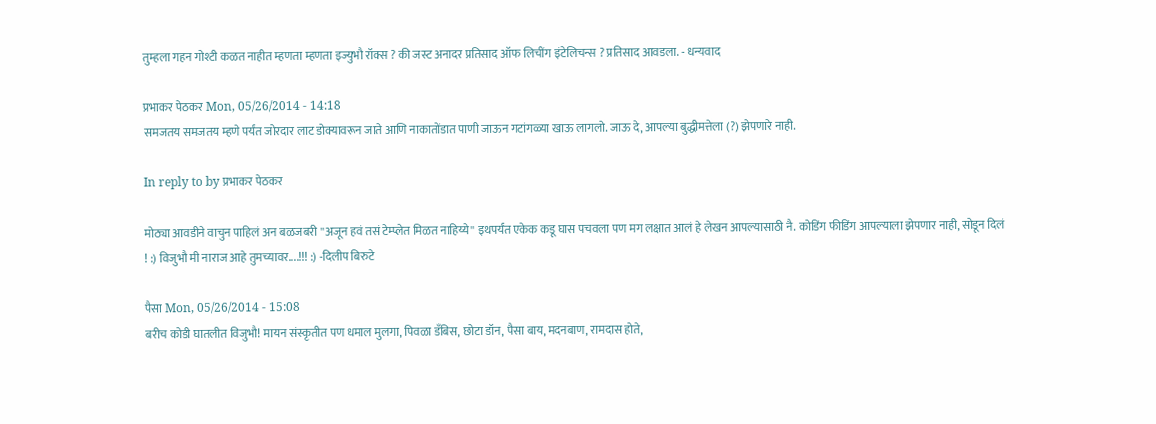तुम्हला गहन गोश्टी कळत नाहीत म्हणता म्हणता इज्युभौ रॉक्स ? की जस्ट अनादर प्रतिसाद ऑफ लिचींग इंटेलिचन्स ? प्रतिसाद आवडला. - धन्यवाद

प्रभाकर पेठकर Mon, 05/26/2014 - 14:18
समजतय समजतय म्हणे पर्यंत जोरदार लाट डोक्यावरून जाते आणि नाकातोंडात पाणी जाऊन गटांगळ्या खाऊ लागलो. जाऊ दे, आपल्या बुद्धीमत्तेला (?) झेपणारे नाही.

In reply to by प्रभाकर पेठकर

मोठ्या आवडीने वाचुन पाहिलं अन बळजबरी ''अजून हवं तसं टेम्प्लेत मिळत नाहिय्ये'' इथपर्यंत एकेक कडू घास पचवला पण मग लक्षात आलं हे लेखन आपल्यासाठी नै. कोडिंग फीडिंग आपल्याला झेपणार नाही, सोडून दिलं ! :) विजुभौ मी नाराज आहे तुमच्यावर....!!! :) -दिलीप बिरुटे

पैसा Mon, 05/26/2014 - 15:08
बरीच कोडी घातलीत विजुभौ! मायन संस्कृतीत पण धमाल मुलगा, पिवळा डँबिस, छोटा डॉन, पैसा बाय, मदनबाण, रामदास होते,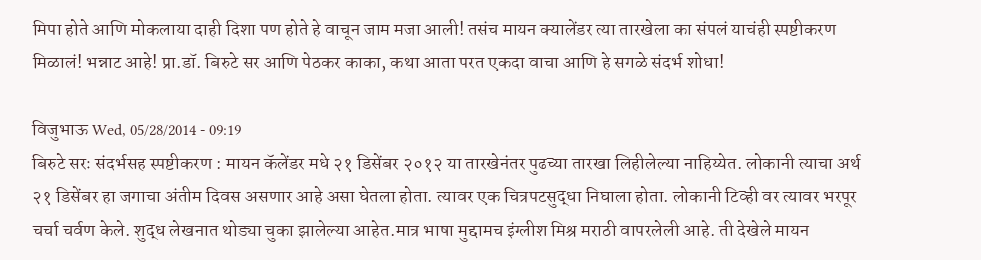मिपा होते आणि मोकलाया दाही दिशा पण होते हे वाचून जाम मजा आली! तसंच मायन क्यालेंडर त्या तारखेला का संपलं याचंही स्पष्टीकरण मिळालं! भन्नाट आहे! प्रा.डॉ. बिरुटे सर आणि पेठकर काका, कथा आता परत एकदा वाचा आणि हे सगळे संदर्भ शोधा!

विजुभाऊ Wed, 05/28/2014 - 09:19
बिरुटे सरः संदर्भसह स्पष्टीकरण : मायन कॅलेंडर मधे २१ डिसेंबर २०१२ या तारखेनंतर पुढच्या तारखा लिहीलेल्या नाहिय्येत. लोकानी त्याचा अर्थ २१ डिसेंबर हा जगाचा अंतीम दिवस असणार आहे असा घेतला होता. त्यावर एक चित्रपटसुद्धा निघाला होता. लोकानी टिव्ही वर त्यावर भरपूर चर्चा चर्वण केले. शुद्ध लेखनात थोड्या चुका झालेल्या आहेत.मात्र भाषा मुद्दामच इंग्लीश मिश्र मराठी वापरलेली आहे. ती देखेले मायन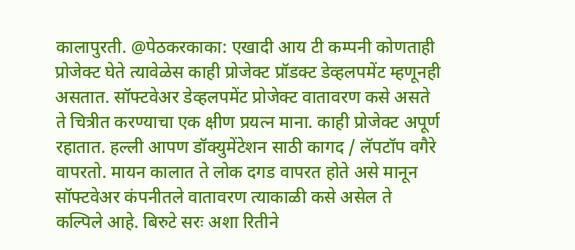कालापुरती. @पेठकरकाका: एखादी आय टी कम्पनी कोणताही प्रोजेक्ट घेते त्यावेळेस काही प्रोजेक्ट प्रॉडक्ट डेव्हलपमेंट म्हणूनही असतात. सॉफ्टवेअर डेव्हलपमेंट प्रोजेक्ट वातावरण कसे असते ते चित्रीत करण्याचा एक क्षीण प्रयत्न माना. काही प्रोजेक्ट अपूर्ण रहातात. हल्ली आपण डॉक्युमेंटेशन साठी कागद / लॅपटॉप वगैरे वापरतो. मायन कालात ते लोक दगड वापरत होते असे मानून सॉफ्टवेअर कंपनीतले वातावरण त्याकाळी कसे असेल ते कल्पिले आहे. बिरुटे सरः अशा रितीने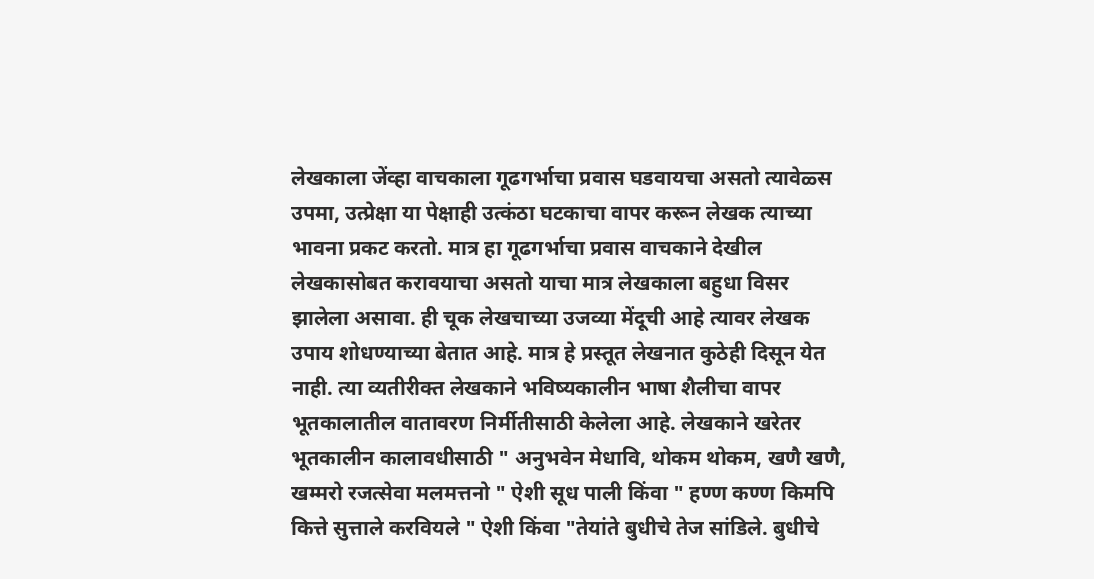लेखकाला जेंव्हा वाचकाला गूढगर्भाचा प्रवास घडवायचा असतो त्यावेळ्स उपमा, उत्प्रेक्षा या पेक्षाही उत्कंठा घटकाचा वापर करून लेखक त्याच्या भावना प्रकट करतो. मात्र हा गूढगर्भाचा प्रवास वाचकाने देखील लेखकासोबत करावयाचा असतो याचा मात्र लेखकाला बहुधा विसर झालेला असावा. ही चूक लेखचाच्या उजव्या मेंदूची आहे त्यावर लेखक उपाय शोधण्याच्या बेतात आहे. मात्र हे प्रस्तूत लेखनात कुठेही दिसून येत नाही. त्या व्यतीरीक्त लेखकाने भविष्यकालीन भाषा शैलीचा वापर भूतकालातील वातावरण निर्मीतीसाठी केलेला आहे. लेखकाने खरेतर भूतकालीन कालावधीसाठी " अनुभवेन मेधावि, थोकम थोकम, खणै खणै, खम्मरो रजत्सेवा मलमत्तनो " ऐशी सूध पाली किंवा " हण्ण कण्ण किमपि कित्ते सुत्ताले करवियले " ऐशी किंवा "तेयांते बुधीचे तेज सांडिले. बुधीचे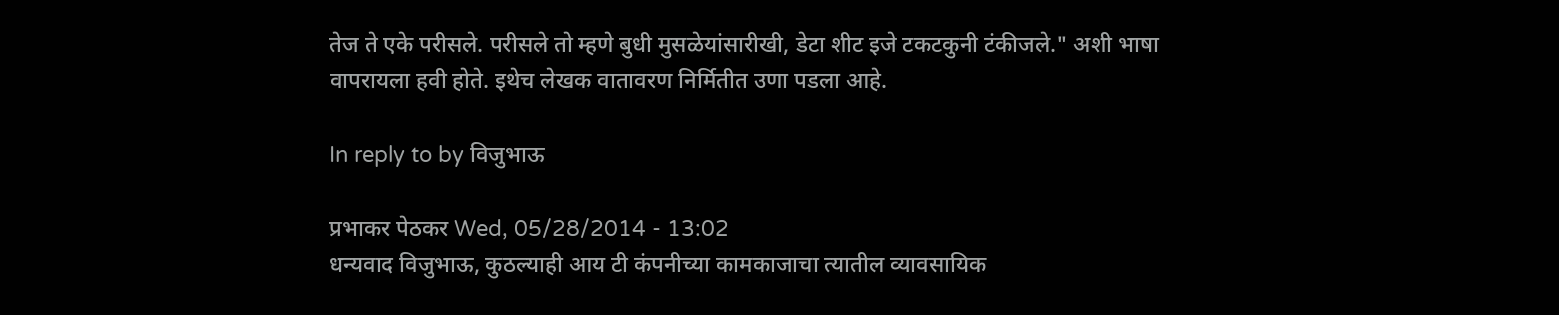तेज ते एके परीसले. परीसले तो म्हणे बुधी मुसळेयांसारीखी, डेटा शीट इजे टकटकुनी टंकीजले." अशी भाषा वापरायला हवी होते. इथेच लेखक वातावरण निर्मितीत उणा पडला आहे.

In reply to by विजुभाऊ

प्रभाकर पेठकर Wed, 05/28/2014 - 13:02
धन्यवाद विजुभाऊ, कुठल्याही आय टी कंपनीच्या कामकाजाचा त्यातील व्यावसायिक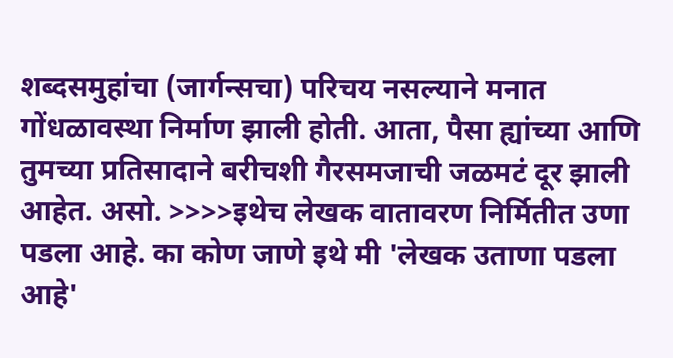शब्दसमुहांचा (जार्गन्सचा) परिचय नसल्याने मनात गोंधळावस्था निर्माण झाली होती. आता, पैसा ह्यांच्या आणि तुमच्या प्रतिसादाने बरीचशी गैरसमजाची जळमटं दूर झाली आहेत. असो. >>>>इथेच लेखक वातावरण निर्मितीत उणा पडला आहे. का कोण जाणे इथे मी 'लेखक उताणा पडला आहे'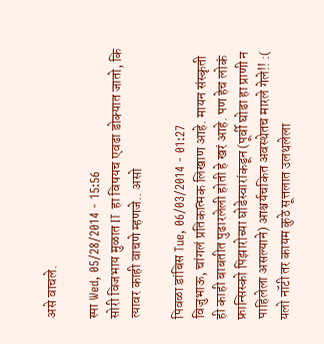असे वाचले.

स्पा Wed, 05/28/2014 - 15:56
सोरी विजभाय मुळात IT हा विषयच एवढा डोक्यात जातो, कि त्यावर काही वाचणे म्हणजे.. असो

पिवळा डांबिस Tue, 06/03/2014 - 01:27
विजुभाऊ, चांगलं प्रतिकात्मक लिखाण आहे. मायन संस्कृती ही काही बाबतीत पुढारलेली होती हे खरं आहे. पण हेच लोकं फ्रान्सिस्को पिझारोच्या घोडेस्वारांकडून (पूर्वी घोडा हा प्राणी न पाहिलेला असल्याने) आश्चर्यचकित अवस्थेतच मारले गेले!! :(
यलो नॉटी तर कायम कुठे सूत्तलात उलथलेला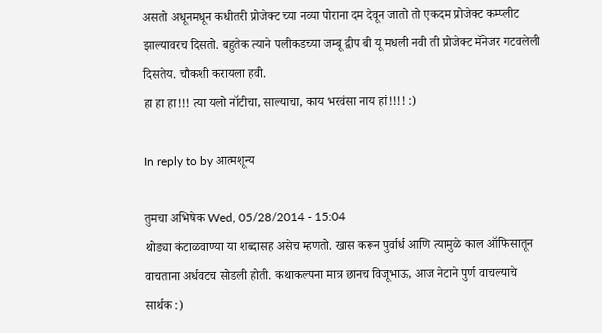असतो अधूनमधून कधीतरी प्रोजेक्ट च्या नव्या पोराना दम देवून जातो तो एकदम प्रोजेक्ट कम्प्लीट झाल्यावरच दिसतो. बहुतेक त्याने पलीकडच्या जम्बू द्वीप बी यू मधली नवी ती प्रोजेक्ट मॅनेजर गटवलेली दिसतेय. चौकशी करायला हवी.
हा हा हा!!! त्या यलो नॉटीचा, साल्याचा, काय भरवंसा नाय हां!!!! :)

In reply to by आत्मशून्य

तुमचा अभिषेक Wed, 05/28/2014 - 15:04
थोड्या कंटाळवाण्या या शब्दासह असेच म्हणतो. खास करून पुर्वार्ध आणि त्यामुळे काल ऑफिसातून वाचताना अर्धवटच सोडली होती. कथाकल्पना मात्र छानच विजूभाऊ, आज नेटाने पुर्ण वाचल्याचे सार्थक :)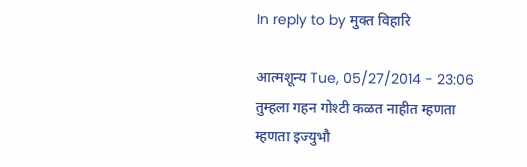In reply to by मुक्त विहारि

आत्मशून्य Tue, 05/27/2014 - 23:06
तुम्हला गहन गोश्टी कळत नाहीत म्हणता म्हणता इज्युभौ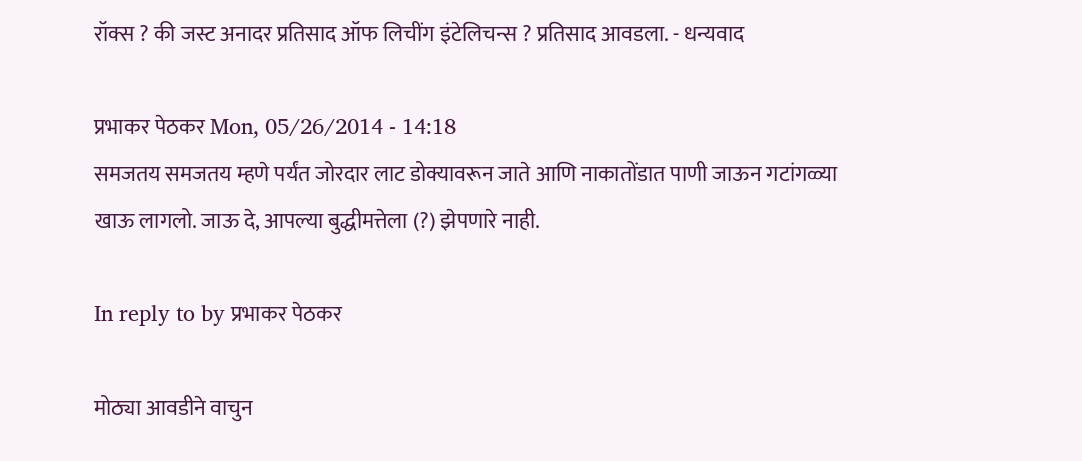रॉक्स ? की जस्ट अनादर प्रतिसाद ऑफ लिचींग इंटेलिचन्स ? प्रतिसाद आवडला. - धन्यवाद

प्रभाकर पेठकर Mon, 05/26/2014 - 14:18
समजतय समजतय म्हणे पर्यंत जोरदार लाट डोक्यावरून जाते आणि नाकातोंडात पाणी जाऊन गटांगळ्या खाऊ लागलो. जाऊ दे, आपल्या बुद्धीमत्तेला (?) झेपणारे नाही.

In reply to by प्रभाकर पेठकर

मोठ्या आवडीने वाचुन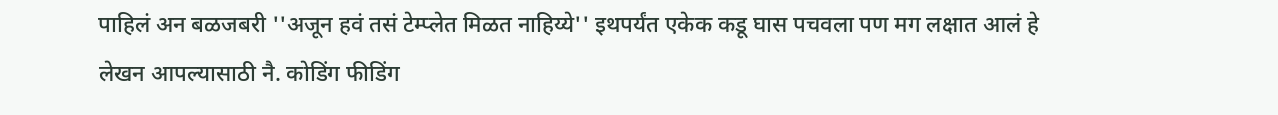पाहिलं अन बळजबरी ''अजून हवं तसं टेम्प्लेत मिळत नाहिय्ये'' इथपर्यंत एकेक कडू घास पचवला पण मग लक्षात आलं हे लेखन आपल्यासाठी नै. कोडिंग फीडिंग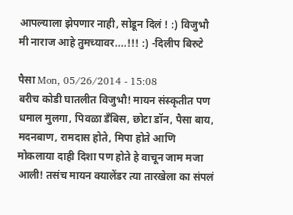आपल्याला झेपणार नाही, सोडून दिलं ! :) विजुभौ मी नाराज आहे तुमच्यावर....!!! :) -दिलीप बिरुटे

पैसा Mon, 05/26/2014 - 15:08
बरीच कोडी घातलीत विजुभौ! मायन संस्कृतीत पण धमाल मुलगा, पिवळा डँबिस, छोटा डॉन, पैसा बाय, मदनबाण, रामदास होते, मिपा होते आणि मोकलाया दाही दिशा पण होते हे वाचून जाम मजा आली! तसंच मायन क्यालेंडर त्या तारखेला का संपलं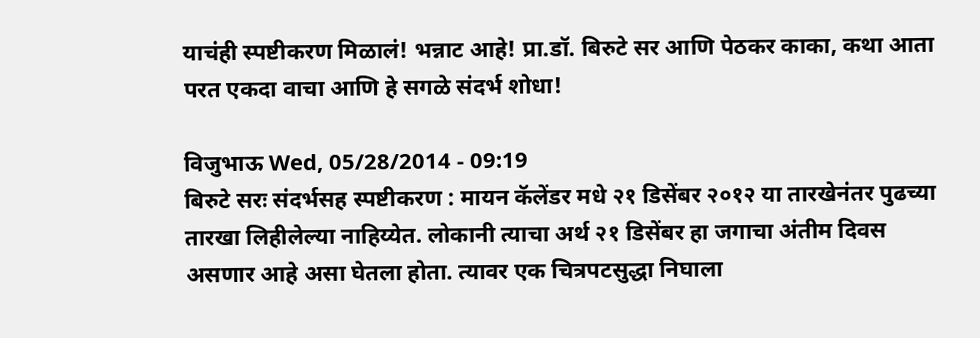याचंही स्पष्टीकरण मिळालं! भन्नाट आहे! प्रा.डॉ. बिरुटे सर आणि पेठकर काका, कथा आता परत एकदा वाचा आणि हे सगळे संदर्भ शोधा!

विजुभाऊ Wed, 05/28/2014 - 09:19
बिरुटे सरः संदर्भसह स्पष्टीकरण : मायन कॅलेंडर मधे २१ डिसेंबर २०१२ या तारखेनंतर पुढच्या तारखा लिहीलेल्या नाहिय्येत. लोकानी त्याचा अर्थ २१ डिसेंबर हा जगाचा अंतीम दिवस असणार आहे असा घेतला होता. त्यावर एक चित्रपटसुद्धा निघाला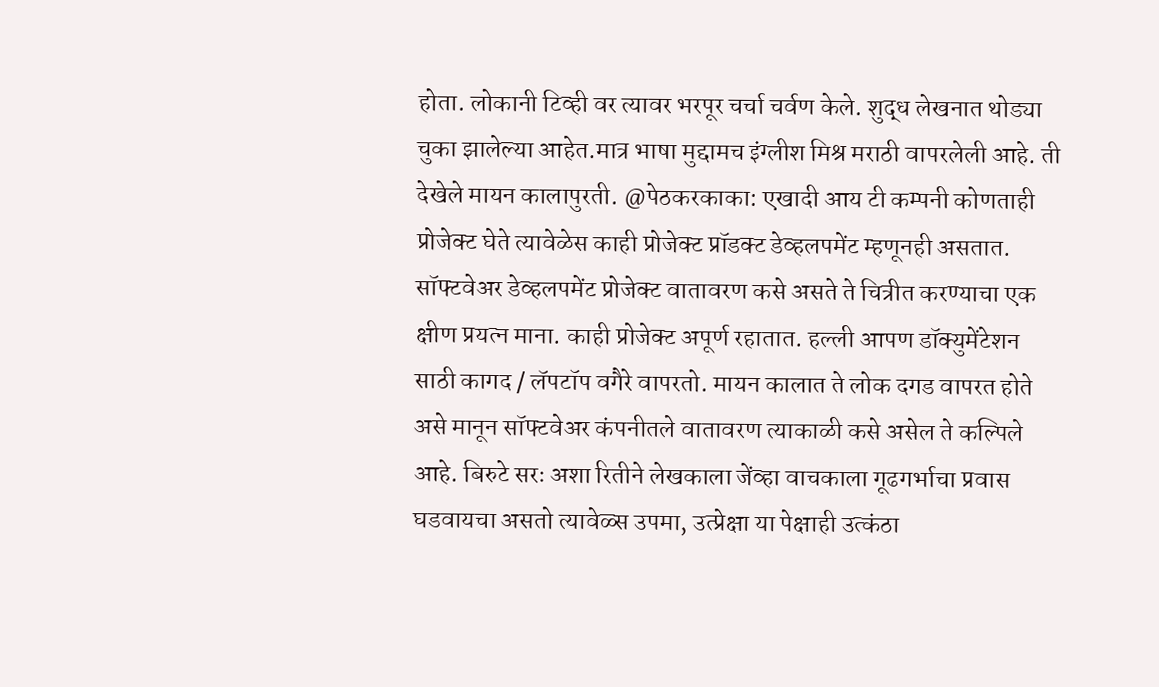होता. लोकानी टिव्ही वर त्यावर भरपूर चर्चा चर्वण केले. शुद्ध लेखनात थोड्या चुका झालेल्या आहेत.मात्र भाषा मुद्दामच इंग्लीश मिश्र मराठी वापरलेली आहे. ती देखेले मायन कालापुरती. @पेठकरकाका: एखादी आय टी कम्पनी कोणताही प्रोजेक्ट घेते त्यावेळेस काही प्रोजेक्ट प्रॉडक्ट डेव्हलपमेंट म्हणूनही असतात. सॉफ्टवेअर डेव्हलपमेंट प्रोजेक्ट वातावरण कसे असते ते चित्रीत करण्याचा एक क्षीण प्रयत्न माना. काही प्रोजेक्ट अपूर्ण रहातात. हल्ली आपण डॉक्युमेंटेशन साठी कागद / लॅपटॉप वगैरे वापरतो. मायन कालात ते लोक दगड वापरत होते असे मानून सॉफ्टवेअर कंपनीतले वातावरण त्याकाळी कसे असेल ते कल्पिले आहे. बिरुटे सरः अशा रितीने लेखकाला जेंव्हा वाचकाला गूढगर्भाचा प्रवास घडवायचा असतो त्यावेळ्स उपमा, उत्प्रेक्षा या पेक्षाही उत्कंठा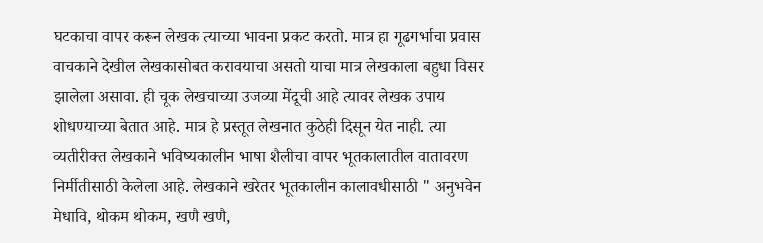घटकाचा वापर करून लेखक त्याच्या भावना प्रकट करतो. मात्र हा गूढगर्भाचा प्रवास वाचकाने देखील लेखकासोबत करावयाचा असतो याचा मात्र लेखकाला बहुधा विसर झालेला असावा. ही चूक लेखचाच्या उजव्या मेंदूची आहे त्यावर लेखक उपाय शोधण्याच्या बेतात आहे. मात्र हे प्रस्तूत लेखनात कुठेही दिसून येत नाही. त्या व्यतीरीक्त लेखकाने भविष्यकालीन भाषा शैलीचा वापर भूतकालातील वातावरण निर्मीतीसाठी केलेला आहे. लेखकाने खरेतर भूतकालीन कालावधीसाठी " अनुभवेन मेधावि, थोकम थोकम, खणै खणै,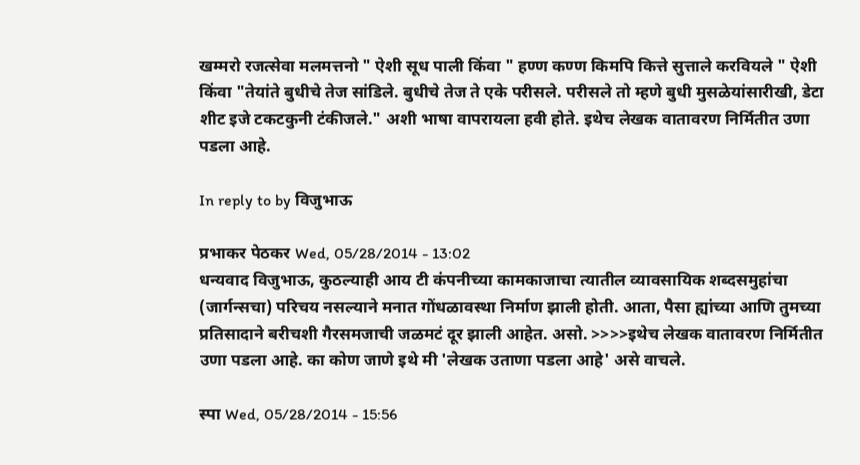खम्मरो रजत्सेवा मलमत्तनो " ऐशी सूध पाली किंवा " हण्ण कण्ण किमपि कित्ते सुत्ताले करवियले " ऐशी किंवा "तेयांते बुधीचे तेज सांडिले. बुधीचे तेज ते एके परीसले. परीसले तो म्हणे बुधी मुसळेयांसारीखी, डेटा शीट इजे टकटकुनी टंकीजले." अशी भाषा वापरायला हवी होते. इथेच लेखक वातावरण निर्मितीत उणा पडला आहे.

In reply to by विजुभाऊ

प्रभाकर पेठकर Wed, 05/28/2014 - 13:02
धन्यवाद विजुभाऊ, कुठल्याही आय टी कंपनीच्या कामकाजाचा त्यातील व्यावसायिक शब्दसमुहांचा (जार्गन्सचा) परिचय नसल्याने मनात गोंधळावस्था निर्माण झाली होती. आता, पैसा ह्यांच्या आणि तुमच्या प्रतिसादाने बरीचशी गैरसमजाची जळमटं दूर झाली आहेत. असो. >>>>इथेच लेखक वातावरण निर्मितीत उणा पडला आहे. का कोण जाणे इथे मी 'लेखक उताणा पडला आहे' असे वाचले.

स्पा Wed, 05/28/2014 - 15:56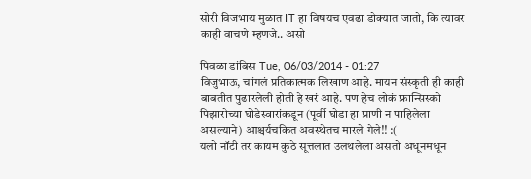सोरी विजभाय मुळात IT हा विषयच एवढा डोक्यात जातो, कि त्यावर काही वाचणे म्हणजे.. असो

पिवळा डांबिस Tue, 06/03/2014 - 01:27
विजुभाऊ, चांगलं प्रतिकात्मक लिखाण आहे. मायन संस्कृती ही काही बाबतीत पुढारलेली होती हे खरं आहे. पण हेच लोकं फ्रान्सिस्को पिझारोच्या घोडेस्वारांकडून (पूर्वी घोडा हा प्राणी न पाहिलेला असल्याने) आश्चर्यचकित अवस्थेतच मारले गेले!! :(
यलो नॉटी तर कायम कुठे सूत्तलात उलथलेला असतो अधूनमधून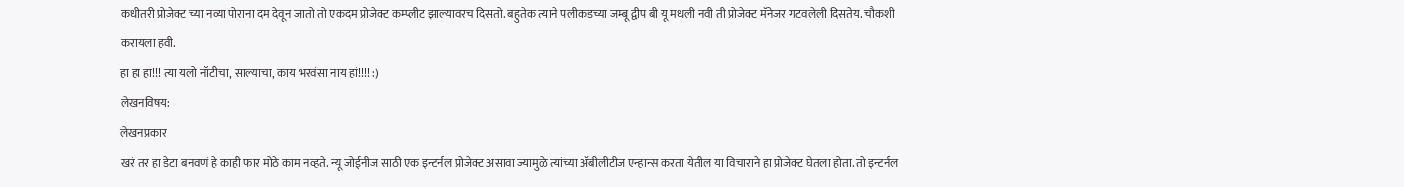कधीतरी प्रोजेक्ट च्या नव्या पोराना दम देवून जातो तो एकदम प्रोजेक्ट कम्प्लीट झाल्यावरच दिसतो. बहुतेक त्याने पलीकडच्या जम्बू द्वीप बी यू मधली नवी ती प्रोजेक्ट मॅनेजर गटवलेली दिसतेय. चौकशी करायला हवी.
हा हा हा!!! त्या यलो नॉटीचा, साल्याचा, काय भरवंसा नाय हां!!!! :)
लेखनविषय:
लेखनप्रकार
खरं तर हा डेटा बनवणं हे काही फार मोठे काम नव्हते. न्यू जोईनीज साठी एक इन्टर्नल प्रोजेक्ट असावा ज्यामुळे त्यांच्या अ‍ॅबीलीटीज एन्हान्स करता येतील या विचाराने हा प्रोजेक्ट घेतला होता. तो इन्टर्नल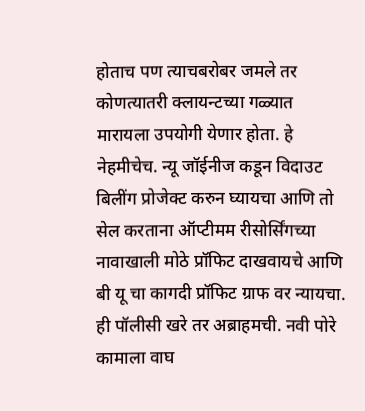होताच पण त्याचबरोबर जमले तर कोणत्यातरी क्लायन्टच्या गळ्यात मारायला उपयोगी येणार होता. हे नेहमीचेच. न्यू जॉईनीज कडून विदाउट बिलींग प्रोजेक्ट करुन घ्यायचा आणि तो सेल करताना ऑप्टीमम रीसोर्सिंगच्या नावाखाली मोठे प्रॉफिट दाखवायचे आणि बी यू चा कागदी प्रॉफिट ग्राफ वर न्यायचा. ही पॉलीसी खरे तर अब्राहमची. नवी पोरे कामाला वाघ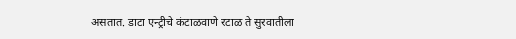असतात. डाटा एन्ट्रीचे कंटाळवाणे रटाळ ते सुरवातीला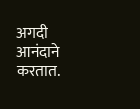अगदी आनंदाने करतात.